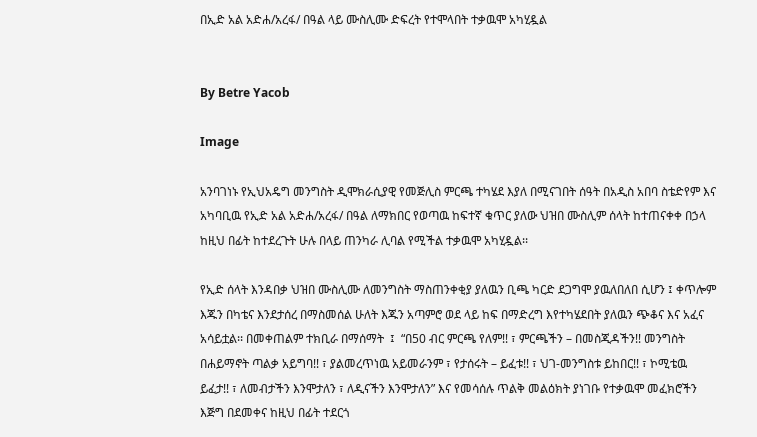በኢድ አል አድሐ/አረፋ/ በዓል ላይ ሙስሊሙ ድፍረት የተሞላበት ተቃዉሞ አካሂዷል


By Betre Yacob

Image

አንባገነኑ የኢህአዴግ መንግስት ዲሞክራሲያዊ የመጅሊስ ምርጫ ተካሄደ እያለ በሚናገበት ሰዓት በአዲስ አበባ ስቴድየም እና አካባቢዉ የኢድ አል አድሐ/አረፋ/ በዓል ለማክበር የወጣዉ ከፍተኛ ቁጥር ያለው ህዝበ ሙስሊም ሰላት ከተጠናቀቀ በኃላ ከዚህ በፊት ከተደረጉት ሁሉ በላይ ጠንካራ ሊባል የሚችል ተቃዉሞ አካሂዷል፡፡

የኢድ ሰላት እንዳበቃ ህዝበ ሙስሊሙ ለመንግስት ማስጠንቀቂያ ያለዉን ቢጫ ካርድ ደጋግሞ ያዉለበለበ ሲሆን ፤ ቀጥሎም እጁን በካቴና እንደታሰረ በማስመሰል ሁለት እጁን አጣምሮ ወደ ላይ ከፍ በማድረግ እየተካሄደበት ያለዉን ጭቆና እና አፈና አሳይቷል፡፡ በመቀጠልም ተክቢራ በማሰማት  ፤  “በ50 ብር ምርጫ የለም!! ፣ ምርጫችን – በመስጂዳችን!! መንግስት በሐይማኖት ጣልቃ አይግባ!! ፣ ያልመረጥነዉ አይመራንም ፣ የታሰሩት – ይፈቱ!! ፣ ህገ-መንግስቱ ይከበር!! ፣ ኮሚቴዉ ይፈታ!! ፣ ለመብታችን እንሞታለን ፣ ለዲናችን እንሞታለን” እና የመሳሰሉ ጥልቅ መልዕክት ያነገቡ የተቃዉሞ መፈክሮችን እጅግ በደመቀና ከዚህ በፊት ተደርጎ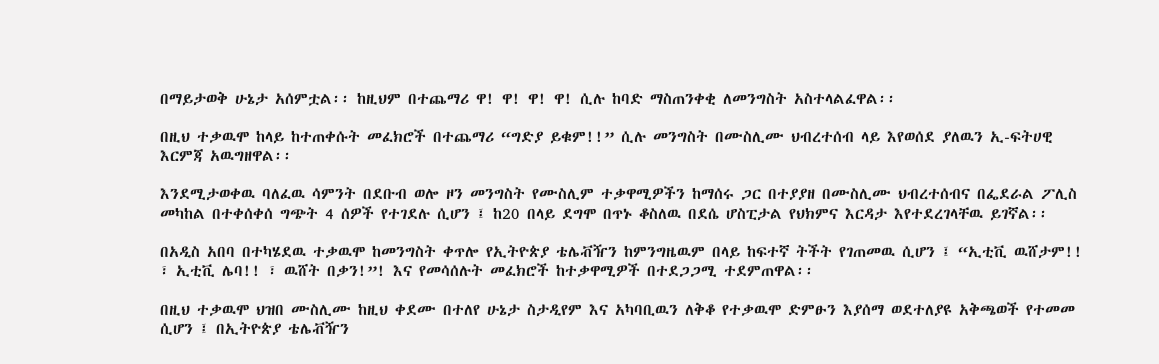በማይታወቅ ሁኔታ አሰምቷል፡፡ ከዚህም በተጨማሪ ዋ! ዋ! ዋ! ዋ! ሲሉ ከባድ ማስጠንቀቂ ለመንግስት አስተላልፈዋል፡፡

በዚህ ተቃዉሞ ከላይ ከተጠቀሱት መፈክሮች በተጨማሪ “ግድያ ይቁም!!” ሲሉ መንግስት በሙስሊሙ ህብረተሰብ ላይ እየወሰደ ያለዉን ኢ-ፍትሀዊ እርምጃ አዉግዘዋል፡፡

እንደሚታወቀዉ ባለፈዉ ሳምንት በደቡብ ወሎ ዞን መንግስት የሙስሊም ተቃዋሚዎችን ከማሰሩ ጋር በተያያዘ በሙስሊሙ ህብረተሰብና በፌደራል ፖሊስ መካከል በተቀሰቀሰ ግጭት 4 ሰዎች የተገደሉ ሲሆን ፤ ከ20 በላይ ደግሞ በጥኑ ቆስለዉ በደሴ ሆስፒታል የህክምና እርዳታ እየተደረገላቸዉ ይገኛል፡፡

በአዲስ አበባ በተካሄደዉ ተቃዉሞ ከመንግስት ቀጥሎ የኢትዮጵያ ቴሌቭዥን ከምንግዜዉም በላይ ከፍተኛ ትችት የገጠመዉ ሲሆን ፤ “ኢቲቪ ዉሸታም!! ፣ ኢቲቪ ሌባ!! ፣ ዉሸት በቃን!”! እና የመሳሰሉት መፈክሮች ከተቃዋሚዎች በተደጋጋሚ ተደምጠዋል፡፡

በዚህ ተቃዉሞ ህዝበ ሙስሊሙ ከዚህ ቀደሙ በተለየ ሁኔታ ስታዲየም እና አካባቢዉን ለቅቆ የተቃዉሞ ድምፁን እያሰማ ወደተለያዩ አቅጫወች የተመመ ሲሆን ፤ በኢትዮጵያ ቴሌቭዥን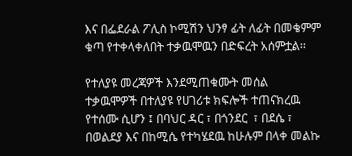እና በፌደራል ፖሊስ ኮሚሽን ህንፃ ፊት ለፊት በመቄምም ቁጣ የተቀላቀለበት ተቃዉሞዉን በድፍረት አሰምቷል፡፡

የተለያዩ መረጃዎች እንደሚጠቁሙት መሰል ተቃዉሞዎች በተለያዩ የሀገሪቱ ክፍሎች ተጠናክረዉ የተሰሙ ሲሆን ፤ በባህር ዳር ፣ በጎንደር  ፣ በደሴ ፣ በወልደያ እና በከሚሴ የተካሄደዉ ከሁሉም በላቀ መልኩ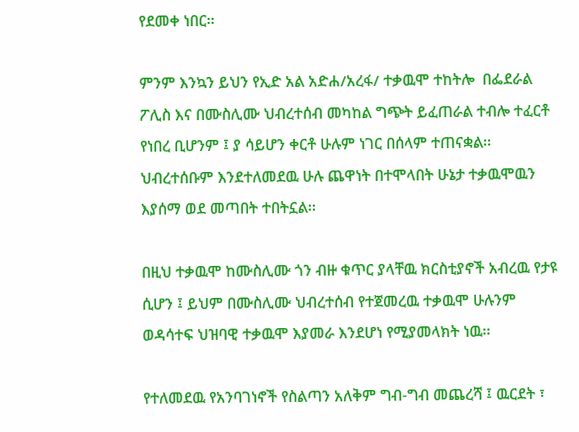የደመቀ ነበር፡፡

ምንም እንኳን ይህን የኢድ አል አድሐ/አረፋ/ ተቃዉሞ ተከትሎ  በፌደራል ፖሊስ እና በሙስሊሙ ህብረተሰብ መካከል ግጭት ይፈጠራል ተብሎ ተፈርቶ የነበረ ቢሆንም ፤ ያ ሳይሆን ቀርቶ ሁሉም ነገር በሰላም ተጠናቋል፡፡ ህብረተሰቡም እንደተለመደዉ ሁሉ ጨዋነት በተሞላበት ሁኔታ ተቃዉሞዉን እያሰማ ወደ መጣበት ተበትኗል፡፡

በዚህ ተቃዉሞ ከሙስሊሙ ጎን ብዙ ቁጥር ያላቸዉ ክርስቲያኖች አብረዉ የታዩ ሲሆን ፤ ይህም በሙስሊሙ ህብረተሰብ የተጀመረዉ ተቃዉሞ ሁሉንም ወዳሳተፍ ህዝባዊ ተቃዉሞ እያመራ እንደሆነ የሚያመላክት ነዉ፡፡

የተለመደዉ የአንባገነኖች የስልጣን አለቅም ግብ-ግብ መጨረሻ ፤ ዉርደት ፣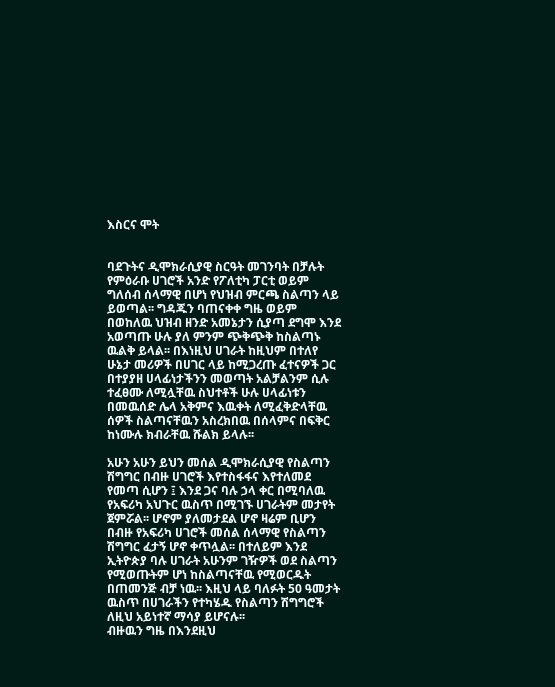እስርና ሞት


ባደጉትና ዲሞክራሲያዊ ስርዓት መገንባት በቻሉት የምዕራቡ ሀገሮች አንድ የፖለቲካ ፓርቲ ወይም ግለሰብ ሰላማዊ በሆነ የህዝብ ምርጫ ስልጣን ላይ ይወጣል፡፡ ግዳጁን ባጠናቀቀ ግዜ ወይም በወከለዉ ህዝብ ዘንድ አመኔታን ሲያጣ ደግሞ እንደ አወጣጡ ሁሉ ያለ ምንም ጭቅጭቅ ከስልጣኑ ዉልቅ ይላል፡፡ በእነዚህ ሀገራት ከዚህም በተለየ ሁኔታ መሪዎች በሀገር ላይ ከሚጋረጡ ፈተናዎች ጋር በተያያዘ ሀላፊነታችንን መወጣት አልቻልንም ሲሉ ተፈፀሙ ለሚሏቸዉ ስህተቶች ሁሉ ሀላፊነቱን በመዉሰድ ሌላ አቅምና እዉቀት ለሚፈቅድላቸዉ ሰዎች ስልጣናቸዉን አስረክበዉ በሰላምና በፍቅር ከነሙሉ ክብራቸዉ ሹልክ ይላሉ፡፡

አሁን አሁን ይህን መሰል ዲሞክራሲያዊ የስልጣን ሽግግር በብዙ ሀገሮች እየተስፋፋና እየተለመደ የመጣ ሲሆን ፤ እንደ ጋና ባሉ ኃላ ቀር በሚባለዉ የአፍሪካ አህጉር ዉስጥ በሚገኙ ሀገራትም መታየት ጀምሯል፡፡ ሆኖም ያለመታደል ሆኖ ዛሬም ቢሆን በብዙ የአፍሪካ ሀገሮች መሰል ሰላማዊ የስልጣን ሽግግር ፈታኝ ሆኖ ቀጥሏል፡፡ በተለይም እንደ ኢትዮጵያ ባሉ ሀገራት አሁንም ገዥዎች ወደ ስልጣን የሚወጡትም ሆነ ከስልጣናቸዉ የሚወርዱት በጠመንጅ ብቻ ነዉ፡፡ እዚህ ላይ ባለፉት 50 ዓመታት ዉስጥ በሀገራችን የተካሄዱ የስልጣን ሽግግሮች ለዚህ አይነተኛ ማሳያ ይሆናሉ፡፡
ብዙዉን ግዜ በእንደዚህ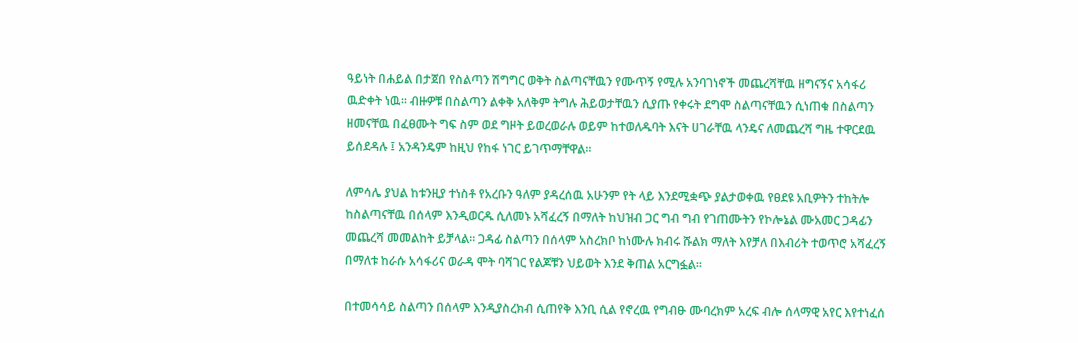ዓይነት በሐይል በታጀበ የስልጣን ሽግግር ወቅት ስልጣናቸዉን የሙጥኝ የሚሉ አንባገነኖች መጨረሻቸዉ ዘግናኝና አሳፋሪ ዉድቀት ነዉ፡፡ ብዙዎቹ በስልጣን ልቀቅ አለቅም ትግሉ ሕይወታቸዉን ሲያጡ የቀሩት ደግሞ ስልጣናቸዉን ሲነጠቁ በስልጣን ዘመናቸዉ በፈፀሙት ግፍ ስም ወደ ግዞት ይወረወራሉ ወይም ከተወለዱባት እናት ሀገራቸዉ ላንዴና ለመጨረሻ ግዜ ተዋርደዉ ይሰደዳሉ ፤ አንዳንዴም ከዚህ የከፋ ነገር ይገጥማቸዋል፡፡

ለምሳሌ ያህል ከቱንዚያ ተነስቶ የአረቡን ዓለም ያዳረሰዉ አሁንም የት ላይ እንደሚቋጭ ያልታወቀዉ የፀደዩ አቢዎትን ተከትሎ ከስልጣናቸዉ በሰላም እንዲወርዱ ሲለመኑ አሻፈረኝ በማለት ከህዝብ ጋር ግብ ግብ የገጠሙትን የኮሎኔል ሙአመር ጋዳፊን መጨረሻ መመልከት ይቻላል፡፡ ጋዳፊ ስልጣን በሰላም አስረክቦ ከነሙሉ ክብሩ ሹልክ ማለት እየቻለ በእብሪት ተወጥሮ አሻፈረኝ በማለቱ ከራሱ አሳፋሪና ወራዳ ሞት ባሻገር የልጆቹን ህይወት እንደ ቅጠል አርግፏል፡፡

በተመሳሳይ ስልጣን በሰላም እንዲያስረክብ ሲጠየቅ እንቢ ሲል የኖረዉ የግብፁ ሙባረክም አረፍ ብሎ ሰላማዊ አየር እየተነፈሰ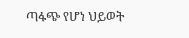ጣፋጭ የሆነ ህይወት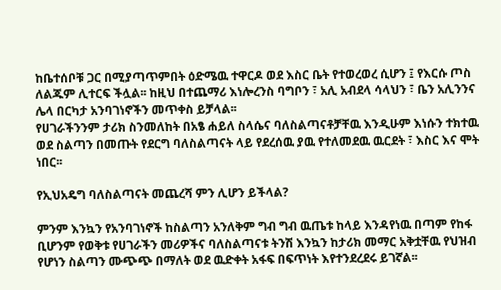ከቤተሰቦቹ ጋር በሚያጣጥምበት ዕድሜዉ ተዋርዶ ወደ እስር ቤት የተወረወረ ሲሆን ፤ የእርሱ ጦስ ለልጁም ሊተርፍ ችሏል፡፡ ከዚህ በተጨማሪ እነሎረንስ ባግቦን ፣ አሊ አብደላ ሳላህን ፣ ቤን አሊንንና ሌላ በርካታ አንባገነኖችን መጥቀስ ይቻላል፡፡
የሀገራችንንም ታሪክ ስንመለከት በአፄ ሐይለ ስላሴና ባለስልጣናቶቻቸዉ እንዲሁም እነሱን ተክተዉ ወደ ስልጣን በመጡት የደርግ ባለስልጣናት ላይ የደረሰዉ ያዉ የተለመደዉ ዉርደት ፣ እስር እና ሞት ነበር፡፡

የኢህአዴግ ባለስልጣናት መጨረሻ ምን ሊሆን ይችላል?

ምንም እንኳን የአንባገነኖች ከስልጣን አንለቅም ግብ ግብ ዉጤቱ ከላይ እንዳየነዉ በጣም የከፋ ቢሆንም የወቅቱ የሀገራችን መሪዎችና ባለስልጣናቱ ትንሽ እንኳን ከታሪክ መማር አቅቷቸዉ የህዝብ የሆነን ስልጣን ሙጭጭ በማለት ወደ ዉድቀት አፋፍ በፍጥነት እየተንደረደሩ ይገኛል፡፡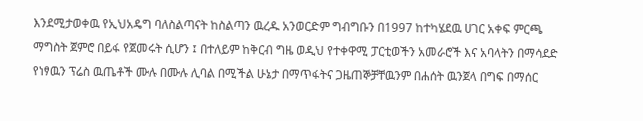እንደሚታወቀዉ የኢህአዴግ ባለስልጣናት ከስልጣን ዉረዱ አንወርድም ግብግቡን በ1997 ከተካሄደዉ ሀገር አቀፍ ምርጫ ማግስት ጀምሮ በይፋ የጀመሩት ሲሆን ፤ በተለይም ከቅርብ ግዜ ወዲህ የተቀዋሚ ፓርቲወችን አመራሮች እና አባላትን በማሳደድ የነፃዉን ፕሬስ ዉጤቶች ሙሉ በሙሉ ሊባል በሚችል ሁኔታ በማጥፋትና ጋዜጠኞቻቸዉንም በሐሰት ዉንጀላ በግፍ በማሰር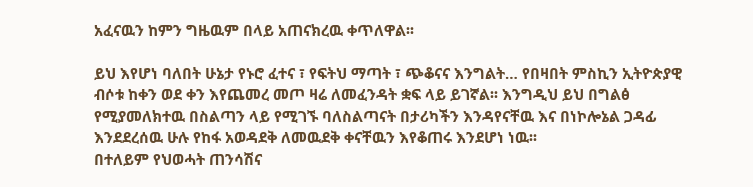አፈናዉን ከምን ግዜዉም በላይ አጠናክረዉ ቀጥለዋል፡፡

ይህ እየሆነ ባለበት ሁኔታ የኑሮ ፈተና ፣ የፍትህ ማጣት ፣ ጭቆናና እንግልት… የበዛበት ምስኪን ኢትዮጵያዊ ብሶቱ ከቀን ወደ ቀን እየጨመረ መጦ ዛሬ ለመፈንዳት ቋፍ ላይ ይገኛል፡፡ እንግዲህ ይህ በግልፅ የሚያመለክተዉ በስልጣን ላይ የሚገኙ ባለስልጣናት በታሪካችን እንዳየናቸዉ እና በነኮሎኔል ጋዳፊ እንደደረሰዉ ሁሉ የከፋ አወዳደቅ ለመዉደቅ ቀናቸዉን እየቆጠሩ እንደሆነ ነዉ፡፡
በተለይም የህወሓት ጠንሳሽና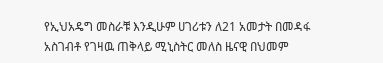የኢህአዴግ መስራቹ እንዲሁም ሀገሪቱን ለ21 አመታት በመዳፋ አስገብቶ የገዛዉ ጠቅላይ ሚኒስትር መለስ ዜናዊ በህመም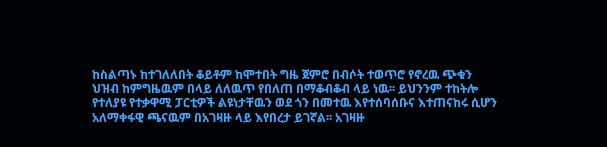ከስልጣኑ ከተገለለበት ቆይቶም ከሞተበት ግዜ ጀምሮ በብሶት ተወጥሮ የኖረዉ ጭቁን ህዝብ ከምግዜዉም በላይ ለለዉጥ የበለጠ በማቆብቆብ ላይ ነዉ፡፡ ይህንንም ተከትሎ የተለያዩ የተቃዋሚ ፓርቲዎች ልዩነታቸዉን ወደ ጎን በመተዉ እየተሰባሰቡና እተጠናከሩ ሲሆን አለማቀፋዊ ጫናዉም በአገዛዙ ላይ እየበረታ ይገኛል፡፡ አገዛዙ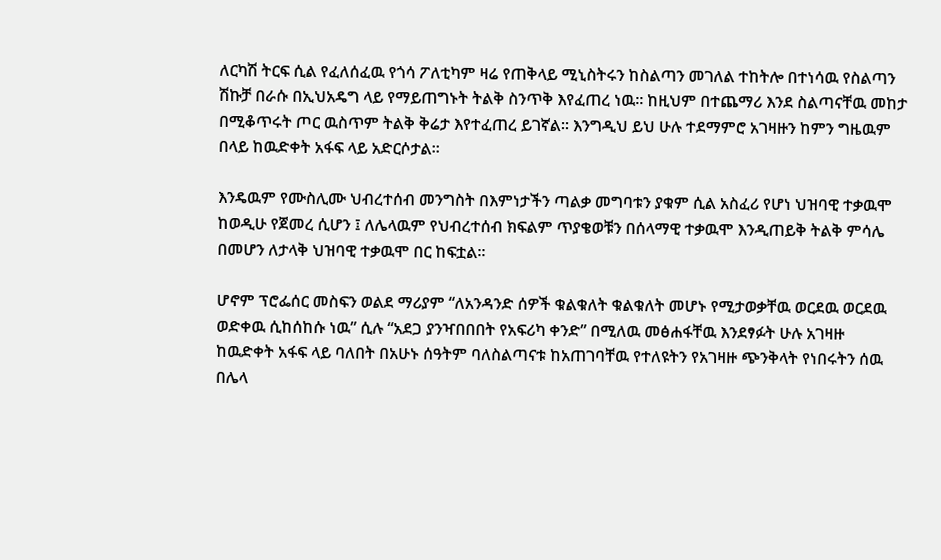ለርካሽ ትርፍ ሲል የፈለሰፈዉ የጎሳ ፖለቲካም ዛሬ የጠቅላይ ሚኒስትሩን ከስልጣን መገለል ተከትሎ በተነሳዉ የስልጣን ሽኩቻ በራሱ በኢህአዴግ ላይ የማይጠግኑት ትልቅ ስንጥቅ እየፈጠረ ነዉ፡፡ ከዚህም በተጨማሪ እንደ ስልጣናቸዉ መከታ በሚቆጥሩት ጦር ዉስጥም ትልቅ ቅሬታ እየተፈጠረ ይገኛል፡፡ እንግዲህ ይህ ሁሉ ተደማምሮ አገዛዙን ከምን ግዜዉም በላይ ከዉድቀት አፋፍ ላይ አድርሶታል፡፡

እንዴዉም የሙስሊሙ ህብረተሰብ መንግስት በእምነታችን ጣልቃ መግባቱን ያቁም ሲል አስፈሪ የሆነ ህዝባዊ ተቃዉሞ ከወዲሁ የጀመረ ሲሆን ፤ ለሌላዉም የህብረተሰብ ክፍልም ጥያቄወቹን በሰላማዊ ተቃዉሞ እንዲጠይቅ ትልቅ ምሳሌ በመሆን ለታላቅ ህዝባዊ ተቃዉሞ በር ከፍቷል፡፡

ሆኖም ፕሮፌሰር መስፍን ወልደ ማሪያም “ለአንዳንድ ሰዎች ቁልቁለት ቁልቁለት መሆኑ የሚታወቃቸዉ ወርደዉ ወርደዉ ወድቀዉ ሲከሰከሱ ነዉ” ሲሉ “አደጋ ያንዣበበበት የአፍሪካ ቀንድ” በሚለዉ መፅሐፋቸዉ እንደፃፉት ሁሉ አገዛዙ ከዉድቀት አፋፍ ላይ ባለበት በአሁኑ ሰዓትም ባለስልጣናቱ ከአጠገባቸዉ የተለዩትን የአገዛዙ ጭንቅላት የነበሩትን ሰዉ በሌላ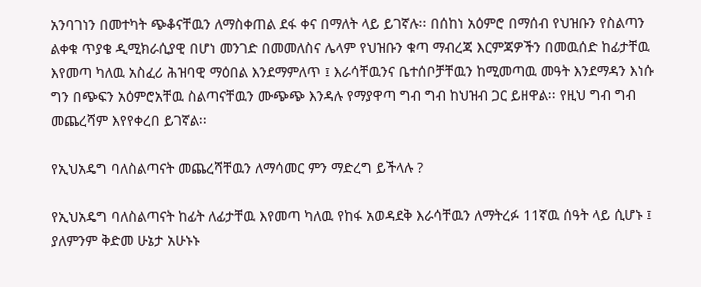አንባገነን በመተካት ጭቆናቸዉን ለማስቀጠል ደፋ ቀና በማለት ላይ ይገኛሉ፡፡ በሰከነ አዕምሮ በማሰብ የህዝቡን የስልጣን ልቀቁ ጥያቄ ዲሚክራሲያዊ በሆነ መንገድ በመመለስና ሌላም የህዝቡን ቁጣ ማብረጃ እርምጃዎችን በመዉሰድ ከፊታቸዉ እየመጣ ካለዉ አስፈሪ ሕዝባዊ ማዕበል እንደማምለጥ ፤ እራሳቸዉንና ቤተሰቦቻቸዉን ከሚመጣዉ መዓት እንደማዳን እነሱ ግን በጭፍን አዕምሮአቸዉ ስልጣናቸዉን ሙጭጭ እንዳሉ የማያዋጣ ግብ ግብ ከህዝብ ጋር ይዘዋል፡፡ የዚህ ግብ ግብ መጨረሻም እየየቀረበ ይገኛል፡፡

የኢህአዴግ ባለስልጣናት መጨረሻቸዉን ለማሳመር ምን ማድረግ ይችላሉ ?

የኢህአዴግ ባለስልጣናት ከፊት ለፊታቸዉ እየመጣ ካለዉ የከፋ አወዳደቅ እራሳቸዉን ለማትረፉ 11ኛዉ ሰዓት ላይ ሲሆኑ ፤ ያለምንም ቅድመ ሁኔታ አሁኑኑ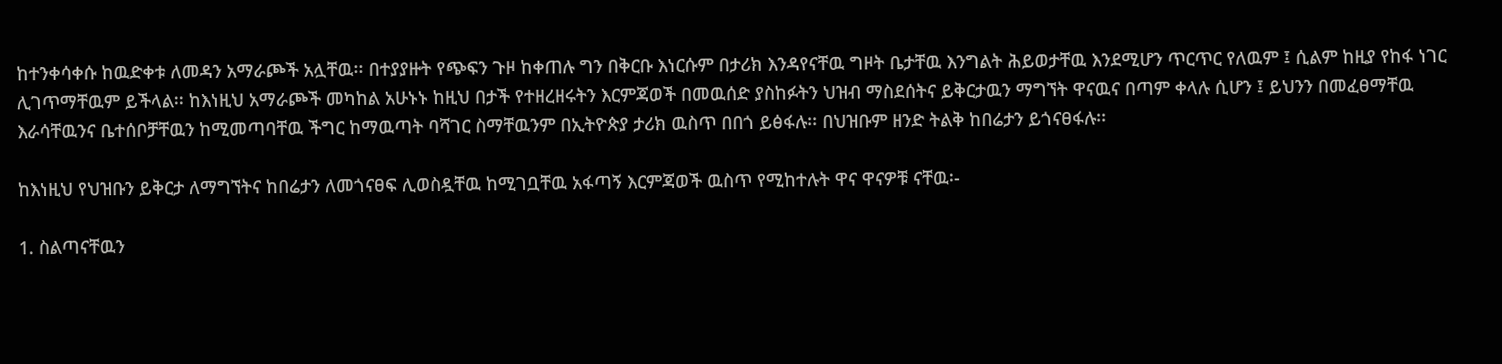ከተንቀሳቀሱ ከዉድቀቱ ለመዳን አማራጮች አሏቸዉ፡፡ በተያያዙት የጭፍን ጉዞ ከቀጠሉ ግን በቅርቡ እነርሱም በታሪክ እንዳየናቸዉ ግዞት ቤታቸዉ እንግልት ሕይወታቸዉ እንደሚሆን ጥርጥር የለዉም ፤ ሲልም ከዚያ የከፋ ነገር ሊገጥማቸዉም ይችላል፡፡ ከእነዚህ አማራጮች መካከል አሁኑኑ ከዚህ በታች የተዘረዘሩትን እርምጃወች በመዉሰድ ያስከፉትን ህዝብ ማስደሰትና ይቅርታዉን ማግኘት ዋናዉና በጣም ቀላሉ ሲሆን ፤ ይህንን በመፈፀማቸዉ እራሳቸዉንና ቤተሰቦቻቸዉን ከሚመጣባቸዉ ችግር ከማዉጣት ባሻገር ስማቸዉንም በኢትዮጵያ ታሪክ ዉስጥ በበጎ ይፅፋሉ፡፡ በህዝቡም ዘንድ ትልቅ ከበሬታን ይጎናፀፋሉ፡፡

ከእነዚህ የህዝቡን ይቅርታ ለማግኘትና ከበሬታን ለመጎናፀፍ ሊወስዷቸዉ ከሚገቧቸዉ አፋጣኝ እርምጃወች ዉስጥ የሚከተሉት ዋና ዋናዎቹ ናቸዉ፡-

1. ስልጣናቸዉን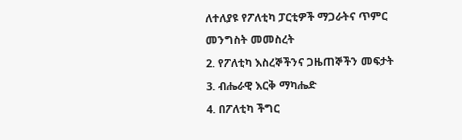ለተለያዩ የፖለቲካ ፓርቲዎች ማጋራትና ጥምር መንግስት መመስረት
2. የፖለቲካ እስረኞችንና ጋዜጠኞችን መፍታት
3. ብሔራዊ እርቅ ማካሔድ
4. በፖለቲካ ችግር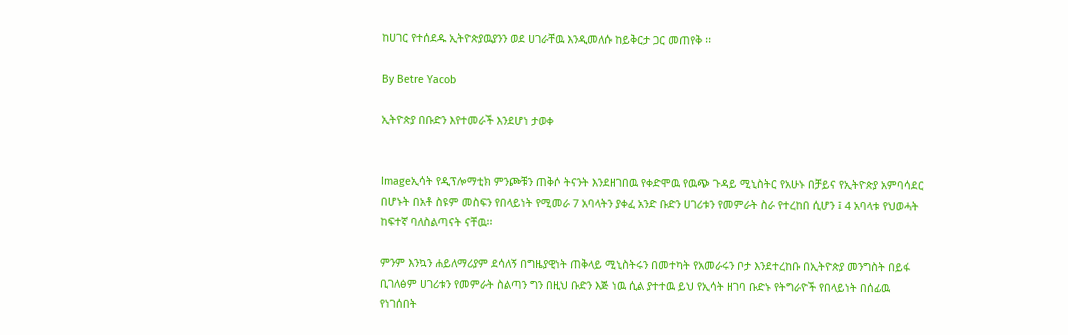ከሀገር የተሰደዱ ኢትዮጵያዉያንን ወደ ሀገራቸዉ እንዲመለሱ ከይቅርታ ጋር መጠየቅ ፡፡

By Betre Yacob

ኢትዮጵያ በቡድን እየተመራች እንደሆነ ታወቀ


Imageኢሳት የዲፕሎማቲክ ምንጮቹን ጠቅሶ ትናንት እንደዘገበዉ የቀድሞዉ የዉጭ ጉዳይ ሚኒስትር የአሁኑ በቻይና የኢትዮጵያ አምባሳደር በሆኑት በአቶ ስዩም መስፍን የበላይነት የሚመራ 7 አባላትን ያቀፈ አንድ ቡድን ሀገሪቱን የመምራት ስራ የተረከበ ሲሆን ፤ 4 አባላቱ የህወሓት ከፍተኛ ባለስልጣናት ናቸዉ፡፡

ምንም እንኳን ሐይለማሪያም ደሳለኝ በግዜያዊነት ጠቅላይ ሚኒስትሩን በመተካት የአመራሩን ቦታ እንደተረከቡ በኢትዮጵያ መንግስት በይፋ ቢገለፅም ሀገሪቱን የመምራት ስልጣን ግን በዚህ ቡድን እጅ ነዉ ሲል ያተተዉ ይህ የኢሳት ዘገባ ቡድኑ የትግራዮች የበላይነት በሰፊዉ የነገሰበት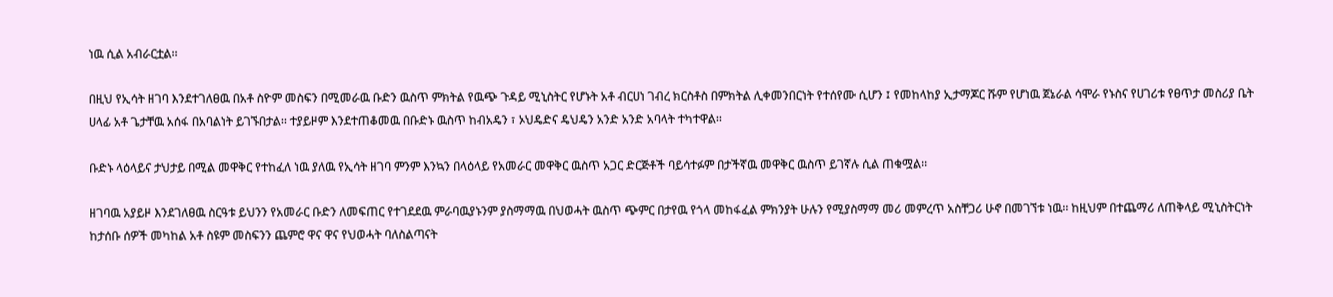ነዉ ሲል አብራርቷል፡፡

በዚህ የኢሳት ዘገባ እንደተገለፀዉ በአቶ ስዮም መስፍን በሚመራዉ ቡድን ዉስጥ ምክትል የዉጭ ጉዳይ ሚኒስትር የሆኑት አቶ ብርሀነ ገብረ ክርስቶስ በምክትል ሊቀመንበርነት የተሰየሙ ሲሆን ፤ የመከላከያ ኢታማጆር ሹም የሆነዉ ጀኔራል ሳሞራ የኑስና የሀገሪቱ የፀጥታ መስሪያ ቤት ሀላፊ አቶ ጌታቸዉ አሰፋ በአባልነት ይገኙበታል፡፡ ተያይዞም እንደተጠቆመዉ በቡድኑ ዉስጥ ከብአዴን ፣ ኦህዴድና ዴህዴን አንድ አንድ አባላት ተካተዋል፡፡

ቡድኑ ላዕላይና ታህታይ በሚል መዋቅር የተከፈለ ነዉ ያለዉ የኢሳት ዘገባ ምንም እንኳን በላዕላይ የአመራር መዋቅር ዉስጥ አጋር ድርጅቶች ባይሳተፉም በታችኛዉ መዋቅር ዉስጥ ይገኛሉ ሲል ጠቁሟል፡፡

ዘገባዉ አያይዞ እንደገለፀዉ ስርዓቱ ይህንን የአመራር ቡድን ለመፍጠር የተገደደዉ ምራባዉያኑንም ያስማማዉ በህወሓት ዉስጥ ጭምር በታየዉ የጎላ መከፋፈል ምክንያት ሁሉን የሚያስማማ መሪ መምረጥ አስቸጋሪ ሁኖ በመገኘቱ ነዉ፡፡ ከዚህም በተጨማሪ ለጠቅላይ ሚኒስትርነት ከታሰቡ ሰዎች መካከል አቶ ስዩም መስፍንን ጨምሮ ዋና ዋና የህወሓት ባለስልጣናት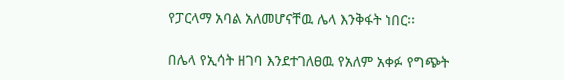የፓርላማ አባል አለመሆናቸዉ ሌላ እንቅፋት ነበር፡፡

በሌላ የኢሳት ዘገባ እንደተገለፀዉ የአለም አቀፉ የግጭት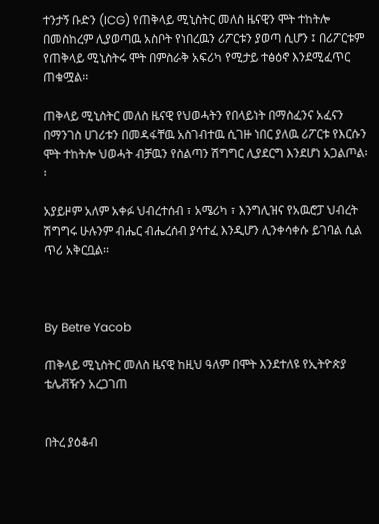ተንታኝ ቡድን (ICG) የጠቅላይ ሚኒስትር መለስ ዜናዊን ሞት ተከትሎ በመስከረም ሊያወጣዉ አስቦት የነበረዉን ሪፖርቱን ያወጣ ሲሆን ፤ በሪፖርቱም የጠቅላይ ሚኒስትሩ ሞት በምስራቅ አፍሪካ የሚታይ ተፅዕኖ እንደሚፈጥር ጠቁሟል፡፡

ጠቅላይ ሚኒስትር መለስ ዜናዊ የህወሓትን የበላይነት በማስፈንና አፈናን በማንገስ ሀገሪቱን በመዳፋቸዉ አስገብተዉ ሲገዙ ነበር ያለዉ ሪፖርቱ የእርሱን ሞት ተከትሎ ህወሓት ብቻዉን የስልጣን ሽግግር ሊያደርግ እንደሆነ አጋልጦል፡፡

አያይዞም አለም አቀፉ ህብረተሰብ ፣ አሜሪካ ፣ እንግሊዝና የአዉሮፓ ህብረት ሽግግሩ ሁሉንም ብሔር ብሔረሰብ ያሳተፈ እንዲሆን ሊንቀሳቀሱ ይገባል ሲል ጥሪ አቅርቧል፡፡



By Betre Yacob

ጠቅላይ ሚኒስትር መለስ ዜናዊ ከዚህ ዓለም በሞት እንደተለዩ የኢትዮጵያ ቴሌቭዥን አረጋገጠ


በትረ ያዕቆብ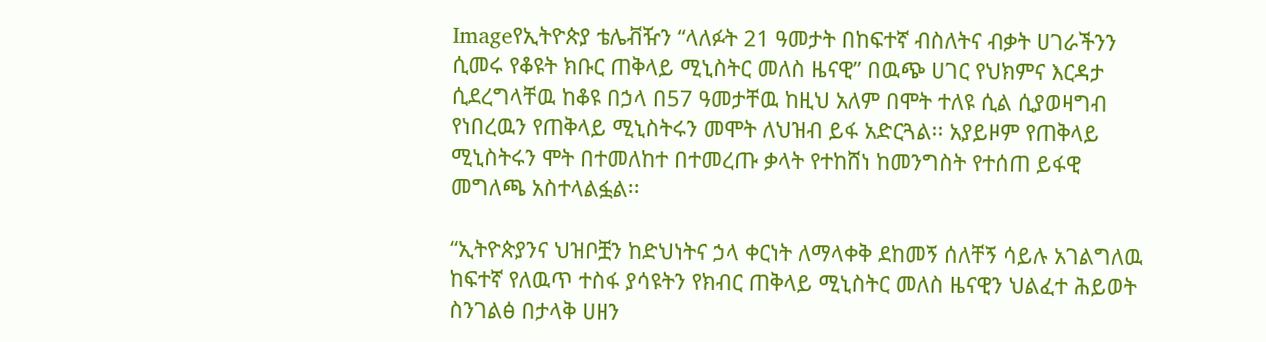Imageየኢትዮጵያ ቴሌቭዥን “ላለፉት 21 ዓመታት በከፍተኛ ብስለትና ብቃት ሀገራችንን ሲመሩ የቆዩት ክቡር ጠቅላይ ሚኒስትር መለስ ዜናዊ” በዉጭ ሀገር የህክምና እርዳታ ሲደረግላቸዉ ከቆዩ በኃላ በ57 ዓመታቸዉ ከዚህ አለም በሞት ተለዩ ሲል ሲያወዛግብ የነበረዉን የጠቅላይ ሚኒስትሩን መሞት ለህዝብ ይፋ አድርጓል፡፡ አያይዞም የጠቅላይ ሚኒስትሩን ሞት በተመለከተ በተመረጡ ቃላት የተከሸነ ከመንግስት የተሰጠ ይፋዊ መግለጫ አስተላልፏል፡፡

“ኢትዮጵያንና ህዝቦቿን ከድህነትና ኃላ ቀርነት ለማላቀቅ ደከመኝ ሰለቸኝ ሳይሉ አገልግለዉ ከፍተኛ የለዉጥ ተስፋ ያሳዩትን የክብር ጠቅላይ ሚኒስትር መለስ ዜናዊን ህልፈተ ሕይወት ስንገልፅ በታላቅ ሀዘን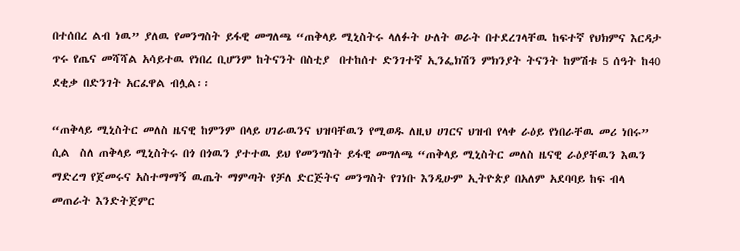በተሰበረ ልብ ነዉ” ያለዉ የመንግስት ይፋዊ መግለጫ “ጠቅላይ ሚኒስትሩ ላለፉት ሁለት ወራት በተደረገላቸዉ ከፍተኛ የህክምና እርዳታ ጥሩ የጤና መሻሻል አሳይተዉ የነበረ ቢሆንም ከትናንት በስቲያ  በተከሰተ ድንገተኛ ኢንፌክሽን ምክንያት ትናንት ከምሽቱ 5 ሰዓት ከ40 ደቂቃ በድንገት አርፈዋል ብሏል፡፡

“ጠቅላይ ሚኒስትር መለስ ዜናዊ ከምንም በላይ ሀገራዉንና ህዝባቸዉን የሚወዱ ለዚህ ሀገርና ህዝብ የላቀ ራዕይ የነበራቸዉ መሪ ነበሩ” ሲል  ስለ ጠቅላይ ሚኒስትሩ በጎ በጎዉን ያተተዉ ይህ የመንግስት ይፋዊ መግለጫ “ጠቅላይ ሚኒስትር መለስ ዜናዊ ራዕያቸዉን እዉን ማድረግ የጀመሩና አስተማማኝ ዉጤት ማምጣት የቻለ ድርጅትና መንግስት የገነቡ እንዲሁም ኢትዮጵያ በአለም አደባባይ ከፍ ብላ መጠራት እንድትጀምር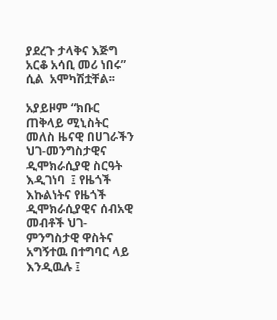ያደረጉ ታላቅና እጅግ አርቆ አሳቢ መሪ ነበሩ” ሲል  አሞካሽቷቸል፡፡

አያይዞም “ክቡር ጠቅላይ ሚኒስትር መለስ ዜናዊ በሀገራችን ህገ-መንግስታዊና ዲሞክራሲያዊ ስርዓት እዲገነባ  ፤ የዜጎች እኩልነትና የዜጎች ዲሞክራሲያዊና ሰብአዊ መብቶች ህገ-ምንግስታዊ ዋስትና አግኝተዉ በተግባር ላይ እንዲዉሉ ፤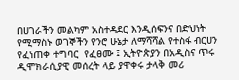በሀገራችን መልካም አስተዳደር እንዲሰፍንና በድህነት የሚማስኑ ወገኞችን የንሮ ሁኔታ ለማሻሻል የተስፋ ብርሀን የፈነጠቀ ተግባር  የፈፀሙ ፤ ኢትዮጵያን በአዲስና ጥሩ ዲሞክራሲያዊ መሰረት ላይ ያዋቀሩ ታላቅ መሪ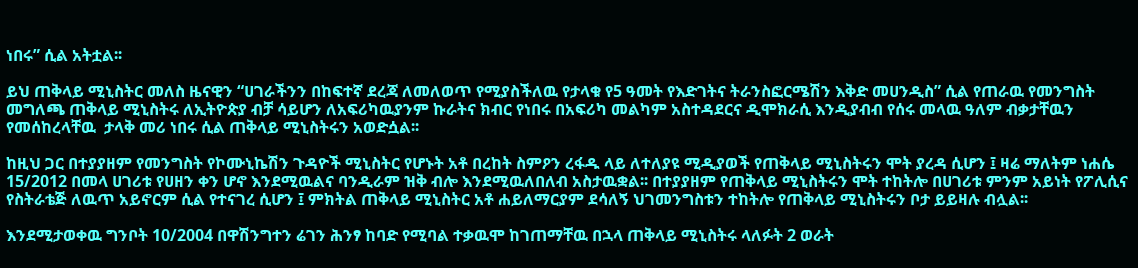ነበሩ” ሲል አትቷል፡፡

ይህ ጠቅላይ ሚኒስትር መለስ ዜናዊን “ሀገራችንን በከፍተኛ ደረጃ ለመለወጥ የሚያስችለዉ የታላቁ የ5 ዓመት የእድገትና ትራንስፎርሜሽን እቅድ መሀንዲስ” ሲል የጠራዉ የመንግስት መግለጫ ጠቅላይ ሚኒስትሩ ለኢትዮጵያ ብቻ ሳይሆን ለአፍሪካዉያንም ኩራትና ክብር የነበሩ በአፍሪካ መልካም አስተዳደርና ዲሞክራሲ እንዲያብብ የሰሩ መላዉ ዓለም ብቃታቸዉን የመሰከረላቸዉ  ታላቅ መሪ ነበሩ ሲል ጠቅላይ ሚኒስትሩን አወድሷል፡፡

ከዚህ ጋር በተያያዘም የመንግስት የኮሙኒኬሽን ጉዳዮች ሚኒስትር የሆኑት አቶ በረከት ስምዖን ረፋዱ ላይ ለተለያዩ ሚዲያወች የጠቅላይ ሚኒስትሩን ሞት ያረዳ ሲሆን ፤ ዛሬ ማለትም ነሐሴ 15/2012 በመላ ሀገሪቱ የሀዘን ቀን ሆኖ እንደሚዉልና ባንዲራም ዝቅ ብሎ እንደሚዉለበለብ አስታዉቋል፡፡ በተያያዘም የጠቅላይ ሚኒስትሩን ሞት ተከትሎ በሀገሪቱ ምንም አይነት የፖሊሲና የስትራቴጅ ለዉጥ አይኖርም ሲል የተናገረ ሲሆን ፤ ምክትል ጠቅላይ ሚኒስትር አቶ ሐይለማርያም ደሳለኝ ህገመንግስቱን ተከትሎ የጠቅላይ ሚኒስትሩን ቦታ ይይዛሉ ብሏል፡፡

እንደሚታወቀዉ ግንቦት 10/2004 በዋሽንግተን ሬገን ሕንፃ ከባድ የሚባል ተቃዉሞ ከገጠማቸዉ በኋላ ጠቅላይ ሚኒስትሩ ላለፉት 2 ወራት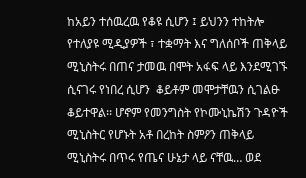ከአይን ተሰዉረዉ የቆዩ ሲሆን ፤ ይህንን ተከትሎ የተለያዩ ሚዲያዎች ፣ ተቋማት እና ግለሰቦች ጠቅላይ ሚኒስትሩ በጠና ታመዉ በሞት አፋፍ ላይ እንደሚገኙ ሲናገሩ የነበረ ሲሆን  ቆይቶም መሞታቸዉን ሲገልፁ ቆይተዋል፡፡ ሆኖም የመንግስት የኮሙኒኬሽን ጉዳዮች ሚኒስትር የሆኑት አቶ በረከት ስምዖን ጠቅላይ ሚኒስትሩ በጥሩ የጤና ሁኔታ ላይ ናቸዉ… ወደ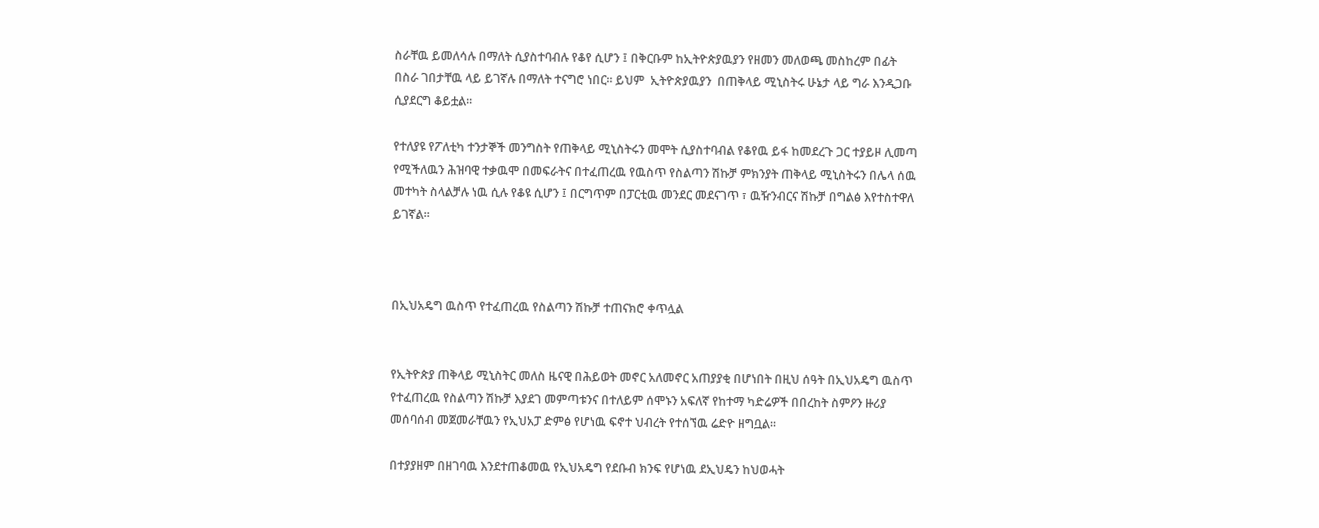ስራቸዉ ይመለሳሉ በማለት ሲያስተባብሉ የቆየ ሲሆን ፤ በቅርቡም ከኢትዮጵያዉያን የዘመን መለወጫ መስከረም በፊት በስራ ገበታቸዉ ላይ ይገኛሉ በማለት ተናግሮ ነበር፡፡ ይህም  ኢትዮጵያዉያን  በጠቅላይ ሚኒስትሩ ሁኔታ ላይ ግራ እንዲጋቡ ሲያደርግ ቆይቷል፡፡

የተለያዩ የፖለቲካ ተንታኞች መንግስት የጠቅላይ ሚኒስትሩን መሞት ሲያስተባብል የቆየዉ ይፋ ከመደረጉ ጋር ተያይዞ ሊመጣ የሚችለዉን ሕዝባዊ ተቃዉሞ በመፍራትና በተፈጠረዉ የዉስጥ የስልጣን ሽኩቻ ምክንያት ጠቅላይ ሚኒስትሩን በሌላ ሰዉ መተካት ስላልቻሉ ነዉ ሲሉ የቆዩ ሲሆን ፤ በርግጥም በፓርቲዉ መንደር መደናገጥ ፣ ዉዥንብርና ሽኩቻ በግልፅ እየተስተዋለ ይገኛል፡፡



በኢህአዴግ ዉስጥ የተፈጠረዉ የስልጣን ሽኩቻ ተጠናክሮ ቀጥሏል


የኢትዮጵያ ጠቅላይ ሚኒስትር መለስ ዜናዊ በሕይወት መኖር አለመኖር አጠያያቂ በሆነበት በዚህ ሰዓት በኢህአዴግ ዉስጥ የተፈጠረዉ የስልጣን ሽኩቻ እያደገ መምጣቱንና በተለይም ሰሞኑን አፍለኛ የከተማ ካድሬዎች በበረከት ስምዖን ዙሪያ መሰባሰብ መጀመራቸዉን የኢህአፓ ድምፅ የሆነዉ ፍኖተ ህብረት የተሰኘዉ ሬድዮ ዘግቧል፡፡

በተያያዘም በዘገባዉ እንደተጠቆመዉ የኢህአዴግ የደቡብ ክንፍ የሆነዉ ደኢህዴን ከህወሓት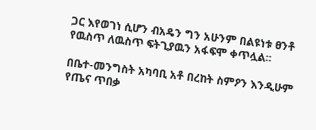ጋር እየወገነ ሲሆን ብአዴን ግን አሁንም በልዩነቱ ፀንቶ የዉስጥ ለዉስጥ ፍትጊያዉን አፋፍሞ ቀጥሏል፡፡

በቤተ-መንግስት አካባቢ አቶ በረከት ስምዖን እንዲሁም የጤና ጥበቃ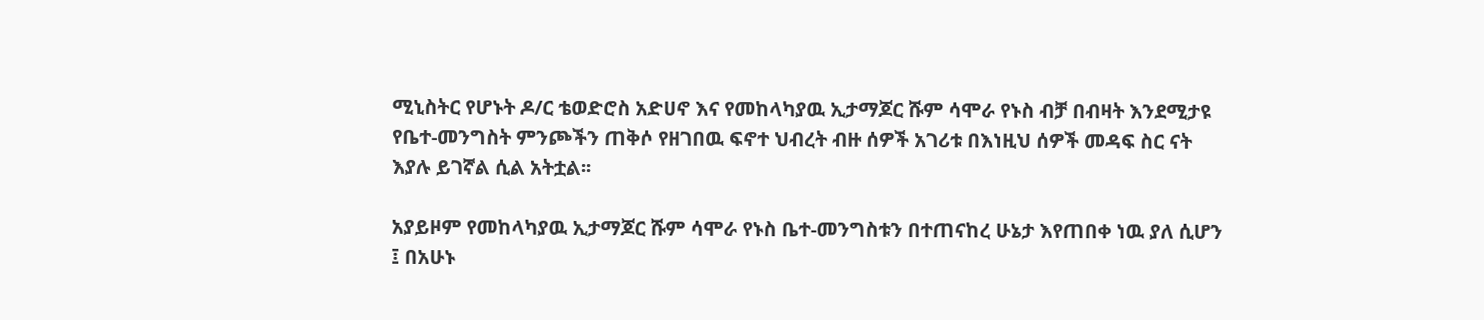ሚኒስትር የሆኑት ዶ/ር ቴወድሮስ አድሀኖ እና የመከላካያዉ ኢታማጆር ሹም ሳሞራ የኑስ ብቻ በብዛት እንደሚታዩ የቤተ-መንግስት ምንጮችን ጠቅሶ የዘገበዉ ፍኖተ ህብረት ብዙ ሰዎች አገሪቱ በእነዚህ ሰዎች መዳፍ ስር ናት እያሉ ይገኛል ሲል አትቷል፡፡

አያይዞም የመከላካያዉ ኢታማጆር ሹም ሳሞራ የኑስ ቤተ-መንግስቱን በተጠናከረ ሁኔታ እየጠበቀ ነዉ ያለ ሲሆን ፤ በአሁኑ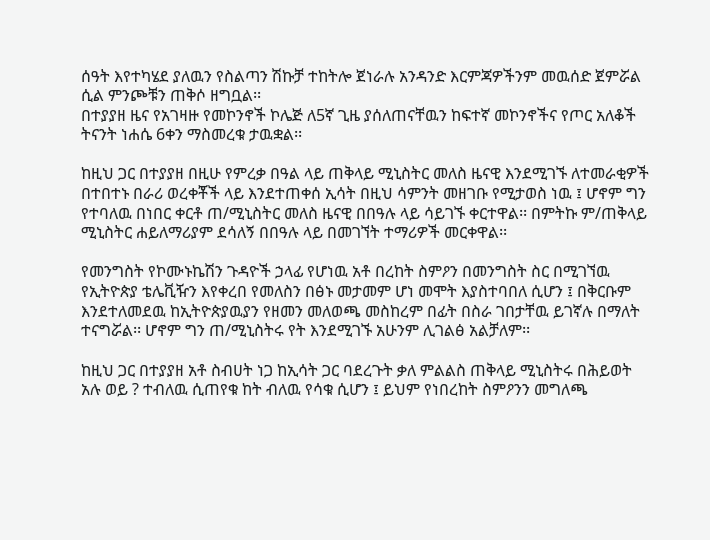ሰዓት እየተካሄደ ያለዉን የስልጣን ሽኩቻ ተከትሎ ጀነራሉ አንዳንድ እርምጃዎችንም መዉሰድ ጀምሯል ሲል ምንጮቹን ጠቅሶ ዘግቧል፡፡
በተያያዘ ዜና የአገዛዙ የመኮንኖች ኮሌጅ ለ5ኛ ጊዜ ያሰለጠናቸዉን ከፍተኛ መኮንኖችና የጦር አለቆች ትናንት ነሐሴ 6ቀን ማስመረቁ ታዉቋል፡፡

ከዚህ ጋር በተያያዘ በዚሁ የምረቃ በዓል ላይ ጠቅላይ ሚኒስትር መለስ ዜናዊ እንደሚገኙ ለተመራቂዎች በተበተኑ በራሪ ወረቀቾች ላይ እንደተጠቀሰ ኢሳት በዚህ ሳምንት መዘገቡ የሚታወስ ነዉ ፤ ሆኖም ግን የተባለዉ በነበር ቀርቶ ጠ/ሚኒስትር መለስ ዜናዊ በበዓሉ ላይ ሳይገኙ ቀርተዋል፡፡ በምትኩ ም/ጠቅላይ ሚኒስትር ሐይለማሪያም ደሳለኝ በበዓሉ ላይ በመገኘት ተማሪዎች መርቀዋል፡፡

የመንግስት የኮሙኑኬሽን ጉዳዮች ኃላፊ የሆነዉ አቶ በረከት ስምዖን በመንግስት ስር በሚገኘዉ የኢትዮጵያ ቴሌቪዥን እየቀረበ የመለስን በፅኑ መታመም ሆነ መሞት እያስተባበለ ሲሆን ፤ በቅርቡም እንደተለመደዉ ከኢትዮጵያዉያን የዘመን መለወጫ መስከረም በፊት በስራ ገበታቸዉ ይገኛሉ በማለት ተናግሯል፡፡ ሆኖም ግን ጠ/ሚኒስትሩ የት እንደሚገኙ አሁንም ሊገልፅ አልቻለም፡፡

ከዚህ ጋር በተያያዘ አቶ ስብሀት ነጋ ከኢሳት ጋር ባደረጉት ቃለ ምልልስ ጠቅላይ ሚኒስትሩ በሕይወት አሉ ወይ ? ተብለዉ ሲጠየቁ ከት ብለዉ የሳቁ ሲሆን ፤ ይህም የነበረከት ስምዖንን መግለጫ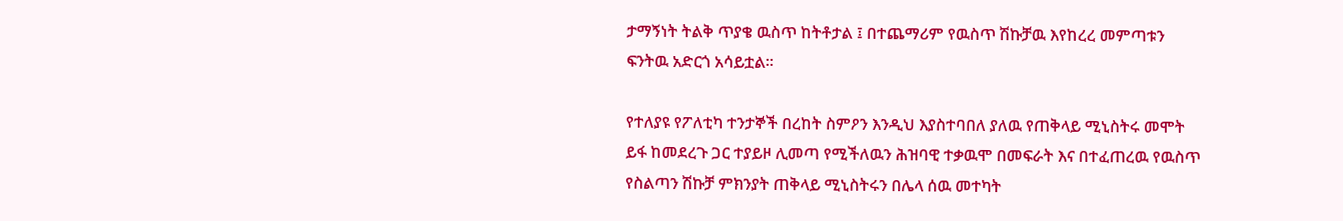ታማኝነት ትልቅ ጥያቄ ዉስጥ ከትቶታል ፤ በተጨማሪም የዉስጥ ሽኩቻዉ እየከረረ መምጣቱን ፍንትዉ አድርጎ አሳይቷል፡፡

የተለያዩ የፖለቲካ ተንታኞች በረከት ስምዖን እንዲህ እያስተባበለ ያለዉ የጠቅላይ ሚኒስትሩ መሞት ይፋ ከመደረጉ ጋር ተያይዞ ሊመጣ የሚችለዉን ሕዝባዊ ተቃዉሞ በመፍራት እና በተፈጠረዉ የዉስጥ የስልጣን ሽኩቻ ምክንያት ጠቅላይ ሚኒስትሩን በሌላ ሰዉ መተካት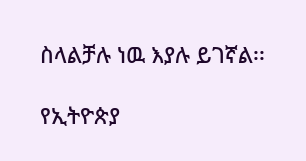ስላልቻሉ ነዉ እያሉ ይገኛል፡፡

የኢትዮጵያ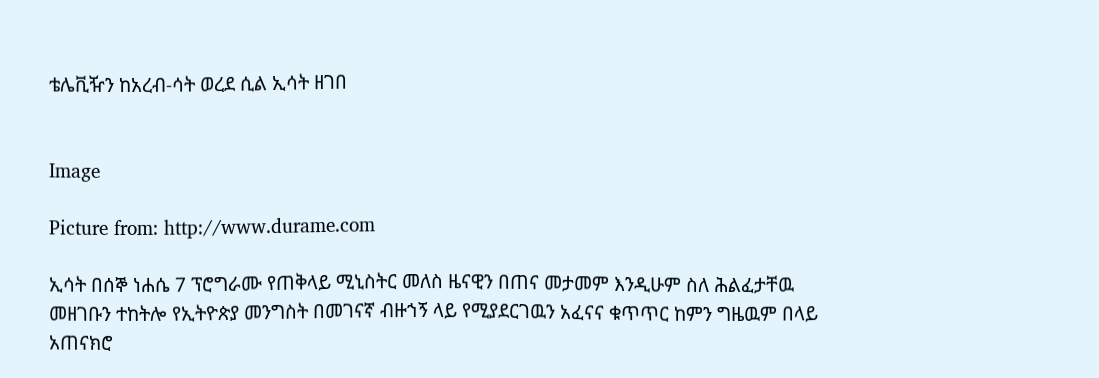ቴሌቪዥን ከአረብ-ሳት ወረደ ሲል ኢሳት ዘገበ


Image

Picture from: http://www.durame.com

ኢሳት በሰኞ ነሐሴ 7 ፕሮግራሙ የጠቅላይ ሚኒስትር መለስ ዜናዊን በጠና መታመም እንዲሁም ስለ ሕልፈታቸዉ መዘገቡን ተከትሎ የኢትዮጵያ መንግስት በመገናኛ ብዙኀኝ ላይ የሚያደርገዉን አፈናና ቁጥጥር ከምን ግዜዉም በላይ አጠናክሮ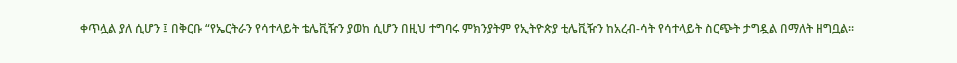ቀጥሏል ያለ ሲሆን ፤ በቅርቡ “የኤርትራን የሳተላይት ቴሌቪዥን ያወከ ሲሆን በዚህ ተግባሩ ምክንያትም የኢትዮጵያ ቲሌቪዥን ከአረብ-ሳት የሳተላይት ስርጭት ታግዷል በማለት ዘግቧል፡፡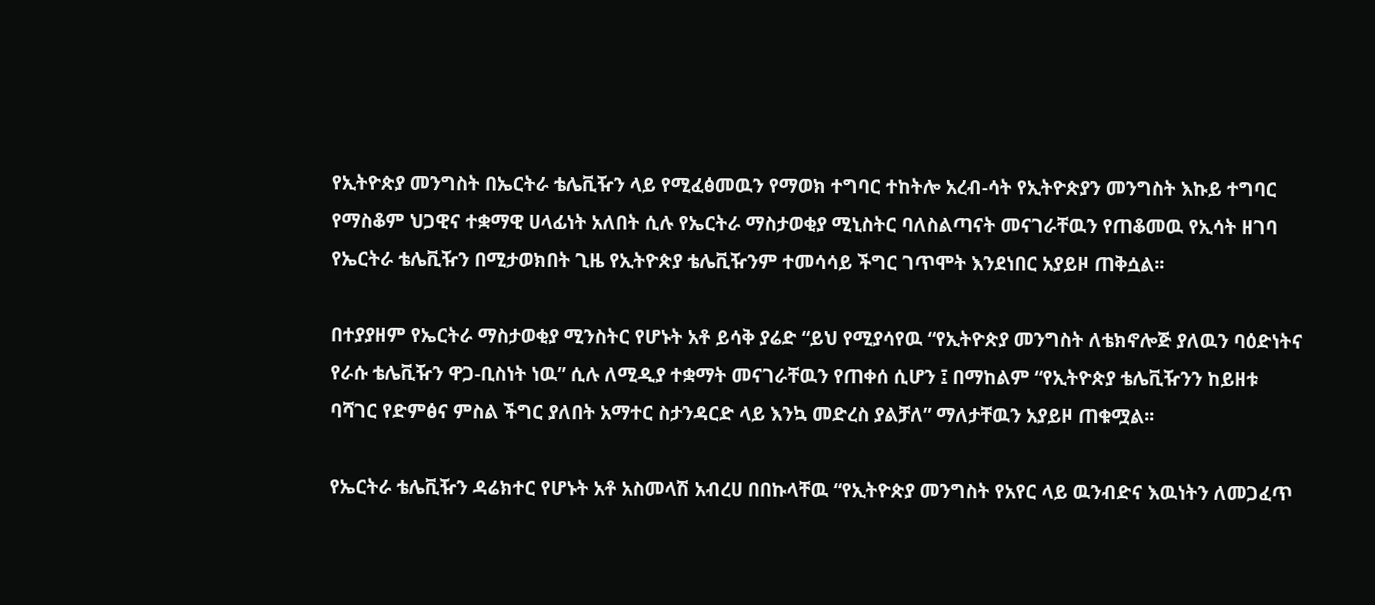የኢትዮጵያ መንግስት በኤርትራ ቴሌቪዥን ላይ የሚፈፅመዉን የማወክ ተግባር ተከትሎ አረብ-ሳት የኢትዮጵያን መንግስት እኩይ ተግባር የማስቆም ህጋዊና ተቋማዊ ሀላፊነት አለበት ሲሉ የኤርትራ ማስታወቂያ ሚኒስትር ባለስልጣናት መናገራቸዉን የጠቆመዉ የኢሳት ዘገባ የኤርትራ ቴሌቪዥን በሚታወክበት ጊዜ የኢትዮጵያ ቴሌቪዥንም ተመሳሳይ ችግር ገጥሞት እንደነበር አያይዞ ጠቅሷል፡፡

በተያያዘም የኤርትራ ማስታወቂያ ሚንስትር የሆኑት አቶ ይሳቅ ያሬድ “ይህ የሚያሳየዉ “የኢትዮጵያ መንግስት ለቴክኖሎጅ ያለዉን ባዕድነትና የራሱ ቴሌቪዥን ዋጋ-ቢስነት ነዉ” ሲሉ ለሚዲያ ተቋማት መናገራቸዉን የጠቀሰ ሲሆን ፤ በማከልም “የኢትዮጵያ ቴሌቪዥንን ከይዘቱ ባሻገር የድምፅና ምስል ችግር ያለበት አማተር ስታንዳርድ ላይ እንኳ መድረስ ያልቻለ” ማለታቸዉን አያይዞ ጠቁሟል፡፡

የኤርትራ ቴሌቪዥን ዳሬክተር የሆኑት አቶ አስመላሽ አብረሀ በበኩላቸዉ “የኢትዮጵያ መንግስት የአየር ላይ ዉንብድና እዉነትን ለመጋፈጥ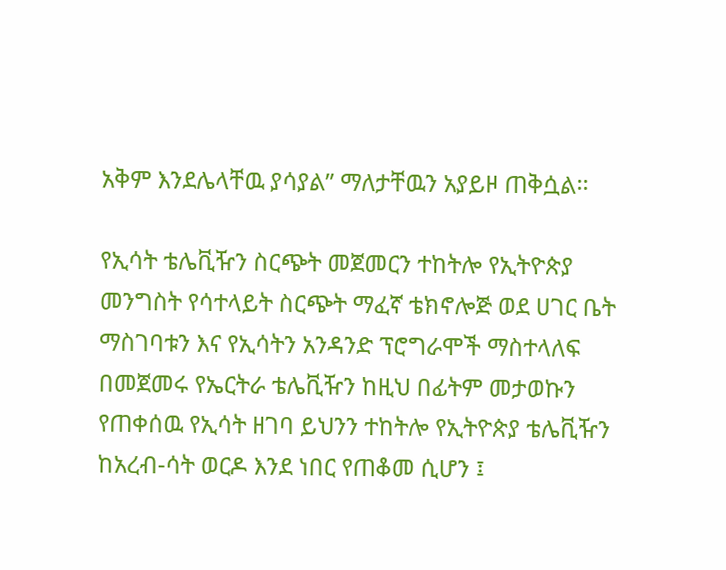አቅም እንደሌላቸዉ ያሳያል” ማለታቸዉን አያይዞ ጠቅሷል፡፡

የኢሳት ቴሌቪዥን ስርጭት መጀመርን ተከትሎ የኢትዮጵያ መንግስት የሳተላይት ስርጭት ማፈኛ ቴክኖሎጅ ወደ ሀገር ቤት ማስገባቱን እና የኢሳትን አንዳንድ ፕሮግራሞች ማስተላለፍ በመጀመሩ የኤርትራ ቴሌቪዥን ከዚህ በፊትም መታወኩን የጠቀሰዉ የኢሳት ዘገባ ይህንን ተከትሎ የኢትዮጵያ ቴሌቪዥን ከአረብ-ሳት ወርዶ እንደ ነበር የጠቆመ ሲሆን ፤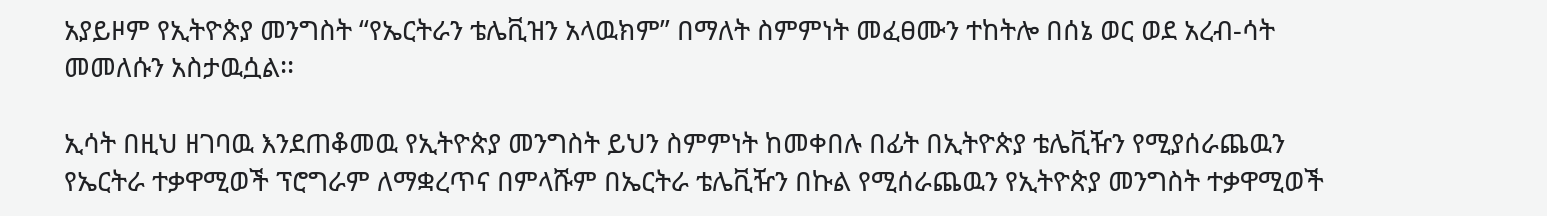አያይዞም የኢትዮጵያ መንግስት “የኤርትራን ቴሌቪዝን አላዉክም” በማለት ስምምነት መፈፀሙን ተከትሎ በሰኔ ወር ወደ አረብ-ሳት መመለሱን አስታዉሷል፡፡

ኢሳት በዚህ ዘገባዉ እንደጠቆመዉ የኢትዮጵያ መንግስት ይህን ስምምነት ከመቀበሉ በፊት በኢትዮጵያ ቴሌቪዥን የሚያሰራጨዉን የኤርትራ ተቃዋሚወች ፕሮግራም ለማቋረጥና በምላሹም በኤርትራ ቴሌቪዥን በኩል የሚሰራጨዉን የኢትዮጵያ መንግስት ተቃዋሚወች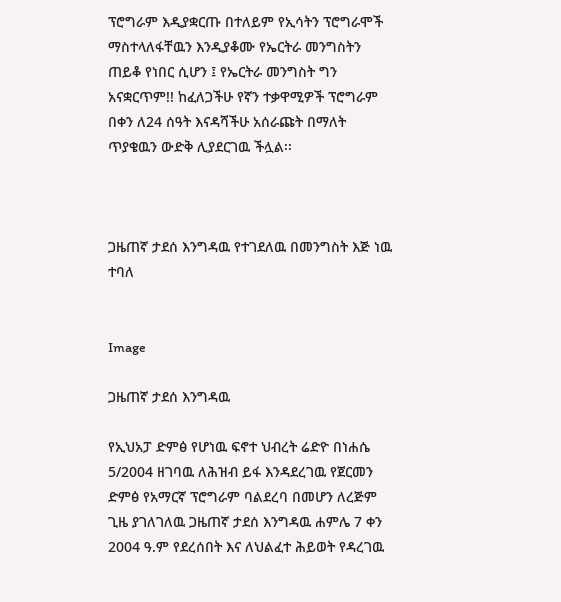ፕሮግራም እዲያቋርጡ በተለይም የኢሳትን ፕሮግራሞች ማስተላለፋቸዉን እንዲያቆሙ የኤርትራ መንግስትን  ጠይቆ የነበር ሲሆን ፤ የኤርትራ መንግስት ግን አናቋርጥም!! ከፈለጋችሁ የኛን ተቃዋሚዎች ፕሮግራም በቀን ለ24 ሰዓት እናዳሻችሁ አሰራጩት በማለት ጥያቄዉን ውድቅ ሊያደርገዉ ችሏል፡፡



ጋዜጠኛ ታደሰ እንግዳዉ የተገደለዉ በመንግስት እጅ ነዉ ተባለ


Image

ጋዜጠኛ ታደሰ እንግዳዉ

የኢህአፓ ድምፅ የሆነዉ ፍኖተ ህብረት ሬድዮ በነሐሴ 5/2004 ዘገባዉ ለሕዝብ ይፋ እንዳደረገዉ የጀርመን ድምፅ የአማርኛ ፕሮግራም ባልደረባ በመሆን ለረጅም ጊዜ ያገለገለዉ ጋዜጠኛ ታደሰ እንግዳዉ ሐምሌ 7 ቀን 2004 ዓ.ም የደረሰበት እና ለህልፈተ ሕይወት የዳረገዉ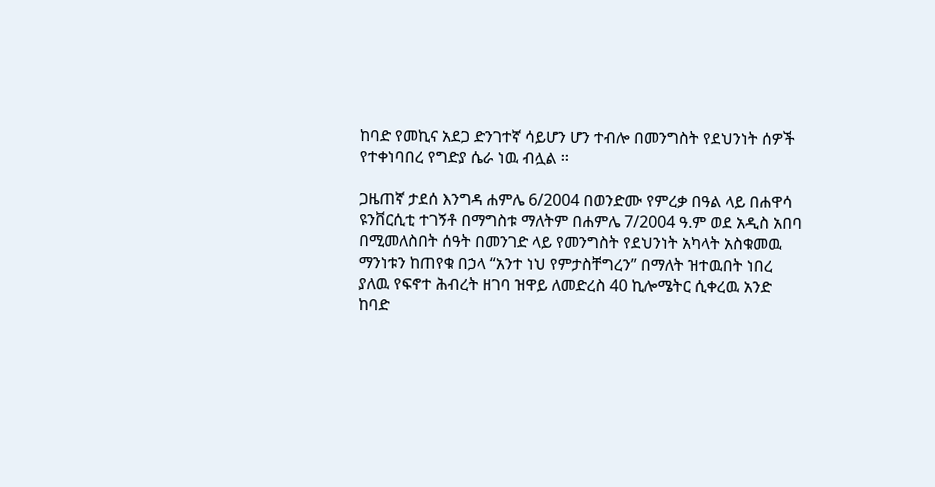ከባድ የመኪና አደጋ ድንገተኛ ሳይሆን ሆን ተብሎ በመንግስት የደህንነት ሰዎች የተቀነባበረ የግድያ ሴራ ነዉ ብሏል ፡፡

ጋዜጠኛ ታደሰ እንግዳ ሐምሌ 6/2004 በወንድሙ የምረቃ በዓል ላይ በሐዋሳ ዩንቨርሲቲ ተገኝቶ በማግስቱ ማለትም በሐምሌ 7/2004 ዓ.ም ወደ አዲስ አበባ በሚመለስበት ሰዓት በመንገድ ላይ የመንግስት የደህንነት አካላት አስቁመዉ ማንነቱን ከጠየቁ በኃላ “አንተ ነህ የምታስቸግረን” በማለት ዝተዉበት ነበረ ያለዉ የፍኖተ ሕብረት ዘገባ ዝዋይ ለመድረስ 40 ኪሎሜትር ሲቀረዉ አንድ ከባድ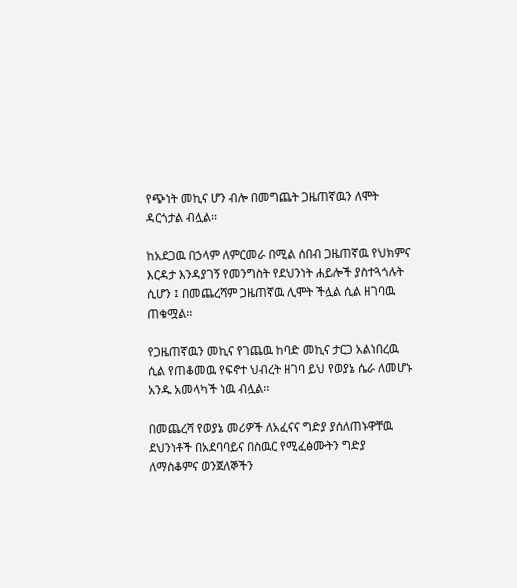የጭነት መኪና ሆን ብሎ በመግጨት ጋዜጠኛዉን ለሞት ዳርጎታል ብሏል፡፡

ከአደጋዉ በኃላም ለምርመራ በሚል ሰበብ ጋዜጠኛዉ የህክምና እርዳታ እንዳያገኝ የመንግስት የደህንነት ሐይሎች ያስተጓጎሉት ሲሆን ፤ በመጨረሻም ጋዜጠኛዉ ሊሞት ችሏል ሲል ዘገባዉ ጠቁሟል፡፡

የጋዜጠኛዉን መኪና የገጨዉ ከባድ መኪና ታርጋ አልነበረዉ ሲል የጠቆመዉ የፍኖተ ህብረት ዘገባ ይህ የወያኔ ሴራ ለመሆኑ አንዱ አመላካች ነዉ ብሏል፡፡

በመጨረሻ የወያኔ መሪዎች ለአፈናና ግድያ ያሰለጠኑዋቸዉ ደህንነቶች በአደባባይና በስዉር የሚፈፅሙትን ግድያ ለማስቆምና ወንጀለኞችን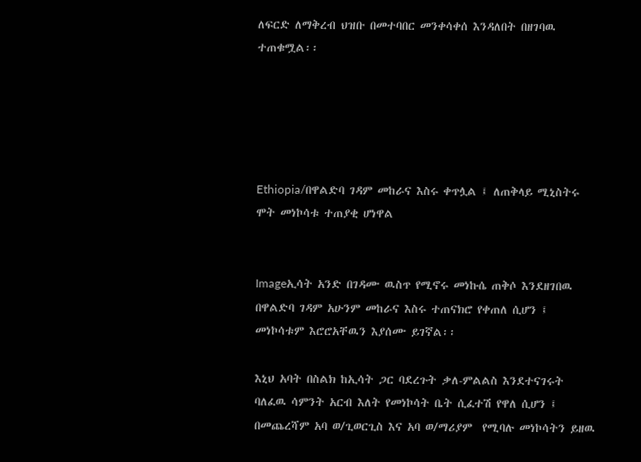ለፍርድ ለማቅረብ ህዝቡ በመተባበር መንቀሳቀሰ እንዳለበት በዘገባዉ ተጠቁሟል፡፡





Ethiopia/በዋልድባ ገዳም መከራና እስሩ ቀጥሏል ፤ ለጠቅላይ ሚኒስትሩ ሞት መነኮሳቱ ተጠያቂ ሆነዋል


Imageኢሳት አንድ በገዳሙ ዉስጥ የሚኖሩ መነኩሴ ጠቅሶ እንደዘገበዉ በዋልድባ ገዳም አሁንም መከራና እስሩ ተጠናክሮ የቀጠለ ሲሆን ፤ መነኮሳቱም እሮሮአቸዉን እያሰሙ ይገኛል፡፡

እኒህ አባት በስልክ ከኢሳት ጋር ባደረጉት ቃለ-ምልልስ እንደተናገሩት ባለፈዉ ሳምንት አርብ እለት የመነኮሳት ቤት ሲፈተሽ የዋለ ሲሆን ፤ በመጨረሻም አባ ወ/ጊወርጊስ እና አባ ወ/ማሪያም  የሚባሉ መነኮሳትን ይዘዉ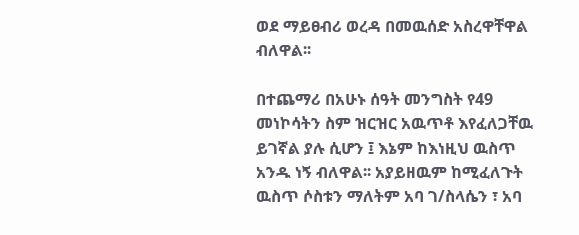ወደ ማይፀብሪ ወረዳ በመዉሰድ አስረዋቸዋል ብለዋል፡፡

በተጨማሪ በአሁኑ ሰዓት መንግስት የ49 መነኮሳትን ስም ዝርዝር አዉጥቶ እየፈለጋቸዉ ይገኛል ያሉ ሲሆን ፤ እኔም ከእነዚህ ዉስጥ አንዱ ነኝ ብለዋል፡፡ አያይዘዉም ከሚፈለጉት ዉስጥ ሶስቱን ማለትም አባ ገ/ስላሴን ፣ አባ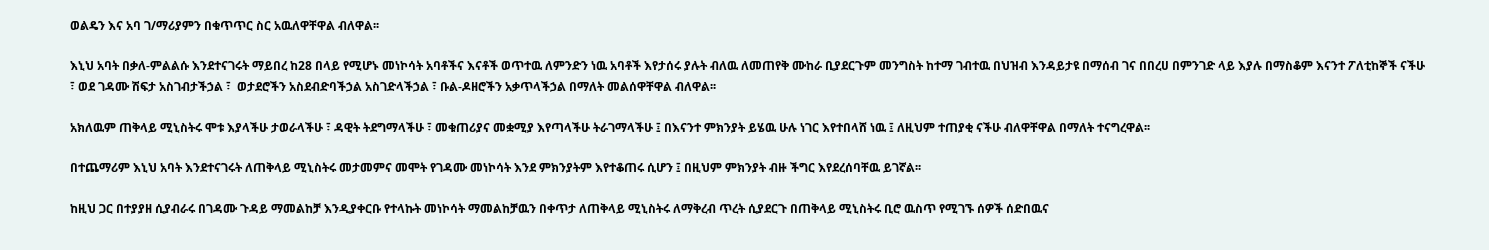ወልዴን እና አባ ገ/ማሪያምን በቁጥጥር ስር አዉለዋቸዋል ብለዋል፡፡

እኒህ አባት በቃለ-ምልልሱ እንደተናገሩት ማይበረ ከ28 በላይ የሚሆኑ መነኮሳት አባቶችና እናቶች ወጥተዉ ለምንድን ነዉ አባቶች እየታሰሩ ያሉት ብለዉ ለመጠየቅ ሙከራ ቢያደርጉም መንግስት ከተማ ገብተዉ በህዝብ እንዳይታዩ በማሰብ ገና በበረሀ በምንገድ ላይ እያሉ በማስቆም እናንተ ፖለቲከኞች ናችሁ ፣ ወደ ገዳሙ ሽፍታ አስገብታችኃል ፣  ወታደሮችን አስደብድባችኃል አስገድላችኃል ፣ ቡል-ዶዘሮችን አቃጥላችኃል በማለት መልሰዋቸዋል ብለዋል፡፡

አክለዉም ጠቅላይ ሚኒስትሩ ሞቱ እያላችሁ ታወራላችሁ ፣ ዳዊት ትደግማላችሁ ፣ መቁጠሪያና መቋሚያ እየጣላችሁ ትራገማላችሁ ፤ በእናንተ ምክንያት ይሄዉ ሁሉ ነገር እየተበላሸ ነዉ ፤ ለዚህም ተጠያቂ ናችሁ ብለዋቸዋል በማለት ተናግረዋል፡፡

በተጨማሪም እኒህ አባት እንደተናገሩት ለጠቅላይ ሚኒስትሩ መታመምና መሞት የገዳሙ መነኮሳት እንደ ምክንያትም እየተቆጠሩ ሲሆን ፤ በዚህም ምክንያት ብዙ ችግር እየደረሰባቸዉ ይገኛል፡፡

ከዚህ ጋር በተያያዘ ሲያብራሩ በገዳሙ ጉዳይ ማመልከቻ እንዲያቀርቡ የተላኩት መነኮሳት ማመልከቻዉን በቀጥታ ለጠቅላይ ሚኒስትሩ ለማቅረብ ጥረት ሲያደርጉ በጠቅላይ ሚኒስትሩ ቢሮ ዉስጥ የሚገኙ ሰዎች ሰድበዉና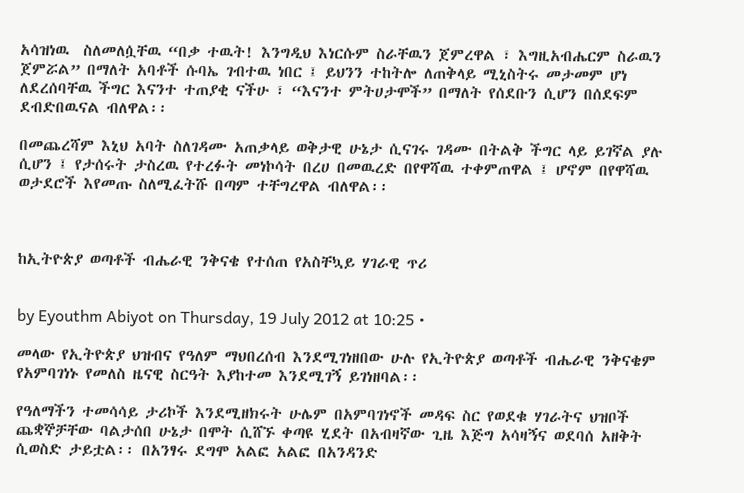አሳዝነዉ  ስለመለሷቸዉ “በቃ ተዉት! እንግዲህ እነርሱም ስራቸዉን ጀምረዋል ፣ እግዚአብሔርም ስራዉን ጀምሯል” በማለት አባቶች ሱባኤ ገብተዉ ነበር ፤ ይህንን ተከትሎ ለጠቅላይ ሚኒስትሩ መታመም ሆነ ለደረሰባቸዉ ችግር እናንተ ተጠያቂ ናችሁ ፣ “እናንተ ምትሀታሞች” በማለት የሰደቡን ሲሆን በሰደፍም ደብድበዉናል ብለዋል፡፡

በመጨረሻም እኒህ አባት ስለገዳሙ አጠቃላይ ወቅታዊ ሁኔታ ሲናገሩ ገዳሙ በትልቅ ችግር ላይ ይገኛል ያሉ ሲሆን ፤ የታሰሩት ታስረዉ የተረፉት መነኮሳት በረሀ በመዉረድ በየዋሻዉ ተቀምጠዋል ፤ ሆኖም በየዋሻዉ ወታደሮች እየመጡ ስለሚፈትሹ በጣም ተቸግረዋል ብለዋል፡፡



ከኢትዮጵያ ወጣቶች ብሔራዊ ንቅናቄ የተሰጠ የአስቸኳይ ሃገራዊ ጥሪ


by Eyouthm Abiyot on Thursday, 19 July 2012 at 10:25 •

መላው የኢትዮጵያ ህዝብና የዓለም ማህበረሰብ እንደሚገነዘበው ሁሉ የኢትዮጵያ ወጣቶች ብሔራዊ ንቅናቄም የአምባገነኑ የመለስ ዜናዊ ስርዓት እያከተመ እንደሚገኝ ይገነዘባል፡፡

የዓለማችን ተመሳሳይ ታሪኮች እንደሚዘክሩት ሁሌም በአምባገነኖች መዳፍ ስር የወደቁ ሃገራትና ህዝቦች ጨቋኞቻቸው ባልታሰበ ሁኔታ በሞት ሲሸኙ ቀጣዩ ሂደት በአብዛኛው ጊዜ እጅግ አሳዛኝና ወደባሰ አዘቅት ሲወስድ ታይቷል፡፡ በአንፃሩ ደግሞ አልፎ አልፎ በአንዳንድ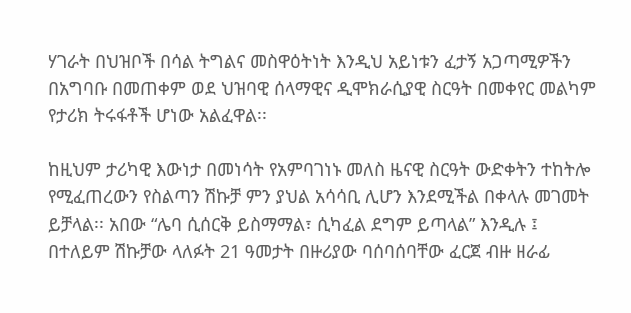ሃገራት በህዝቦች በሳል ትግልና መስዋዕትነት እንዲህ አይነቱን ፈታኝ አጋጣሚዎችን በአግባቡ በመጠቀም ወደ ህዝባዊ ሰላማዊና ዲሞክራሲያዊ ስርዓት በመቀየር መልካም የታሪክ ትሩፋቶች ሆነው አልፈዋል፡፡

ከዚህም ታሪካዊ እውነታ በመነሳት የአምባገነኑ መለስ ዜናዊ ስርዓት ውድቀትን ተከትሎ የሚፈጠረውን የስልጣን ሽኩቻ ምን ያህል አሳሳቢ ሊሆን እንደሚችል በቀላሉ መገመት ይቻላል፡፡ አበው “ሌባ ሲሰርቅ ይስማማል፣ ሲካፈል ደግም ይጣላል” እንዲሉ ፤ በተለይም ሽኩቻው ላለፉት 21 ዓመታት በዙሪያው ባሰባሰባቸው ፈርጀ ብዙ ዘራፊ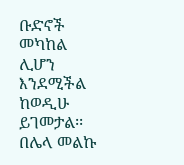ቡድኖች መካከል ሊሆን እንደሚችል ከወዲሁ ይገመታል፡፡ በሌላ መልኩ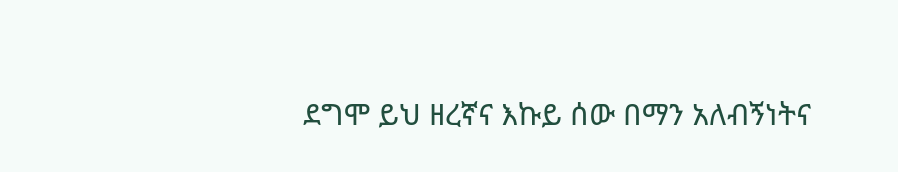ደግሞ ይህ ዘረኛና እኩይ ሰው በማን አለብኝነትና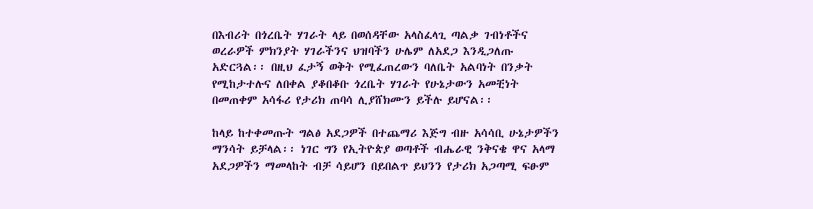በእብሪት በጎረቤት ሃገራት ላይ በወሰዳቸው አላስፈላጊ ጣልቃ ገብነቶችና ወረራዎች ምክንያት ሃገራችንና ህዝባችን ሁሌም ለአደጋ እንዲጋለጡ አድርጓል፡፡ በዚህ ፈታኝ ወቅት የሚፈጠረውን ባለቤት አልባነት በንቃት የሚከታተሉና ለበቀል ያቆበቆቡ ጎረቤት ሃገራት የሁኔታውን አመቺነት በመጠቀም አሳፋሪ የታሪክ ጠባሳ ሊያሸክሙን ይችሉ ይሆናል፡፡

ከላይ ከተቀመጡት ግልፅ አደጋዎች በተጨማሪ እጅግ ብዙ አሳሳቢ ሁኔታዎችን ማንሳት ይቻላል፡፡ ነገር ግን የኢትዮጵያ ወጣቶች ብሔራዊ ንቅናቄ ዋና አላማ አደጋዎችን ማመላከት ብቻ ሳይሆን በይበልጥ ይህንን የታሪክ አጋጣሚ ፍፁም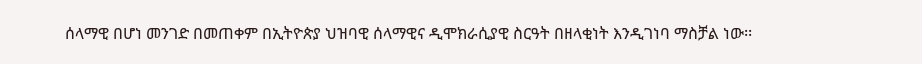ሰላማዊ በሆነ መንገድ በመጠቀም በኢትዮጵያ ህዝባዊ ሰላማዊና ዲሞክራሲያዊ ስርዓት በዘላቂነት እንዲገነባ ማስቻል ነው፡፡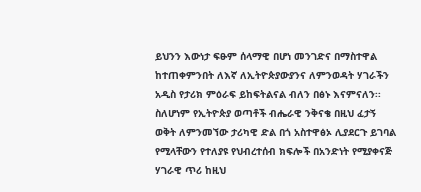ይህንን እውነታ ፍፁም ሰላማዊ በሆነ መንገድና በማስተዋል ከተጠቀምንበት ለእኛ ለኢትዮጵያውያንና ለምንወዳት ሃገራችን አዲስ የታሪክ ምዕራፍ ይከፍትልናል ብለን በፅኑ እናምናለን፡፡ ስለሆነም የኢትዮጵያ ወጣቶች ብሔራዊ ንቅናቄ በዚህ ፈታኝ ወቅት ለምንመኘው ታሪካዊ ድል በጎ አስተዋፅኦ ሊያደርጉ ይገባል የሚላቸውን የተለያዩ የህብረተሰብ ክፍሎች በአንድነት የሚያቀናጅ ሃገራዊ ጥሪ ከዚህ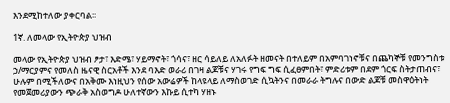እንደሚከተለው ያቀርባል፡፡

1ኛ. ለመላው የኢትዮጵያ ህዝብ

መላው የኢትዮጵያ ህዝብ ፆታ፣ እድሜ፣ ሃይማኖት፣ ጎሳና፣ ዘር ሳይለይ ለአለፉት ዘመናት በተለይም በአምባገነኖቹና በጨካኞቹ የመንግስቱ ኃ/ማርያምና የመለስ ዜናዊ ስርአቶች እንደ ባእድ ወራሪ በገዛ ልጆቹና ሃገሩ የግፍ ግፍ ሲፈፀምበት፣ ምድሪቱም በደም ጎርፍ ስትታጠብና፣ ሁሉም በሚችለውና በአቅሙ እነዚህን የሰው አውሬዎች ከላዩላይ ለማስወገድ ሲኳትንና በመራራ ትግሉና በውድ ልጆቹ መስዋዕትነት የመጀመሪያውን ጭራቅ አስወግዶ ሁለተኛውን እኩይ ሲተካ ሃዘኑ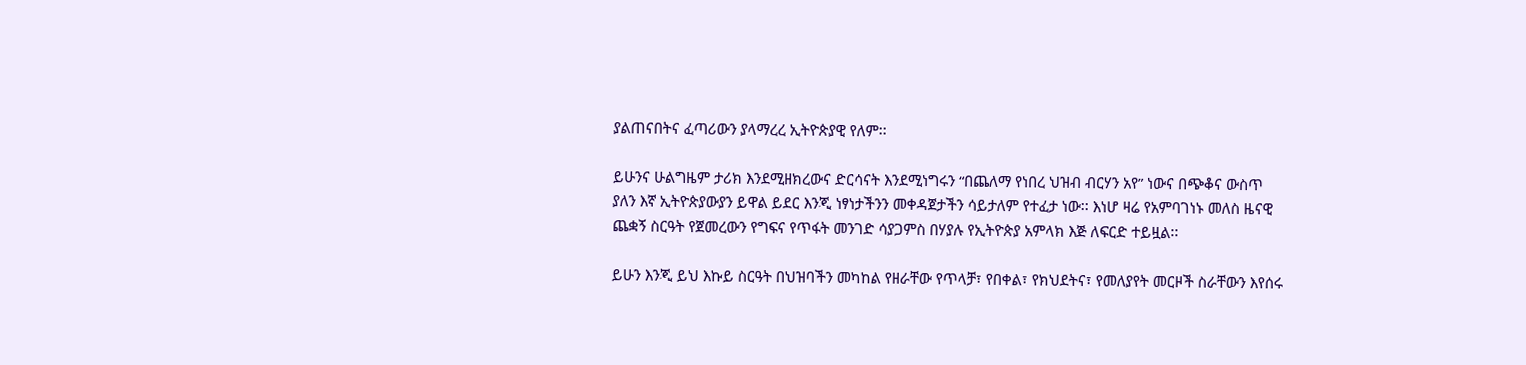ያልጠናበትና ፈጣሪውን ያላማረረ ኢትዮጵያዊ የለም፡፡

ይሁንና ሁልግዜም ታሪክ እንደሚዘክረውና ድርሳናት እንደሚነግሩን “በጨለማ የነበረ ህዝብ ብርሃን አየ” ነውና በጭቆና ውስጥ ያለን እኛ ኢትዮጵያውያን ይዋል ይደር እንጂ ነፃነታችንን መቀዳጀታችን ሳይታለም የተፈታ ነው፡፡ እነሆ ዛሬ የአምባገነኑ መለስ ዜናዊ ጨቋኝ ስርዓት የጀመረውን የግፍና የጥፋት መንገድ ሳያጋምስ በሃያሉ የኢትዮጵያ አምላክ እጅ ለፍርድ ተይዟል፡፡

ይሁን እንጂ ይህ እኩይ ስርዓት በህዝባችን መካከል የዘራቸው የጥላቻ፣ የበቀል፣ የክህደትና፣ የመለያየት መርዞች ስራቸውን እየሰሩ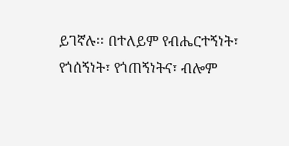ይገኛሉ፡፡ በተለይም የብሔርተኝነት፣ የጎሰኝነት፣ የጎጠኝነትና፣ ብሎም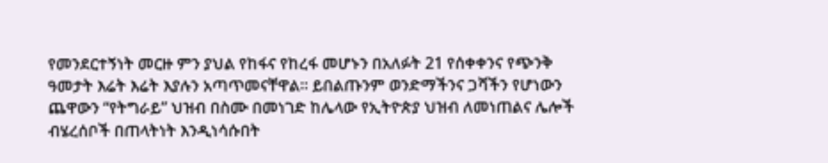የመንደርተኝነት መርዙ ምን ያህል የከፋና የከረፋ መሆኑን በአለፉት 21 የሰቀቀንና የጭንቅ ዓመታት እሬት እሬት እያሉን አጣጥመናቸዋል፡፡ ይበልጡንም ወንድማችንና ጋሻችን የሆነውን ጨዋውን “የትግራይ” ህዝብ በስሙ በመነገድ ከሌላው የኢትዮጵያ ህዝብ ለመነጠልና ሌሎች ብሄረሰቦች በጠላትነት እንዲነሳሱበት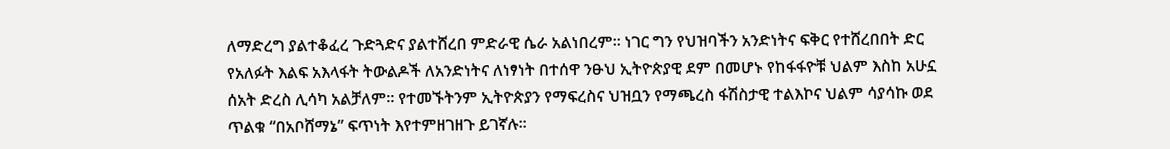ለማድረግ ያልተቆፈረ ጉድጓድና ያልተሸረበ ምድራዊ ሴራ አልነበረም፡፡ ነገር ግን የህዝባችን አንድነትና ፍቅር የተሸረበበት ድር የአለፉት እልፍ አእላፋት ትውልዶች ለአንድነትና ለነፃነት በተሰዋ ንፁህ ኢትዮጵያዊ ደም በመሆኑ የከፋፋዮቹ ህልም እስከ አሁኗ ሰአት ድረስ ሊሳካ አልቻለም፡፡ የተመኙትንም ኢትዮጵያን የማፍረስና ህዝቧን የማጫረስ ፋሽስታዊ ተልእኮና ህልም ሳያሳኩ ወደ ጥልቁ “በአቦሸማኔ” ፍጥነት እየተምዘገዘጉ ይገኛሉ፡፡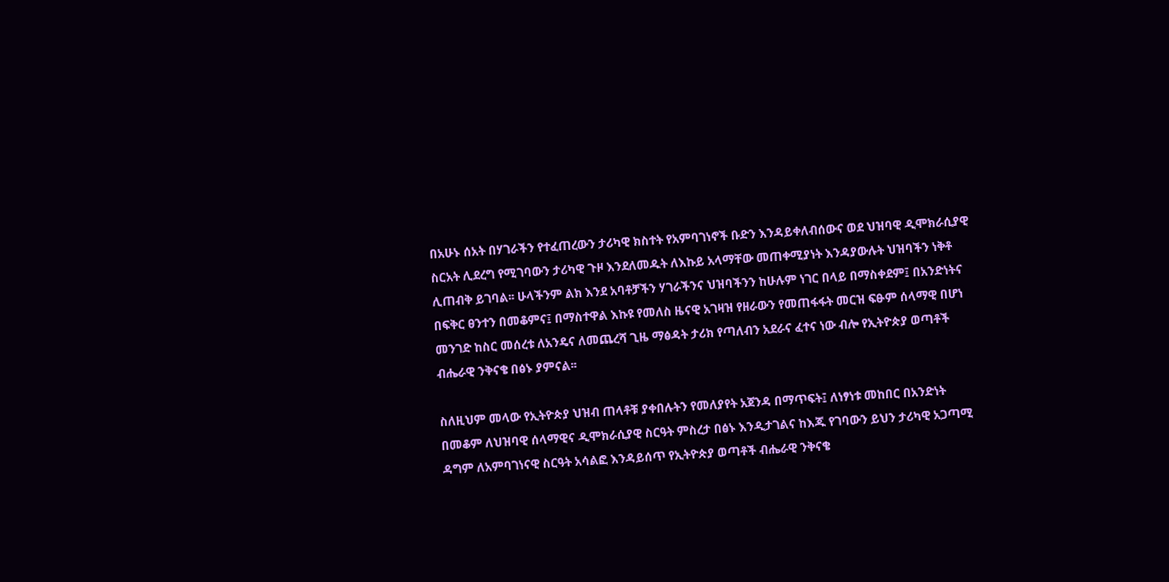በአሁኑ ሰአት በሃገራችን የተፈጠረውን ታሪካዊ ክስተት የአምባገነኖች ቡድን እንዳይቀለብሰውና ወደ ህዝባዊ ዲሞክራሲያዊ ስርአት ሊደረግ የሚገባውን ታሪካዊ ጉዞ እንደለመዱት ለእኩይ አላማቸው መጠቀሚያነት እንዳያውሉት ህዝባችን ነቅቶ ሊጠብቅ ይገባል፡፡ ሁላችንም ልክ እንደ አባቶቻችን ሃገራችንና ህዝባችንን ከሁሉም ነገር በላይ በማስቀደም፤ በአንድነትና በፍቅር ፀንተን በመቆምና፤ በማስተዋል እኩዩ የመለስ ዜናዊ አገዛዝ የዘራውን የመጠፋፋት መርዝ ፍፁም ሰላማዊ በሆነ መንገድ ከስር መሰረቱ ለአንዴና ለመጨረሻ ጊዜ ማፅዳት ታሪክ የጣለብን አደራና ፈተና ነው ብሎ የኢትዮጵያ ወጣቶች ብሔራዊ ንቅናቄ በፅኑ ያምናል፡፡

ስለዚህም መላው የኢትዮጵያ ህዝብ ጠላቶቹ ያቀበሉትን የመለያየት አጀንዳ በማጥፍት፤ ለነፃነቱ መከበር በአንድነት በመቆም ለህዝባዊ ሰላማዊና ዲሞክራሲያዊ ስርዓት ምስረታ በፅኑ እንዲታገልና ከእጁ የገባውን ይህን ታሪካዊ አጋጣሚ ዳግም ለአምባገነናዊ ስርዓት አሳልፎ እንዳይሰጥ የኢትዮጵያ ወጣቶች ብሔራዊ ንቅናቄ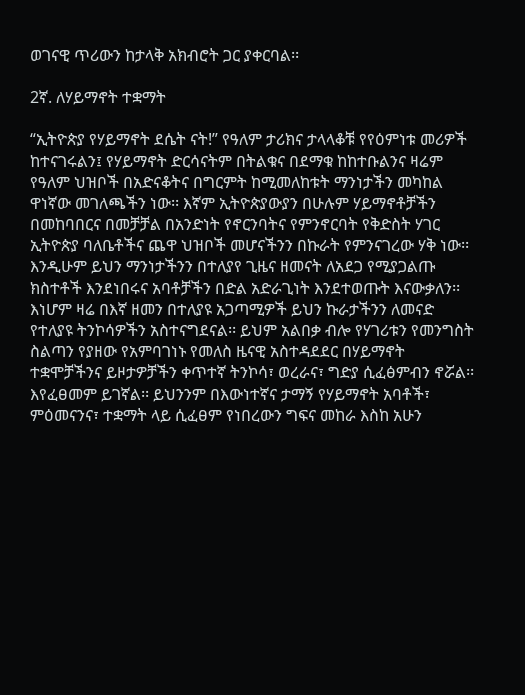ወገናዊ ጥሪውን ከታላቅ አክብሮት ጋር ያቀርባል፡፡

2ኛ. ለሃይማኖት ተቋማት

“ኢትዮጵያ የሃይማኖት ደሴት ናት!” የዓለም ታሪክና ታላላቆቹ የየዕምነቱ መሪዎች ከተናገሩልን፤ የሃይማኖት ድርሳናትም በትልቁና በደማቁ ከከተቡልንና ዛሬም የዓለም ህዝቦች በአድናቆትና በግርምት ከሚመለከቱት ማንነታችን መካከል ዋነኛው መገለጫችን ነው፡፡ እኛም ኢትዮጵያውያን በሁሉም ሃይማኖቶቻችን በመከባበርና በመቻቻል በአንድነት የኖርንባትና የምንኖርባት የቅድስት ሃገር ኢትዮጵያ ባለቤቶችና ጨዋ ህዝቦች መሆናችንን በኩራት የምንናገረው ሃቅ ነው፡፡ እንዲሁም ይህን ማንነታችንን በተለያየ ጊዜና ዘመናት ለአደጋ የሚያጋልጡ ክስተቶች እንደነበሩና አባቶቻችን በድል አድራጊነት እንደተወጡት እናውቃለን፡፡ እነሆም ዛሬ በእኛ ዘመን በተለያዩ አጋጣሚዎች ይህን ኩራታችንን ለመናድ የተለያዩ ትንኮሳዎችን አስተናግደናል፡፡ ይህም አልበቃ ብሎ የሃገሪቱን የመንግስት ስልጣን የያዘው የአምባገነኑ የመለስ ዜናዊ አስተዳደደር በሃይማኖት ተቋሞቻችንና ይዞታዎቻችን ቀጥተኛ ትንኮሳ፣ ወረራና፣ ግድያ ሲፈፅምብን ኖሯል፡፡እየፈፀመም ይገኛል፡፡ ይህንንም በእውነተኛና ታማኝ የሃይማኖት አባቶች፣ ምዕመናንና፣ ተቋማት ላይ ሲፈፀም የነበረውን ግፍና መከራ እስከ አሁን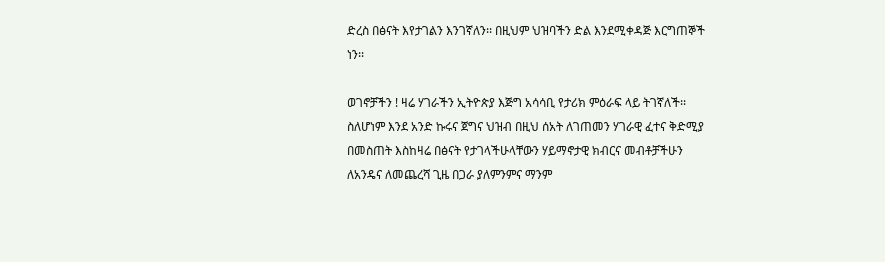ድረስ በፅናት እየታገልን እንገኛለን፡፡ በዚህም ህዝባችን ድል እንደሚቀዳጅ እርግጠኞች ነን፡፡

ወገኖቻችን ! ዛሬ ሃገራችን ኢትዮጵያ እጅግ አሳሳቢ የታሪክ ምዕራፍ ላይ ትገኛለች፡፡ ስለሆነም እንደ አንድ ኩሩና ጀግና ህዝብ በዚህ ሰአት ለገጠመን ሃገራዊ ፈተና ቅድሚያ በመስጠት እስከዛሬ በፅናት የታገላችሁላቸውን ሃይማኖታዊ ክብርና መብቶቻችሁን ለአንዴና ለመጨረሻ ጊዜ በጋራ ያለምንምና ማንም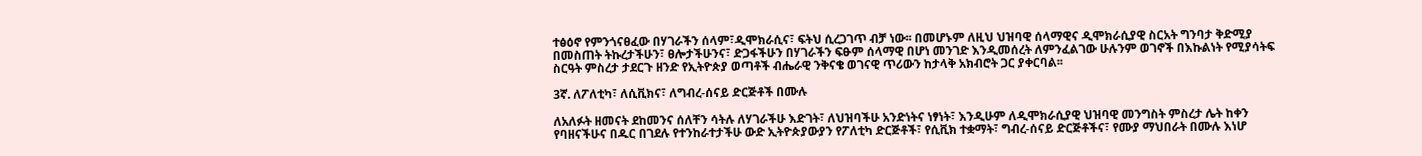ተፅዕኖ የምንጎናፀፈው በሃገራችን ሰላም፣ዲሞክራሲና፣ ፍትህ ሲረጋገጥ ብቻ ነው፡፡ በመሆኑም ለዚህ ህዝባዊ ሰላማዊና ዲሞክራሲያዊ ስርአት ግንባታ ቅድሚያ በመስጠት ትኩረታችሁን፣ ፀሎታችሁንና፣ ድጋፋችሁን በሃገራችን ፍፁም ሰላማዊ በሆነ መንገድ እንዲመሰረት ለምንፈልገው ሁሉንም ወገኖች በእኩልነት የሚያሳትፍ ስርዓት ምስረታ ታደርጉ ዘንድ የኢትዮጵያ ወጣቶች ብሔራዊ ንቅናቄ ወገናዊ ጥሪውን ከታላቅ አክብሮት ጋር ያቀርባል፡፡

3ኛ. ለፖለቲካ፣ ለሲቪክና፣ ለግብረ-ሰናይ ድርጅቶች በሙሉ

ለአለፉት ዘመናት ደከመንና ሰለቸን ሳትሉ ለሃገራችሁ እድገት፣ ለህዝባችሁ አንድነትና ነፃነት፣ እንዲሁም ለዲሞክራሲያዊ ህዝባዊ መንግስት ምስረታ ሌት ከቀን የባዘናችሁና በዱር በገደሉ የተንከራተታችሁ ውድ ኢትዮጵያውያን የፖለቲካ ድርጅቶች፣ የሲቪክ ተቋማት፣ ግብረ-ሰናይ ድርጅቶችና፣ የሙያ ማህበራት በሙሉ እነሆ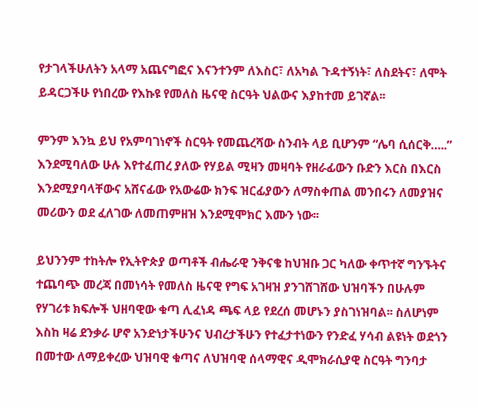የታገላችሁለትን አላማ አጨናግፎና እናንተንም ለእስር፣ ለአካል ጉዳተኝነት፣ ለስደትና፣ ለሞት ይዳርጋችሁ የነበረው የእኩዩ የመለስ ዜናዊ ስርዓት ህልውና እያከተመ ይገኛል፡፡

ምንም እንኳ ይህ የአምባገነኖች ስርዓት የመጨረሻው ስንብት ላይ ቢሆንም “ሌባ ሲሰርቅ…..” እንደሚባለው ሁሉ እየተፈጠረ ያለው የሃይል ሚዛን መዛባት የዘራፊውን ቡድን እርስ በእርስ እንደሚያባላቸውና አሸናፊው የአውሬው ክንፍ ዝርፊያውን ለማስቀጠል መንበሩን ለመያዝና መሪውን ወደ ፈለገው ለመጠምዘዝ እንደሚሞክር እሙን ነው፡፡

ይህንንም ተከትሎ የኢትዮጵያ ወጣቶች ብሔራዊ ንቅናቄ ከህዝቡ ጋር ካለው ቀጥተኛ ግንኙትና ተጨባጭ መረጃ በመነሳት የመለስ ዜናዊ የግፍ አገዛዝ ያንገሸገሸው ህዝባችን በሁሉም የሃገሪቱ ክፍሎች ህዘባዊው ቁጣ ሊፈነዳ ጫፍ ላይ የደረሰ መሆኑን ያስገነዝባል፡፡ ስለሆነም እስከ ዛሬ ደንቃራ ሆኖ አንድነታችሁንና ህብረታችሁን የተፈታተነውን የንድፈ ሃሳብ ልዩነት ወደጎን በመተው ለማይቀረው ህዝባዊ ቁጣና ለህዝባዊ ሰላማዊና ዲሞክራሲያዊ ስርዓት ግንባታ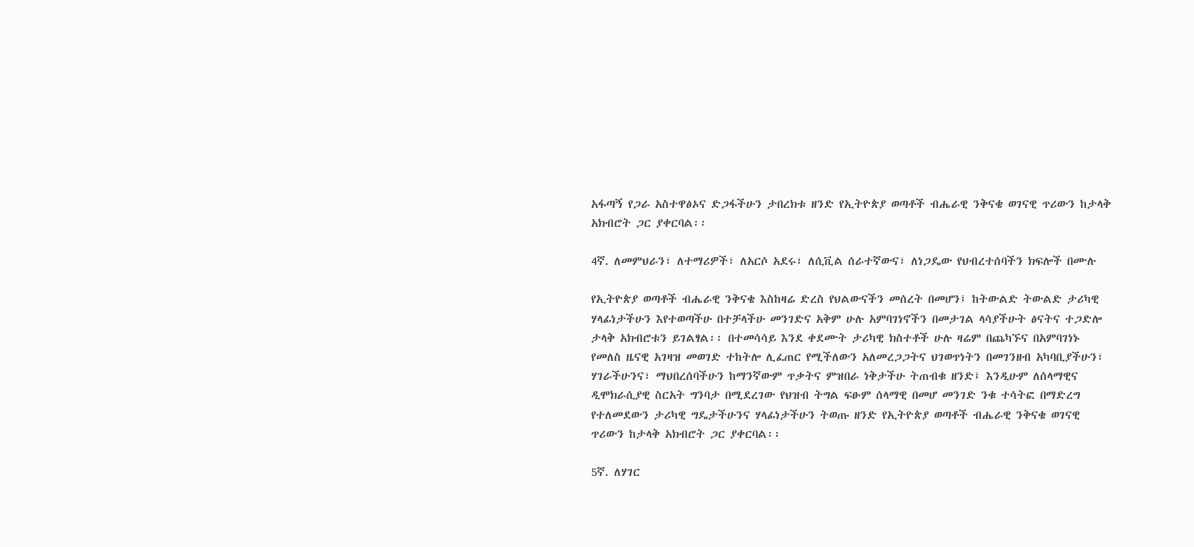አፋጣኝ የጋራ አስተዋፅኦና ድጋፋችሁን ታበረክቱ ዘንድ የኢትዮጵያ ወጣቶች ብሔራዊ ንቅናቄ ወገናዊ ጥሪውን ከታላቅ አክብሮት ጋር ያቀርባል፡፡

4ኛ. ለመምህራን፣ ለተማሪዎች፣ ለአርሶ አደሩ፣ ለሲቪል ሰራተኛውና፣ ለነጋዴው የህብረተሰባችን ክፍሎች በሙሉ

የኢትዮጵያ ወጣቶች ብሔራዊ ንቅናቄ እስከዛሬ ድረስ የህልውናችን መሰረት በመሆን፤ ከትውልድ ትውልድ ታሪካዊ ሃላፊነታችሁን እየተወጣችሁ በተቻላችሁ መንገድና አቅም ሁሉ አምባገነኖችን በመታገል ላሳያችሁት ፅናትና ተጋድሎ ታላቅ አክብሮቱን ይገልፃል፡፡ በተመሳሳይ እንደ ቀደሙት ታሪካዊ ክስተቶች ሁሉ ዛሬም በጨካኙና በአምባገነኑ የመለስ ዜናዊ አገዛዝ መወገድ ተከትሎ ሊፈጠር የሚችለውን አለመረጋጋትና ህገወጥነትን በመገንዘብ አካባቢያችሁን፣ ሃገራችሁንና፣ ማህበረሰባችሁን ከማንኛውም ጥቃትና ምዝበራ ነቅታችሁ ትጠብቁ ዘንድ፤ እንዲሁም ለሰላማዊና ዲሞክራሲያዊ ስርአት ግንባታ በሚደረገው የህዝብ ትግል ፍፁም ሰላማዊ በመሆ መንገድ ንቁ ተሳትፎ በማድረግ የተለመደውን ታሪካዊ ግዴታችሁንና ሃላፊነታችሁን ትወጡ ዘንድ የኢትዮጵያ ወጣቶች ብሔራዊ ንቅናቄ ወገናዊ ጥሪውን ከታላቅ አክብሮት ጋር ያቀርባል፡፡

5ኛ. ለሃገር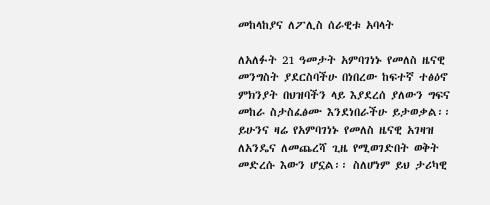መከላከያና ለፖሊስ ሰራዊቱ አባላት

ለአለፉት 21 ዓመታት አምባገነኑ የመለስ ዜናዊ መንግስት ያደርስባችሁ በነበረው ከፍተኛ ተፅዕኖ ምክንያት በህዝባችን ላይ እያደረሰ ያለውን ግፍና መከራ ስታስፈፅሙ እንደነበራችሁ ይታወቃል፡፡ ይሁንና ዛሬ የአምባገነኑ የመለስ ዜናዊ አገዛዝ ለአንዴና ለመጨረሻ ጊዜ የሚወገድበት ወቅት መድረሱ እውን ሆኗል፡፡ ስለሆነም ይህ ታሪካዊ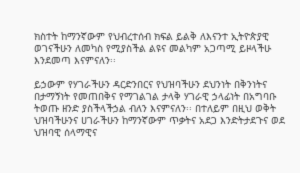ክስተት ከማንኛውም የህብረተሰብ ክፍል ይልቅ ለእናንተ ኢትዮጵያዊ ወገናችሁን ለመካስ የሚያስችል ልዩና መልካም አጋጣሚ ይዞላችሁ እንደመጣ እናምናለን፡፡

ይኃውም የሃገራችሁን ዳርድንበርና የህዝባችሁን ደህንነት በቅንነትና በታማኝነት የመጠበቅና የማገልገል ታላቅ ሃገራዊ ኃላፊነት በአግባቡ ትወጡ ዘንድ ያስችላችኃል ብለን እናምናለን፡፡ በተለይም በዚህ ወቅት ህዝባችሁንና ሀገራችሁን ከማንኛውም ጥቃትና አደጋ እንድትታደጉና ወደ ህዝባዊ ሰላማዊና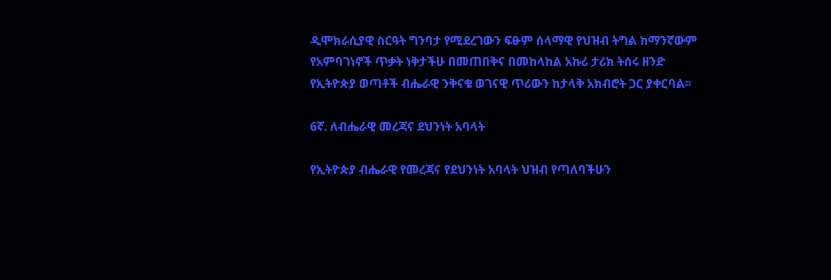ዲሞክራሲያዊ ስርዓት ግንባታ የሚደረገውን ፍፁም ሰላማዊ የህዝብ ትግል ከማንኛውም የአምባገነኖች ጥቃት ነቅታችሁ በመጠበቅና በመከላከል አኩሪ ታሪክ ትሰሩ ዘንድ የኢትዮጵያ ወጣቶች ብሔራዊ ንቅናቄ ወገናዊ ጥሪውን ከታላቅ አክብሮት ጋር ያቀርባል፡፡

6ኛ. ለብሔራዊ መረጃና ደህንነት አባላት

የኢትዮጵያ ብሔራዊ የመረጃና የደህንነት አባላት ህዝብ የጣለባችሁን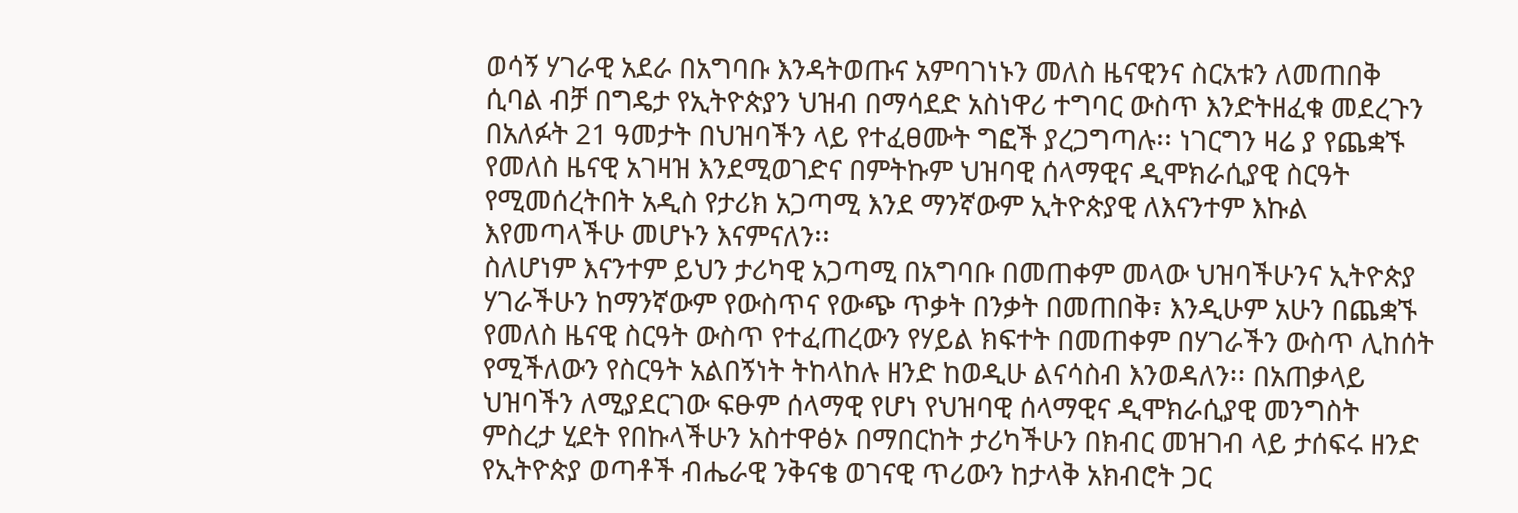ወሳኝ ሃገራዊ አደራ በአግባቡ እንዳትወጡና አምባገነኑን መለስ ዜናዊንና ስርአቱን ለመጠበቅ ሲባል ብቻ በግዴታ የኢትዮጵያን ህዝብ በማሳደድ አስነዋሪ ተግባር ውስጥ እንድትዘፈቁ መደረጉን በአለፉት 21 ዓመታት በህዝባችን ላይ የተፈፀሙት ግፎች ያረጋግጣሉ፡፡ ነገርግን ዛሬ ያ የጨቋኙ የመለስ ዜናዊ አገዛዝ እንደሚወገድና በምትኩም ህዝባዊ ሰላማዊና ዲሞክራሲያዊ ስርዓት የሚመሰረትበት አዲስ የታሪክ አጋጣሚ እንደ ማንኛውም ኢትዮጵያዊ ለእናንተም እኩል እየመጣላችሁ መሆኑን እናምናለን፡፡
ስለሆነም እናንተም ይህን ታሪካዊ አጋጣሚ በአግባቡ በመጠቀም መላው ህዝባችሁንና ኢትዮጵያ ሃገራችሁን ከማንኛውም የውስጥና የውጭ ጥቃት በንቃት በመጠበቅ፣ እንዲሁም አሁን በጨቋኙ የመለስ ዜናዊ ስርዓት ውስጥ የተፈጠረውን የሃይል ክፍተት በመጠቀም በሃገራችን ውስጥ ሊከሰት የሚችለውን የስርዓት አልበኝነት ትከላከሉ ዘንድ ከወዲሁ ልናሳስብ እንወዳለን፡፡ በአጠቃላይ ህዝባችን ለሚያደርገው ፍፁም ሰላማዊ የሆነ የህዝባዊ ሰላማዊና ዲሞክራሲያዊ መንግስት ምስረታ ሂደት የበኩላችሁን አስተዋፅኦ በማበርከት ታሪካችሁን በክብር መዝገብ ላይ ታሰፍሩ ዘንድ የኢትዮጵያ ወጣቶች ብሔራዊ ንቅናቄ ወገናዊ ጥሪውን ከታላቅ አክብሮት ጋር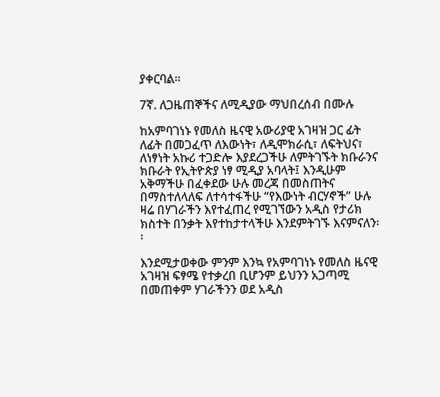ያቀርባል፡፡

7ኛ. ለጋዜጠኞችና ለሚዲያው ማህበረሰብ በሙሉ

ከአምባገነኑ የመለስ ዜናዊ አውሪያዊ አገዛዝ ጋር ፊት ለፊት በመጋፈጥ ለእውነት፣ ለዲሞክራሲ፣ ለፍትህና፣ ለነፃነት አኩሪ ተጋድሎ እያደረጋችሁ ለምትገኙት ክቡራንና ክቡራት የኢትዮጵያ ነፃ ሚዲያ አባላት፤ እንዲሁም አቅማችሁ በፈቀደው ሁሉ መረጃ በመስጠትና በማስተለላለፍ ለተሳተፋችሁ “የእውነት ብርሃኖች” ሁሉ ዛሬ በሃገራችን እየተፈጠረ የሚገኘውን አዲስ የታሪክ ክስተት በንቃት እየተከታተላችሁ እንደምትገኙ እናምናለን፡፡

እንደሚታወቀው ምንም እንኳ የአምባገነኑ የመለስ ዜናዊ አገዛዝ ፍፃሜ የተቃረበ ቢሆንም ይህንን አጋጣሚ በመጠቀም ሃገራችንን ወደ አዲስ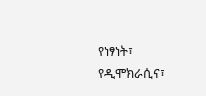የነፃነት፣ የዲሞክራሲና፣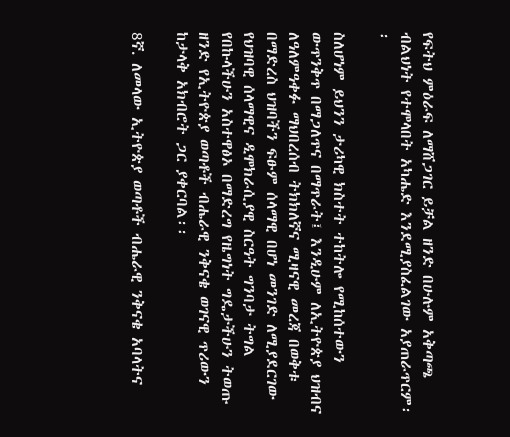የፍትህ ምዕራፍ ለማሸጋገር ይቻል ዘንድ በሁሉም አቅጣጫ ብልህነት የተሞላበት አካሔድ እንደሚያስፈልገው አያጠራጥርም፡፡

ስለሆነም ይህንን ታሪካዊ ክስተት ተከትሎ የሚከሰተውን ውጥንቅጥ በማጋለጥና በማጥራት፤ እንዲሁም ለኢትዮጵያ ህዝብና ለዓለምዓቀፉ ማህበረሰብ ትክክለኛና ሚዛናዊ መረጃ በወቅቱ በማድረስ ህዝባችን ፍፁም ሰላማዊ በሆነ መንገድ ለሚያደርገው የህዝባዊ ሰላማዊና ዲሞክራሲያዊ ስርዓት ግንባታ ትግል የበኩላችሁን አስተዋፅኦ በማድረግ የዜግነት ግዴታችሁን ትወጡ ዘንድ የኢትዮጵያ ወጣቶች ብሔራዊ ንቅናቄ ወገናዊ ጥሪውን ከታላቅ አክብሮት ጋር ያቀርባል፡፡

8ኛ. ለመላው ኢትዮጵያ ወጣቶች ብሔራዊ ንቅናቄ አባላትና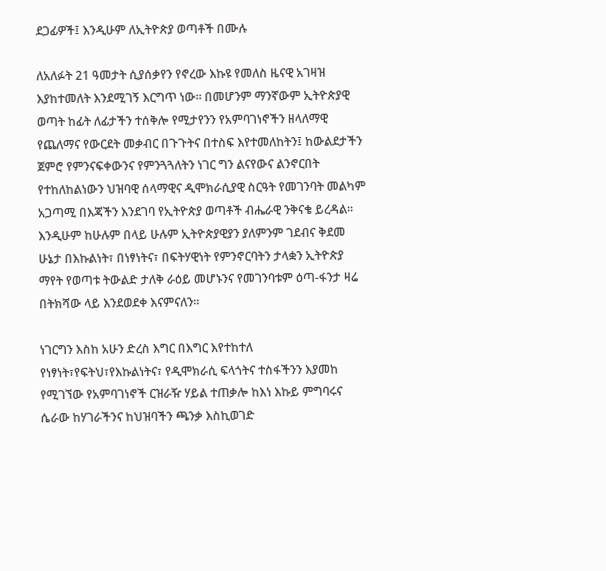ደጋፊዎች፤ እንዲሁም ለኢትዮጵያ ወጣቶች በሙሉ

ለአለፉት 21 ዓመታት ሲያሰቃየን የኖረው እኩዩ የመለስ ዜናዊ አገዛዝ እያከተመለት እንደሚገኝ እርግጥ ነው፡፡ በመሆንም ማንኛውም ኢትዮጵያዊ ወጣት ከፊት ለፊታችን ተሰቅሎ የሚታየንን የአምባገነኖችን ዘላለማዊ የጨለማና የውርደት መቃብር በጉጉትና በተስፍ እየተመለከትን፤ ከውልደታችን ጀምሮ የምንናፍቀውንና የምንጓጓለትን ነገር ግን ልናየውና ልንኖርበት የተከለከልነውን ህዝባዊ ሰላማዊና ዲሞክራሲያዊ ስርዓት የመገንባት መልካም አጋጣሚ በእጃችን እንደገባ የኢትዮጵያ ወጣቶች ብሔራዊ ንቅናቄ ይረዳል፡፡ እንዲሁም ከሁሉም በላይ ሁሉም ኢትዮጵያዊያን ያለምንም ገደብና ቅደመ ሁኔታ በእኩልነት፣ በነፃነትና፣ በፍትሃዊነት የምንኖርባትን ታላቋን ኢትዮጵያ ማየት የወጣቱ ትውልድ ታለቅ ራዕይ መሆኑንና የመገንባቱም ዕጣ-ፋንታ ዛሬ በትክሻው ላይ እንደወደቀ እናምናለን፡፡

ነገርግን እስከ አሁን ድረስ እግር በእግር እየተከተለ የነፃነት፣የፍትህ፣የእኩልነትና፣ የዲሞክራሲ ፍላጎትና ተስፋችንን እያመከ የሚገኘው የአምባገነኖች ርዝራዥ ሃይል ተጠቃሎ ከእነ እኩይ ምግባሩና ሴራው ከሃገራችንና ከህዝባችን ጫንቃ እስኪወገድ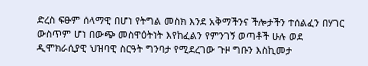ድረስ ፍፁም ሰላማዊ በሆነ የትግል መስክ እንደ አቅማችንና ችሎታችን ተሰልፈን በሃገር ውስጥም ሆነ በውጭ መስዋዕትነት እየከፈልን የምንገኝ ወጣቶች ሁሉ ወደ ዲሞክራሲያዊ ህዝባዊ ስርዓት ግንባታ የሚደረገው ጉዞ ግቡን እስኪመታ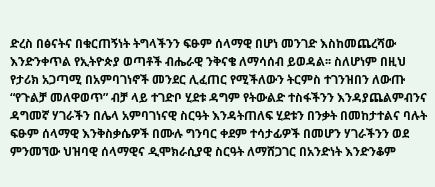ድረስ በፅናትና በቁርጠኝነት ትግላችንን ፍፁም ሰላማዊ በሆነ መንገድ እስከመጨረሻው እንድንቀጥል የኢትዮጵያ ወጣቶች ብሔራዊ ንቅናቄ ለማሳሰብ ይወዳል፡፡ ስለሆነም በዚህ የታሪክ አጋጣሚ በአምባገነኖች መንደር ሊፈጠር የሚችለውን ትርምስ ተገንዝበን ለውጡ “የጉልቻ መለዋወጥ” ብቻ ላይ ተገድቦ ሂደቱ ዳግም የትውልድ ተስፋችንን እንዳያጨልምብንና ዳግመኛ ሃገራችን በሌላ አምባገነናዊ ስርዓት እንዳትጠለፍ ሂደቱን በንቃት በመከታተልና ባሉት ፍፁም ሰላማዊ እንቅስቃሴዎች በሙሉ ግንባር ቀደም ተሳታፊዎች በመሆን ሃገራችንን ወደ ምንመኘው ህዝባዊ ሰላማዊና ዲሞክራሲያዊ ስርዓት ለማሸጋገር በአንድነት እንድንቆም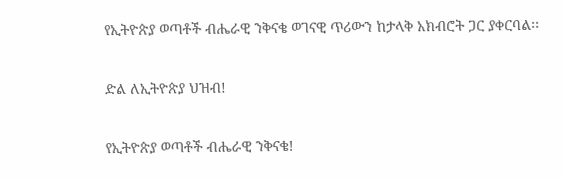የኢትዮጵያ ወጣቶች ብሔራዊ ንቅናቄ ወገናዊ ጥሪውን ከታላቅ አክብሮት ጋር ያቀርባል፡፡

ድል ለኢትዮጵያ ህዝብ!

የኢትዮጵያ ወጣቶች ብሔራዊ ንቅናቄ!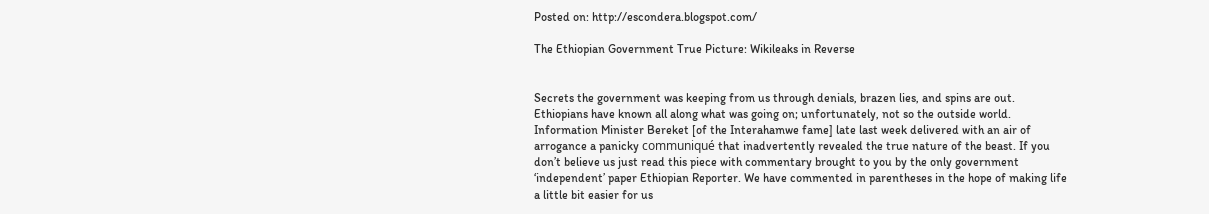Posted on: http://escondera.blogspot.com/

The Ethiopian Government True Picture: Wikileaks in Reverse


Secrets the government was keeping from us through denials, brazen lies, and spins are out. Ethiopians have known all along what was going on; unfortunately, not so the outside world. Information Minister Bereket [of the Interahamwe fame] late last week delivered with an air of arrogance a panicky communiqué that inadvertently revealed the true nature of the beast. If you don’t believe us just read this piece with commentary brought to you by the only government ‘independent’ paper Ethiopian Reporter. We have commented in parentheses in the hope of making life a little bit easier for us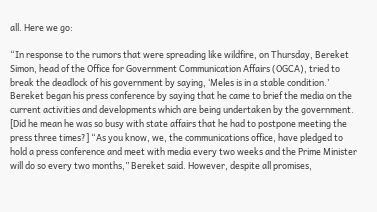all. Here we go:

“In response to the rumors that were spreading like wildfire, on Thursday, Bereket Simon, head of the Office for Government Communication Affairs (OGCA), tried to break the deadlock of his government by saying, ‘Meles is in a stable condition.’ Bereket began his press conference by saying that he came to brief the media on the current activities and developments which are being undertaken by the government. [Did he mean he was so busy with state affairs that he had to postpone meeting the press three times?] “As you know, we, the communications office, have pledged to hold a press conference and meet with media every two weeks and the Prime Minister will do so every two months,” Bereket said. However, despite all promises,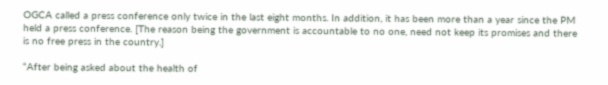OGCA called a press conference only twice in the last eight months. In addition, it has been more than a year since the PM held a press conference. [The reason being the government is accountable to no one, need not keep its promises and there is no free press in the country.]

“After being asked about the health of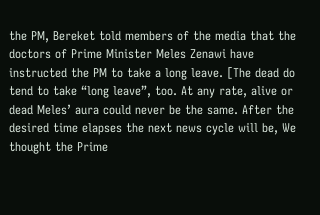the PM, Bereket told members of the media that the doctors of Prime Minister Meles Zenawi have instructed the PM to take a long leave. [The dead do tend to take “long leave”, too. At any rate, alive or dead Meles’ aura could never be the same. After the desired time elapses the next news cycle will be, We thought the Prime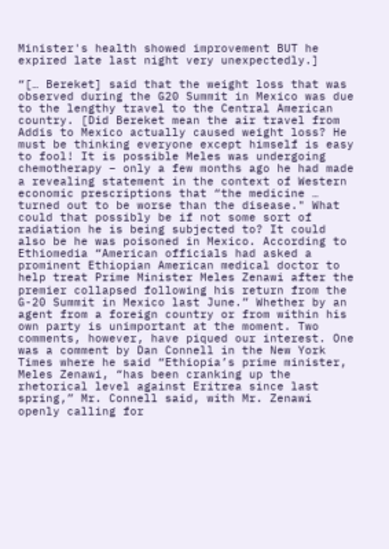Minister's health showed improvement BUT he expired late last night very unexpectedly.]

“[… Bereket] said that the weight loss that was observed during the G20 Summit in Mexico was due to the lengthy travel to the Central American country. [Did Bereket mean the air travel from Addis to Mexico actually caused weight loss? He must be thinking everyone except himself is easy to fool! It is possible Meles was undergoing chemotherapy – only a few months ago he had made a revealing statement in the context of Western economic prescriptions that “the medicine … turned out to be worse than the disease." What could that possibly be if not some sort of radiation he is being subjected to? It could also be he was poisoned in Mexico. According to Ethiomedia “American officials had asked a prominent Ethiopian American medical doctor to help treat Prime Minister Meles Zenawi after the premier collapsed following his return from the G-20 Summit in Mexico last June.” Whether by an agent from a foreign country or from within his own party is unimportant at the moment. Two comments, however, have piqued our interest. One was a comment by Dan Connell in the New York Times where he said “Ethiopia’s prime minister, Meles Zenawi, “has been cranking up the rhetorical level against Eritrea since last spring,” Mr. Connell said, with Mr. Zenawi openly calling for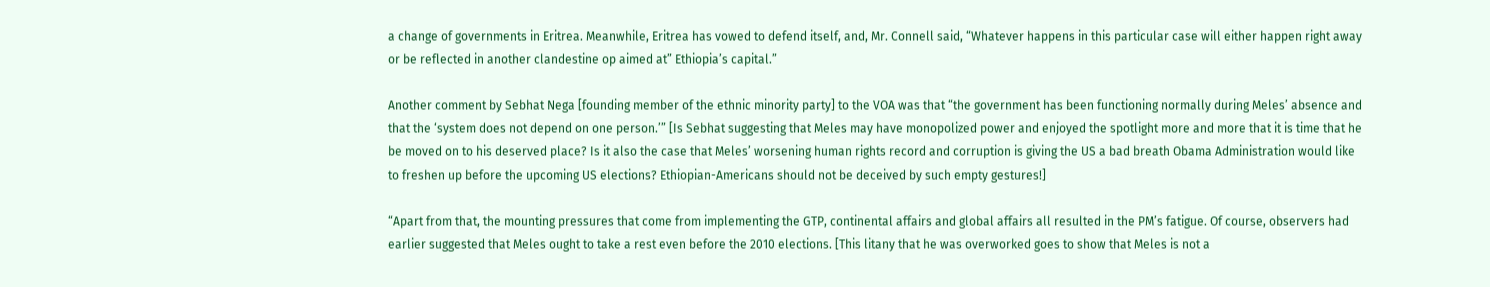a change of governments in Eritrea. Meanwhile, Eritrea has vowed to defend itself, and, Mr. Connell said, “Whatever happens in this particular case will either happen right away or be reflected in another clandestine op aimed at” Ethiopia’s capital.”

Another comment by Sebhat Nega [founding member of the ethnic minority party] to the VOA was that “the government has been functioning normally during Meles’ absence and that the ‘system does not depend on one person.’” [Is Sebhat suggesting that Meles may have monopolized power and enjoyed the spotlight more and more that it is time that he be moved on to his deserved place? Is it also the case that Meles’ worsening human rights record and corruption is giving the US a bad breath Obama Administration would like to freshen up before the upcoming US elections? Ethiopian-Americans should not be deceived by such empty gestures!]

“Apart from that, the mounting pressures that come from implementing the GTP, continental affairs and global affairs all resulted in the PM’s fatigue. Of course, observers had earlier suggested that Meles ought to take a rest even before the 2010 elections. [This litany that he was overworked goes to show that Meles is not a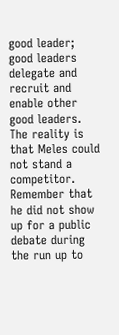good leader; good leaders delegate and recruit and enable other good leaders. The reality is that Meles could not stand a competitor. Remember that he did not show up for a public debate during the run up to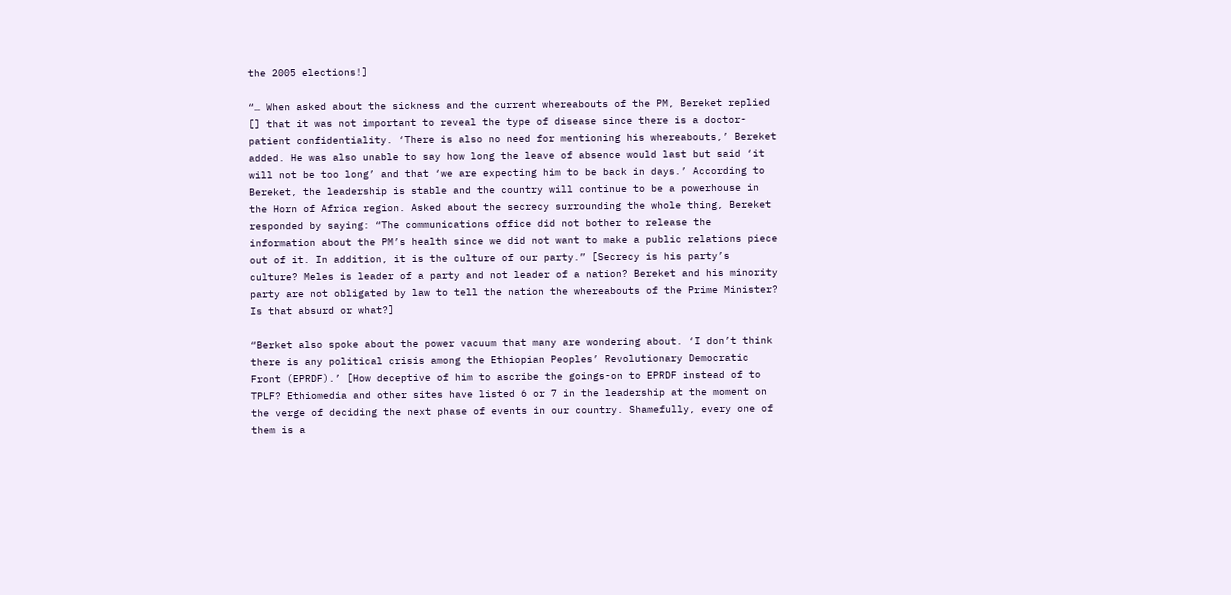the 2005 elections!]

“… When asked about the sickness and the current whereabouts of the PM, Bereket replied [] that it was not important to reveal the type of disease since there is a doctor-patient confidentiality. ‘There is also no need for mentioning his whereabouts,’ Bereket added. He was also unable to say how long the leave of absence would last but said ‘it will not be too long’ and that ‘we are expecting him to be back in days.’ According to Bereket, the leadership is stable and the country will continue to be a powerhouse in the Horn of Africa region. Asked about the secrecy surrounding the whole thing, Bereket responded by saying: “The communications office did not bother to release the information about the PM’s health since we did not want to make a public relations piece out of it. In addition, it is the culture of our party.” [Secrecy is his party’s culture? Meles is leader of a party and not leader of a nation? Bereket and his minority party are not obligated by law to tell the nation the whereabouts of the Prime Minister? Is that absurd or what?]

“Berket also spoke about the power vacuum that many are wondering about. ‘I don’t think there is any political crisis among the Ethiopian Peoples’ Revolutionary Democratic Front (EPRDF).’ [How deceptive of him to ascribe the goings-on to EPRDF instead of to TPLF? Ethiomedia and other sites have listed 6 or 7 in the leadership at the moment on the verge of deciding the next phase of events in our country. Shamefully, every one of them is a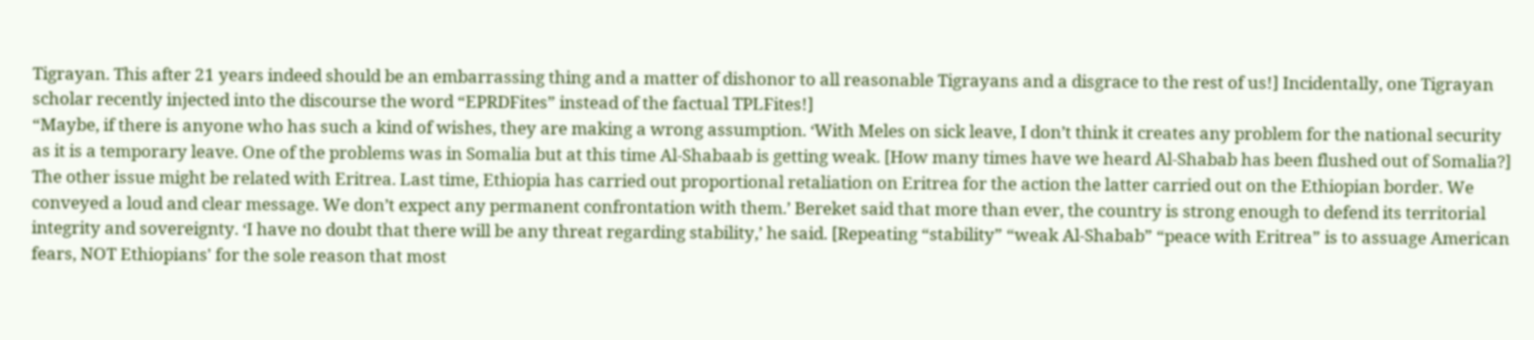Tigrayan. This after 21 years indeed should be an embarrassing thing and a matter of dishonor to all reasonable Tigrayans and a disgrace to the rest of us!] Incidentally, one Tigrayan scholar recently injected into the discourse the word “EPRDFites” instead of the factual TPLFites!]
“Maybe, if there is anyone who has such a kind of wishes, they are making a wrong assumption. ‘With Meles on sick leave, I don’t think it creates any problem for the national security as it is a temporary leave. One of the problems was in Somalia but at this time Al-Shabaab is getting weak. [How many times have we heard Al-Shabab has been flushed out of Somalia?] The other issue might be related with Eritrea. Last time, Ethiopia has carried out proportional retaliation on Eritrea for the action the latter carried out on the Ethiopian border. We conveyed a loud and clear message. We don’t expect any permanent confrontation with them.’ Bereket said that more than ever, the country is strong enough to defend its territorial integrity and sovereignty. ‘I have no doubt that there will be any threat regarding stability,’ he said. [Repeating “stability” “weak Al-Shabab” “peace with Eritrea” is to assuage American fears, NOT Ethiopians' for the sole reason that most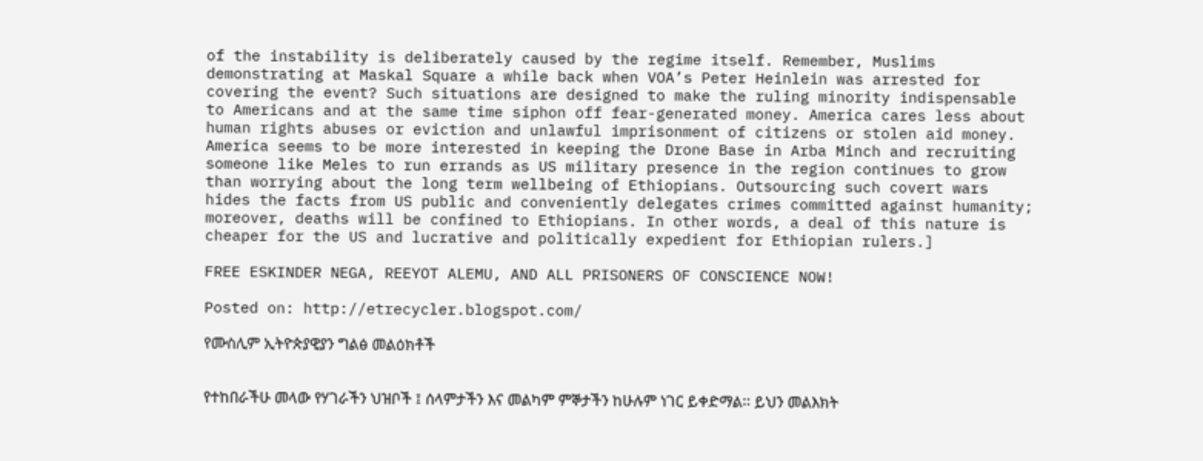of the instability is deliberately caused by the regime itself. Remember, Muslims demonstrating at Maskal Square a while back when VOA’s Peter Heinlein was arrested for covering the event? Such situations are designed to make the ruling minority indispensable to Americans and at the same time siphon off fear-generated money. America cares less about human rights abuses or eviction and unlawful imprisonment of citizens or stolen aid money. America seems to be more interested in keeping the Drone Base in Arba Minch and recruiting someone like Meles to run errands as US military presence in the region continues to grow than worrying about the long term wellbeing of Ethiopians. Outsourcing such covert wars hides the facts from US public and conveniently delegates crimes committed against humanity; moreover, deaths will be confined to Ethiopians. In other words, a deal of this nature is cheaper for the US and lucrative and politically expedient for Ethiopian rulers.]

FREE ESKINDER NEGA, REEYOT ALEMU, AND ALL PRISONERS OF CONSCIENCE NOW!

Posted on: http://etrecycler.blogspot.com/

የሙስሊም ኢትዮጵያዊያን ግልፅ መልዕክቶች


የተከበራችሁ መላው የሃገራችን ህዝቦች ፤ ሰላምታችን እና መልካም ምኞታችን ከሁሉም ነገር ይቀድማል፡፡ ይህን መልእክት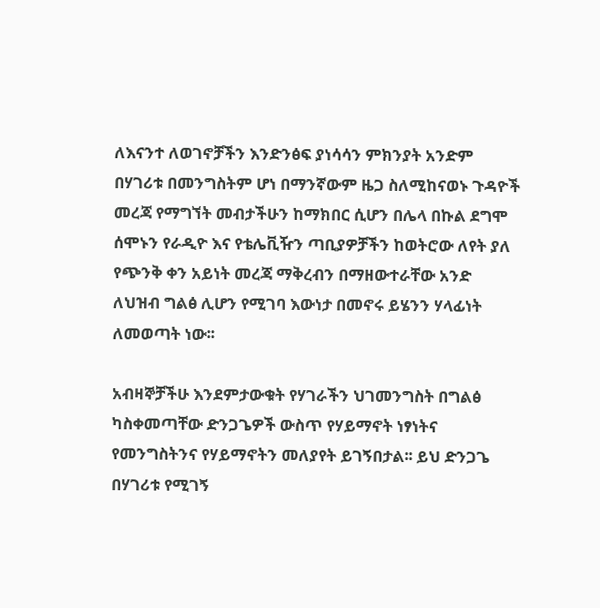ለእናንተ ለወገኖቻችን እንድንፅፍ ያነሳሳን ምክንያት አንድም በሃገሪቱ በመንግስትም ሆነ በማንኛውም ዜጋ ስለሚከናወኑ ጉዳዮች መረጃ የማግኘት መብታችሁን ከማክበር ሲሆን በሌላ በኩል ደግሞ ሰሞኑን የራዲዮ እና የቴሌቪዥን ጣቢያዎቻችን ከወትሮው ለየት ያለ የጭንቅ ቀን አይነት መረጃ ማቅረብን በማዘውተራቸው አንድ ለህዝብ ግልፅ ሊሆን የሚገባ እውነታ በመኖሩ ይሄንን ሃላፊነት ለመወጣት ነው፡፡

አብዛኞቻችሁ እንደምታውቁት የሃገራችን ህገመንግስት በግልፅ ካስቀመጣቸው ድንጋጌዎች ውስጥ የሃይማኖት ነፃነትና የመንግስትንና የሃይማኖትን መለያየት ይገኝበታል፡፡ ይህ ድንጋጌ በሃገሪቱ የሚገኝ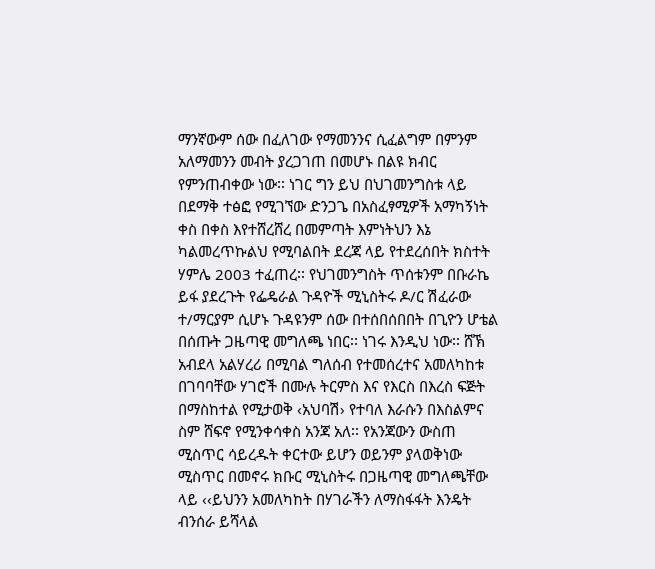ማንኛውም ሰው በፈለገው የማመንንና ሲፈልግም በምንም አለማመንን መብት ያረጋገጠ በመሆኑ በልዩ ክብር የምንጠብቀው ነው፡፡ ነገር ግን ይህ በህገመንግስቱ ላይ በደማቅ ተፅፎ የሚገኘው ድንጋጌ በአስፈፃሚዎች አማካኝነት ቀስ በቀስ እየተሸረሸረ በመምጣት እምነትህን እኔ ካልመረጥኩልህ የሚባልበት ደረጃ ላይ የተደረሰበት ክስተት ሃምሌ 2003 ተፈጠረ፡፡ የህገመንግስት ጥሰቱንም በቡራኬ ይፋ ያደረጉት የፌዴራል ጉዳዮች ሚኒስትሩ ዶ/ር ሽፈራው ተ/ማርያም ሲሆኑ ጉዳዩንም ሰው በተሰበሰበበት በጊዮን ሆቴል በሰጡት ጋዜጣዊ መግለጫ ነበር፡፡ ነገሩ እንዲህ ነው፡፡ ሸኽ አብደላ አልሃረሪ በሚባል ግለሰብ የተመሰረተና አመለካከቱ በገባባቸው ሃገሮች በሙሉ ትርምስ እና የእርስ በእረስ ፍጅት በማስከተል የሚታወቅ ‹አህባሽ› የተባለ እራሱን በእስልምና ስም ሸፍኖ የሚንቀሳቀስ አንጃ አለ፡፡ የአንጃውን ውስጠ ሚስጥር ሳይረዱት ቀርተው ይሆን ወይንም ያላወቅነው ሚስጥር በመኖሩ ክቡር ሚኒስትሩ በጋዜጣዊ መግለጫቸው ላይ ‹‹ይህንን አመለካከት በሃገራችን ለማስፋፋት እንዴት ብንሰራ ይሻላል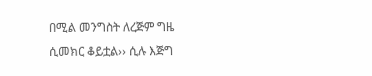በሚል መንግስት ለረጅም ግዜ ሲመክር ቆይቷል›› ሲሉ እጅግ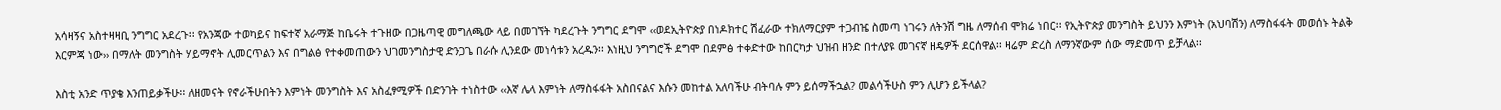አሳዛኝና አስተዛዛቢ ንግግር አደረጉ፡፡ የአንጃው ተወካይና ከፍተኛ አራማጅ ከቤሩት ተጉዘው በጋዜጣዊ መግለጫው ላይ በመገኘት ካደረጉት ንግግር ደግሞ ‹‹ወደኢትዮጵያ በነዶክተር ሽፈራው ተክለማርያም ተጋብዤ ስመጣ ነገሩን ለትንሽ ግዜ ለማሰብ ሞክሬ ነበር፡፡ የኢትዮጵያ መንግስት ይህንን እምነት (አህባሽን) ለማስፋፋት መወሰኑ ትልቅ እርምጃ ነው›› በማለት መንግስት ሃይማኖት ሊመርጥልን እና በግልፅ የተቀመጠውን ህገመንግስታዊ ድንጋጌ በራሱ ሊንደው መነሳቱን አረዱን፡፡ እነዚህ ንግግሮች ደግሞ በደምፅ ተቀድተው ከበርካታ ህዝብ ዘንድ በተለያዩ መገናኛ ዘዴዎች ደርሰዋል፡፡ ዛሬም ድረስ ለማንኛውም ሰው ማድመጥ ይቻላል፡፡

እስቲ አንድ ጥያቄ እንጠይቃችሁ፡፡ ለዘመናት የኖራችሁበትን እምነት መንግስት እና አስፈፃሚዎች በድንገት ተነስተው ‹‹እኛ ሌላ እምነት ለማስፋፋት አስበናልና እሱን መከተል አለባችሁ ብትባሉ ምን ይሰማችኋል? መልሳችሁስ ምን ሊሆን ይችላል?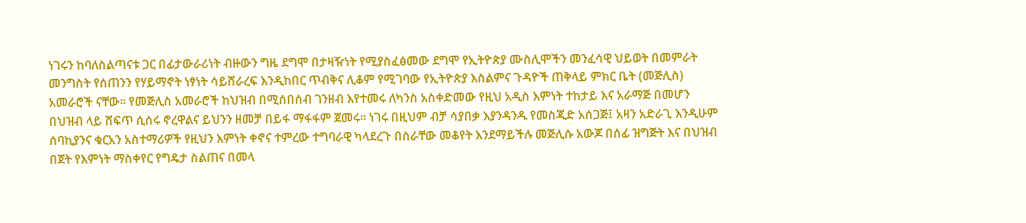ነገሩን ከባለስልጣናቱ ጋር በፊታውራሪነት ብዙውን ግዜ ደግሞ በታዛዥነት የሚያስፈፅመው ደግሞ የኢትዮጵያ ሙስሊሞችን መንፈሳዊ ህይወት በመምራት መንግስት የሰጠንን የሃይማኖት ነፃነት ሳይሸራረፍ እንዲከበር ጥብቅና ሊቆም የሚገባው የኢትዮጵያ እስልምና ጉዳዮች ጠቅላይ ምክር ቤት (መጅሊስ) አመራሮች ናቸው፡፡ የመጅሊስ አመራሮች ከህዝብ በሚሰበሰብ ገንዘብ እየተመሩ ለካንስ አስቀድመው የዚህ አዲስ እምነት ተከታይ እና አራማጅ በመሆን በህዝብ ላይ ሸፍጥ ሲሰሩ ኖረዋልና ይህንን ዘመቻ በይፋ ማፋፋም ጀመሩ፡፡ ነገሩ በዚህም ብቻ ሳያበቃ እያንዳንዱ የመስጂድ አሰጋጅ፤ አዛን አድራጊ እንዲሁም ሰባኪያንና ቁርአን አስተማሪዎች የዚህን እምነት ቀኖና ተምረው ተግባራዊ ካላደረጉ በስራቸው መቆየት እንደማይችሉ መጅሊሱ አውጆ በሰፊ ዝግጅት እና በህዝብ በጀት የእምነት ማስቀየር የግዴታ ስልጠና በመላ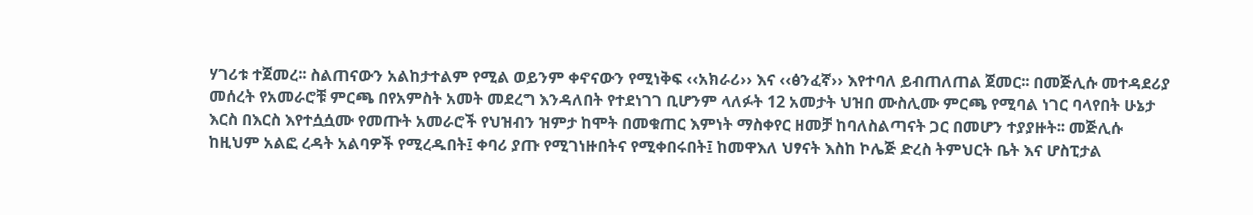ሃገሪቱ ተጀመረ፡፡ ስልጠናውን አልከታተልም የሚል ወይንም ቀኖናውን የሚነቅፍ ‹‹አክራሪ›› እና ‹‹ፅንፈኛ›› እየተባለ ይብጠለጠል ጀመር፡፡ በመጅሊሱ መተዳደሪያ መሰረት የአመራሮቹ ምርጫ በየአምስት አመት መደረግ እንዳለበት የተደነገገ ቢሆንም ላለፉት 12 አመታት ህዝበ ሙስሊሙ ምርጫ የሚባል ነገር ባላየበት ሁኔታ እርስ በእርስ እየተሷሷሙ የመጡት አመራሮች የህዝብን ዝምታ ከሞት በመቁጠር እምነት ማስቀየር ዘመቻ ከባለስልጣናት ጋር በመሆን ተያያዙት፡፡ መጅሊሱ ከዚህም አልፎ ረዳት አልባዎች የሚረዱበት፤ ቀባሪ ያጡ የሚገነዙበትና የሚቀበሩበት፤ ከመዋእለ ህፃናት እስከ ኮሌጅ ድረስ ትምህርት ቤት እና ሆስፒታል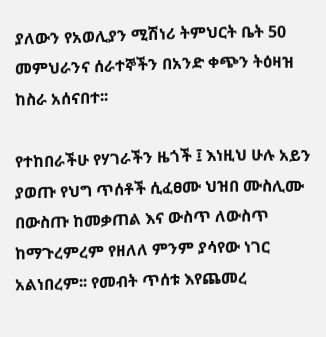ያለውን የአወሊያን ሚሽነሪ ትምህርት ቤት 50 መምህራንና ሰራተኞችን በአንድ ቀጭን ትዕዛዝ ከስራ አሰናበተ፡፡

የተከበራችሁ የሃገራችን ዜጎች ፤ እነዚህ ሁሉ አይን ያወጡ የህግ ጥሰቶች ሲፈፀሙ ህዝበ ሙስሊሙ በውስጡ ከመቃጠል እና ውስጥ ለውስጥ ከማጉረምረም የዘለለ ምንም ያሳየው ነገር አልነበረም፡፡ የመብት ጥሰቱ እየጨመረ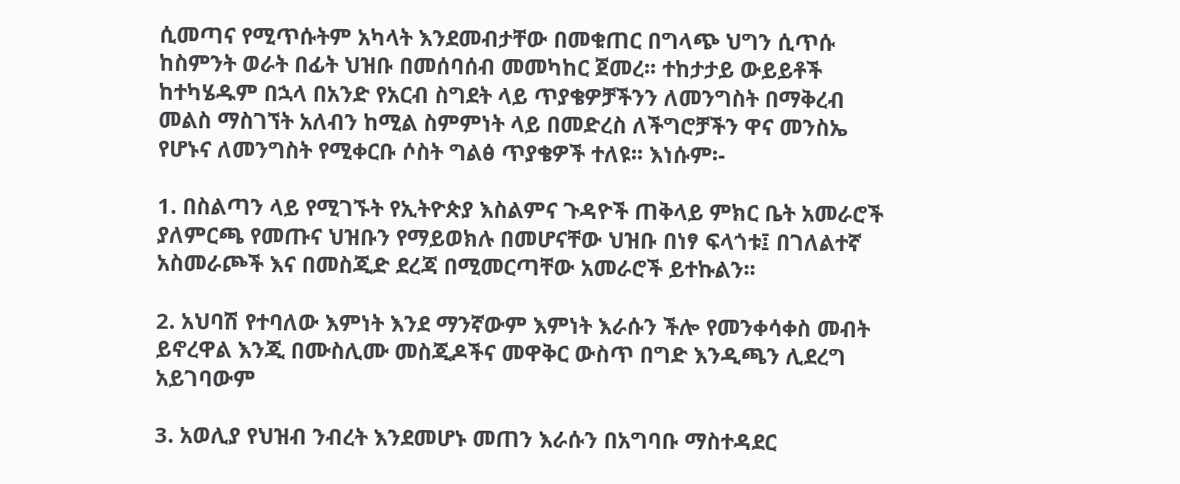ሲመጣና የሚጥሱትም አካላት እንደመብታቸው በመቁጠር በግላጭ ህግን ሲጥሱ ከስምንት ወራት በፊት ህዝቡ በመሰባሰብ መመካከር ጀመረ፡፡ ተከታታይ ውይይቶች ከተካሄዱም በኋላ በአንድ የአርብ ስግደት ላይ ጥያቄዎቻችንን ለመንግስት በማቅረብ መልስ ማስገኘት አለብን ከሚል ስምምነት ላይ በመድረስ ለችግሮቻችን ዋና መንስኤ የሆኑና ለመንግስት የሚቀርቡ ሶስት ግልፅ ጥያቄዎች ተለዩ፡፡ እነሱም፡-

1. በስልጣን ላይ የሚገኙት የኢትዮጵያ እስልምና ጉዳዮች ጠቅላይ ምክር ቤት አመራሮች ያለምርጫ የመጡና ህዝቡን የማይወክሉ በመሆናቸው ህዝቡ በነፃ ፍላጎቱ፤ በገለልተኛ አስመራጮች እና በመስጂድ ደረጃ በሚመርጣቸው አመራሮች ይተኩልን፡፡

2. አህባሽ የተባለው እምነት እንደ ማንኛውም እምነት እራሱን ችሎ የመንቀሳቀስ መብት ይኖረዋል እንጂ በሙስሊሙ መስጂዶችና መዋቅር ውስጥ በግድ እንዲጫን ሊደረግ አይገባውም

3. አወሊያ የህዝብ ንብረት እንደመሆኑ መጠን እራሱን በአግባቡ ማስተዳደር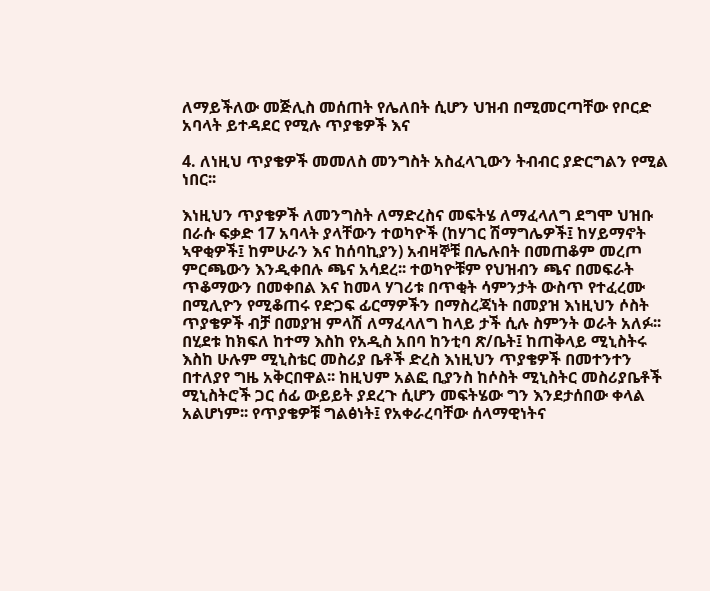ለማይችለው መጅሊስ መሰጠት የሌለበት ሲሆን ህዝብ በሚመርጣቸው የቦርድ አባላት ይተዳደር የሚሉ ጥያቄዎች እና

4. ለነዚህ ጥያቄዎች መመለስ መንግስት አስፈላጊውን ትብብር ያድርግልን የሚል ነበር፡፡

እነዚህን ጥያቄዎች ለመንግስት ለማድረስና መፍትሄ ለማፈላለግ ደግሞ ህዝቡ በራሱ ፍቃድ 17 አባላት ያላቸውን ተወካዮች (ከሃገር ሽማግሌዎች፤ ከሃይማኖት ኣዋቂዎች፤ ከምሁራን እና ከሰባኪያን) አብዛኞቹ በሌሉበት በመጠቆም መረጦ ምርጫውን እንዲቀበሉ ጫና አሳደረ፡፡ ተወካዮቹም የህዝብን ጫና በመፍራት ጥቆማውን በመቀበል እና ከመላ ሃገሪቱ በጥቂት ሳምንታት ውስጥ የተፈረሙ በሚሊዮን የሚቆጠሩ የድጋፍ ፊርማዎችን በማስረጃነት በመያዝ እነዚህን ሶስት ጥያቄዎች ብቻ በመያዝ ምላሽ ለማፈላለግ ከላይ ታች ሲሉ ስምንት ወራት አለፉ፡፡ በሂደቱ ከክፍለ ከተማ እስከ የአዲስ አበባ ከንቲባ ጽ/ቤት፤ ከጠቅላይ ሚኒስትሩ እስከ ሁሉም ሚኒስቴር መስሪያ ቤቶች ድረስ እነዚህን ጥያቄዎች በመተንተን በተለያየ ግዜ አቅርበዋል፡፡ ከዚህም አልፎ ቢያንስ ከሶስት ሚኒስትር መስሪያቤቶች ሚኒስትሮች ጋር ሰፊ ውይይት ያደረጉ ሲሆን መፍትሄው ግን እንደታሰበው ቀላል አልሆነም፡፡ የጥያቄዎቹ ግልፅነት፤ የአቀራረባቸው ሰላማዊነትና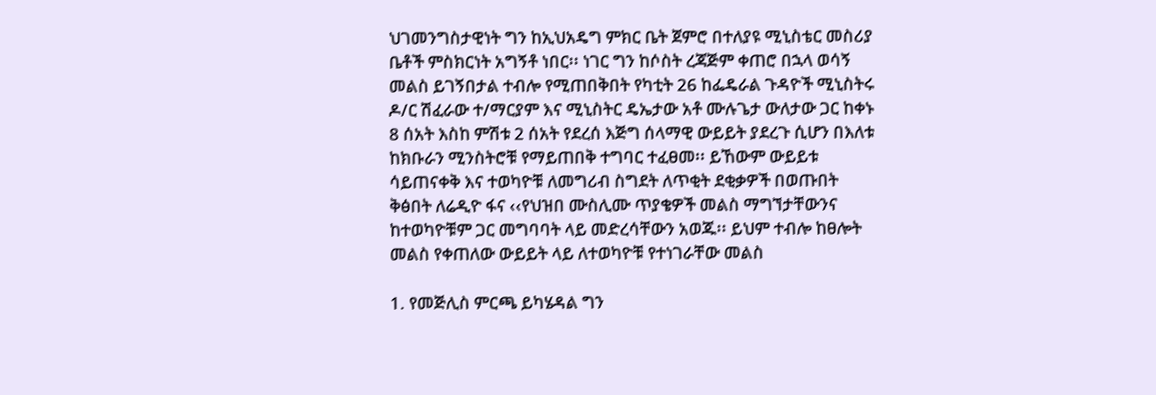ህገመንግስታዊነት ግን ከኢህአዴግ ምክር ቤት ጀምሮ በተለያዩ ሚኒስቴር መስሪያ ቤቶች ምስክርነት አግኝቶ ነበር፡፡ ነገር ግን ከሶስት ረጃጅም ቀጠሮ በኋላ ወሳኝ መልስ ይገኝበታል ተብሎ የሚጠበቅበት የካቲት 26 ከፌዴራል ጉዳዮች ሚኒስትሩ ዶ/ር ሽፈራው ተ/ማርያም እና ሚኒስትር ዴኤታው አቶ ሙሉጌታ ውለታው ጋር ከቀኑ 8 ሰአት እስከ ምሽቱ 2 ሰአት የደረሰ እጅግ ሰላማዊ ውይይት ያደረጉ ሲሆን በእለቱ ከክቡራን ሚንስትሮቹ የማይጠበቅ ተግባር ተፈፀመ፡፡ ይኸውም ውይይቱ ሳይጠናቀቅ እና ተወካዮቹ ለመግሪብ ስግደት ለጥቂት ደቂቃዎች በወጡበት ቅፅበት ለሬዲዮ ፋና ‹‹የህዝበ ሙስሊሙ ጥያቄዎች መልስ ማግኘታቸውንና ከተወካዮቹም ጋር መግባባት ላይ መድረሳቸውን አወጁ፡፡ ይህም ተብሎ ከፀሎት መልስ የቀጠለው ውይይት ላይ ለተወካዮቹ የተነገራቸው መልስ

1. የመጅሊስ ምርጫ ይካሄዳል ግን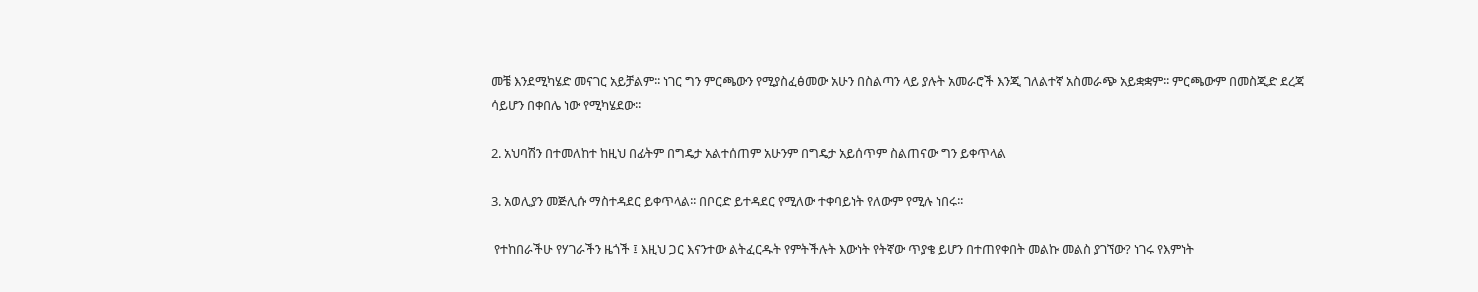መቼ እንደሚካሄድ መናገር አይቻልም፡፡ ነገር ግን ምርጫውን የሚያስፈፅመው አሁን በስልጣን ላይ ያሉት አመራሮች እንጂ ገለልተኛ አስመራጭ አይቋቋም፡፡ ምርጫውም በመስጂድ ደረጃ ሳይሆን በቀበሌ ነው የሚካሄደው፡፡

2. አህባሽን በተመለከተ ከዚህ በፊትም በግዴታ አልተሰጠም አሁንም በግዴታ አይሰጥም ስልጠናው ግን ይቀጥላል

3. አወሊያን መጅሊሱ ማስተዳደር ይቀጥላል፡፡ በቦርድ ይተዳደር የሚለው ተቀባይነት የለውም የሚሉ ነበሩ፡፡

 የተከበራችሁ የሃገራችን ዜጎች ፤ እዚህ ጋር እናንተው ልትፈርዱት የምትችሉት እውነት የትኛው ጥያቄ ይሆን በተጠየቀበት መልኩ መልስ ያገኘው? ነገሩ የእምነት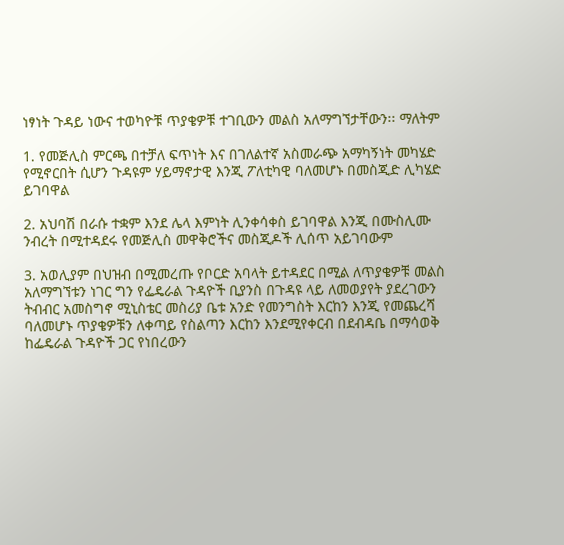ነፃነት ጉዳይ ነውና ተወካዮቹ ጥያቄዎቹ ተገቢውን መልስ አለማግኘታቸውን፡፡ ማለትም

1. የመጅሊስ ምርጫ በተቻለ ፍጥነት እና በገለልተኛ አስመራጭ አማካኝነት መካሄድ የሚኖርበት ሲሆን ጉዳዩም ሃይማኖታዊ እንጂ ፖለቲካዊ ባለመሆኑ በመስጂድ ሊካሄድ ይገባዋል

2. አህባሽ በራሱ ተቋም እንደ ሌላ እምነት ሊንቀሳቀስ ይገባዋል እንጂ በሙስሊሙ ንብረት በሚተዳደሩ የመጅሊስ መዋቅሮችና መስጂዶች ሊሰጥ አይገባውም

3. አወሊያም በህዝብ በሚመረጡ የቦርድ አባላት ይተዳደር በሚል ለጥያቄዎቹ መልስ አለማግኘቱን ነገር ግን የፌዴራል ጉዳዮች ቢያንስ በጉዳዩ ላይ ለመወያየት ያደረገውን ትብብር አመስግኖ ሚኒስቴር መስሪያ ቤቱ አንድ የመንግስት እርከን እንጂ የመጨረሻ ባለመሆኑ ጥያቄዎቹን ለቀጣይ የስልጣን እርከን እንደሚየቀርብ በደብዳቤ በማሳወቅ ከፌዴራል ጉዳዮች ጋር የነበረውን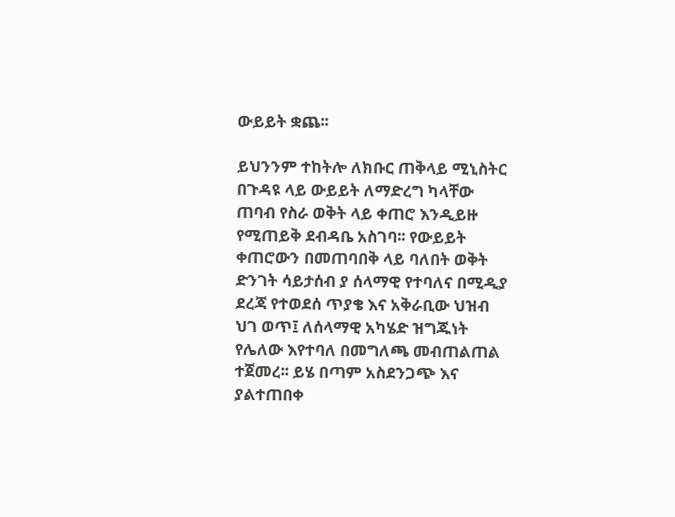ውይይት ቋጨ፡፡

ይህንንም ተከትሎ ለክቡር ጠቅላይ ሚኒስትር በጉዳዩ ላይ ውይይት ለማድረግ ካላቸው ጠባብ የስራ ወቅት ላይ ቀጠሮ እንዲይዙ የሚጠይቅ ደብዳቤ አስገባ፡፡ የውይይት ቀጠሮውን በመጠባበቅ ላይ ባለበት ወቅት ድንገት ሳይታሰብ ያ ሰላማዊ የተባለና በሚዲያ ደረጃ የተወደሰ ጥያቄ እና አቅራቢው ህዝብ ህገ ወጥ፤ ለሰላማዊ አካሄድ ዝግጁነት የሌለው እየተባለ በመግለጫ መብጠልጠል ተጀመረ፡፡ ይሄ በጣም አስደንጋጭ እና ያልተጠበቀ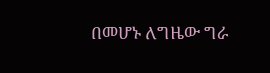በመሆኑ ለግዜው ግራ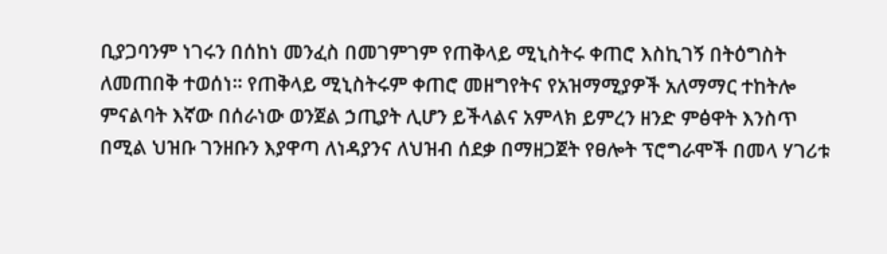ቢያጋባንም ነገሩን በሰከነ መንፈስ በመገምገም የጠቅላይ ሚኒስትሩ ቀጠሮ እስኪገኝ በትዕግስት ለመጠበቅ ተወሰነ፡፡ የጠቅላይ ሚኒስትሩም ቀጠሮ መዘግየትና የአዝማሚያዎች አለማማር ተከትሎ ምናልባት እኛው በሰራነው ወንጀል ኃጢያት ሊሆን ይችላልና አምላክ ይምረን ዘንድ ምፅዋት እንስጥ በሚል ህዝቡ ገንዘቡን እያዋጣ ለነዳያንና ለህዝብ ሰደቃ በማዘጋጀት የፀሎት ፕሮግራሞች በመላ ሃገሪቱ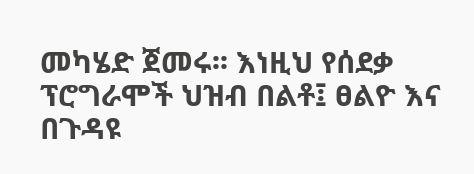መካሄድ ጀመሩ፡፡ እነዚህ የሰደቃ ፕሮግራሞች ህዝብ በልቶ፤ ፀልዮ እና በጉዳዩ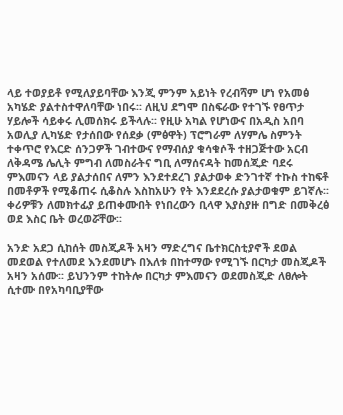ላይ ተወያይቶ የሚለያይባቸው እንጂ ምንም አይነት የረብሻም ሆነ የአመፅ አካሄድ ያልተስተዋለባቸው ነበሩ፡፡ ለዚህ ደግሞ በስፍራው የተገኙ የፀጥታ ሃይሎች ሳይቀሩ ሊመሰክሩ ይችላሉ፡፡ የዚሁ አካል የሆነውና በአዲስ አበባ አወሊያ ሊካሄድ የታሰበው የሰደቃ (ምፅዋት) ፕሮግራም ለሃምሌ ስምንት ተቀጥሮ የእርድ ሰንጋዎች ገብተውና የማብሰያ ቁሳቁሶች ተዘጋጅተው አርብ ለቅዳሜ ሌሊት ምግብ ለመስራትና ግቢ ለማሰናዳት ከመሰጂድ ባደሩ ምእመናን ላይ ያልታሰበና ለምን እንደተደረገ ያልታወቀ ድንገተኛ ተኩስ ተከፍቶ በመቶዎች የሚቆጠሩ ሲቆስሉ እስከአሁን የት እንደደረሱ ያልታወቁም ይገኛሉ፡፡ ቀሪዎቹን ለመክተፊያ ይጠቀሙበት የነበረውን ቢላዋ እያስያዙ በግድ በመቅረፅ ወደ እስር ቤት ወረወሯቸው፡፡

አንድ አደጋ ሲከሰት መስጂዶች አዛን ማድረግና ቤተክርስቲያኖች ደወል መደወል የተለመደ እንደመሆኑ በእለቱ በከተማው የሚገኙ በርካታ መስጂዶች አዛን አሰሙ፡፡ ይህንንም ተከትሎ በርካታ ምእመናን ወደመስጂድ ለፀሎት ሲተሙ በየአካባቢያቸው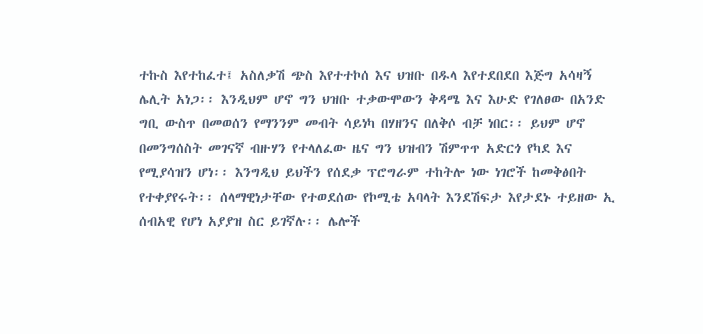ተኩስ እየተከፈተ፤ አስለቃሽ ጭስ እየተተኮሰ እና ህዝቡ በዱላ እየተደበደበ እጅግ አሳዛኝ ሌሊት አነጋ፡፡ እንዲህም ሆኖ ግን ህዝቡ ተቃውሞውን ቅዳሜ እና እሁድ የገለፀው በአንድ ግቢ ውስጥ በመወሰን የማንንም መብት ሳይነካ በሃዘንና በለቅሶ ብቻ ነበር፡፡ ይህም ሆኖ በመንግሰስት መገናኛ ብዙሃን የተላለፈው ዜና ግን ህዝብን ሽምጥጥ አድርጎ የካደ እና የሚያሳዝን ሆነ፡፡ እንግዲህ ይህችን የሰደቃ ፕሮግራም ተከትሎ ነው ነገሮች ከመቅፅበት የተቀያየሩት፡፡ ሰላማዊነታቸው የተወደሰው የኮሚቴ አባላት እንደሽፍታ እየታደኑ ተይዘው ኢ ሰብአዊ የሆነ አያያዝ ስር ይገኛሉ፡፡ ሌሎች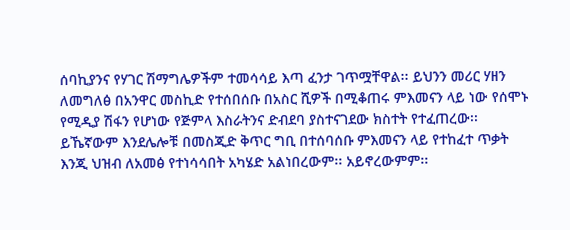ሰባኪያንና የሃገር ሽማግሌዎችም ተመሳሳይ እጣ ፈንታ ገጥሟቸዋል፡፡ ይህንን መሪር ሃዘን ለመግለፅ በአንዋር መስኪድ የተሰበሰቡ በአስር ሺዎች በሚቆጠሩ ምእመናን ላይ ነው የሰሞኑ የሚዲያ ሽፋን የሆነው የጅምላ እስራትንና ድብደባ ያስተናገደው ክስተት የተፈጠረው፡፡ ይኼኛውም እንደሌሎቹ በመስጂድ ቅጥር ግቢ በተሰባሰቡ ምእመናን ላይ የተከፈተ ጥቃት እንጂ ህዝብ ለአመፅ የተነሳሳበት አካሄድ አልነበረውም፡፡ አይኖረውምም፡፡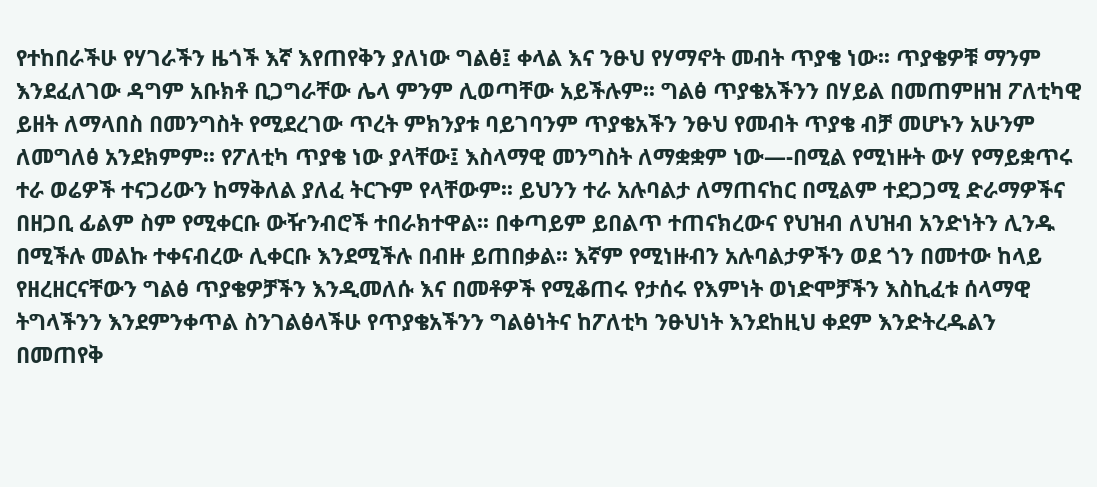የተከበራችሁ የሃገራችን ዜጎች እኛ እየጠየቅን ያለነው ግልፅ፤ ቀላል እና ንፁህ የሃማኖት መብት ጥያቄ ነው፡፡ ጥያቄዎቹ ማንም እንደፈለገው ዳግም አቡክቶ ቢጋግራቸው ሌላ ምንም ሊወጣቸው አይችሉም፡፡ ግልፅ ጥያቄአችንን በሃይል በመጠምዘዝ ፖለቲካዊ ይዘት ለማላበስ በመንግስት የሚደረገው ጥረት ምክንያቱ ባይገባንም ጥያቄአችን ንፁህ የመብት ጥያቄ ብቻ መሆኑን አሁንም ለመግለፅ አንደክምም፡፡ የፖለቲካ ጥያቄ ነው ያላቸው፤ እስላማዊ መንግስት ለማቋቋም ነው—-በሚል የሚነዙት ውሃ የማይቋጥሩ ተራ ወሬዎች ተናጋሪውን ከማቅለል ያለፈ ትርጉም የላቸውም፡፡ ይህንን ተራ አሉባልታ ለማጠናከር በሚልም ተደጋጋሚ ድራማዎችና በዘጋቢ ፊልም ስም የሚቀርቡ ውዥንብሮች ተበራክተዋል፡፡ በቀጣይም ይበልጥ ተጠናክረውና የህዝብ ለህዝብ አንድነትን ሊንዱ በሚችሉ መልኩ ተቀናብረው ሊቀርቡ እንደሚችሉ በብዙ ይጠበቃል፡፡ እኛም የሚነዙብን አሉባልታዎችን ወደ ጎን በመተው ከላይ የዘረዘርናቸውን ግልፅ ጥያቄዎቻችን እንዲመለሱ እና በመቶዎች የሚቆጠሩ የታሰሩ የእምነት ወነድሞቻችን እስኪፈቱ ሰላማዊ ትግላችንን እንደምንቀጥል ስንገልፅላችሁ የጥያቄአችንን ግልፅነትና ከፖለቲካ ንፁህነት እንደከዚህ ቀደም እንድትረዱልን በመጠየቅ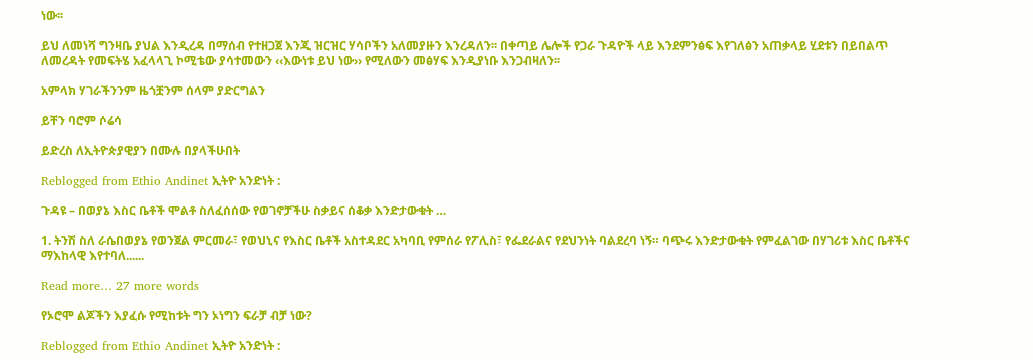ነው፡፡

ይህ ለመነሻ ግንዛቤ ያህል እንዲረዳ በማሰብ የተዘጋጀ እንጂ ዝርዝር ሃሳቦችን አለመያዙን እንረዳለን፡፡ በቀጣይ ሌሎች የጋራ ጉዳዮች ላይ እንደምንፅፍ እየገለፅን አጠቃላይ ሂደቱን በይበልጥ ለመረዳት የመፍትሄ አፈላላጊ ኮሚቴው ያሳተመውን ‹‹እውነቱ ይህ ነው›› የሚለውን መፅሃፍ እንዲያነቡ እንጋብዛለን፡፡

አምላክ ሃገራችንንም ዜጎቿንም ሰላም ያድርግልን

ይቸን ባሮም ሶሬሳ

ይድረስ ለኢትዮጵያዊያን በሙሉ በያላችሁበት

Reblogged from Ethio Andinet ኢትዮ አንድነት :

ጉዳዩ – በወያኔ እስር ቤቶች ሞልቶ ስለፈሰሰው የወገኖቻችሁ ስቃይና ሰቆቃ እንድታውቁት …

1. ትንሽ ስለ ራሴበወያኔ የወንጀል ምርመራ፣ የወህኒና የእስር ቤቶች አስተዳደር አካባቢ የምሰራ የፖሊስ፣ የፌደራልና የደህንነት ባልደረባ ነኝ። ባጭሩ እንድታውቁት የምፈልገው በሃገሪቱ እስር ቤቶችና ማእከላዊ እየተባለ......

Read more… 27 more words

የኦሮሞ ልጆችን እያፈሱ የሚከቱት ግን ኦነግን ፍራቻ ብቻ ነው?

Reblogged from Ethio Andinet ኢትዮ አንድነት :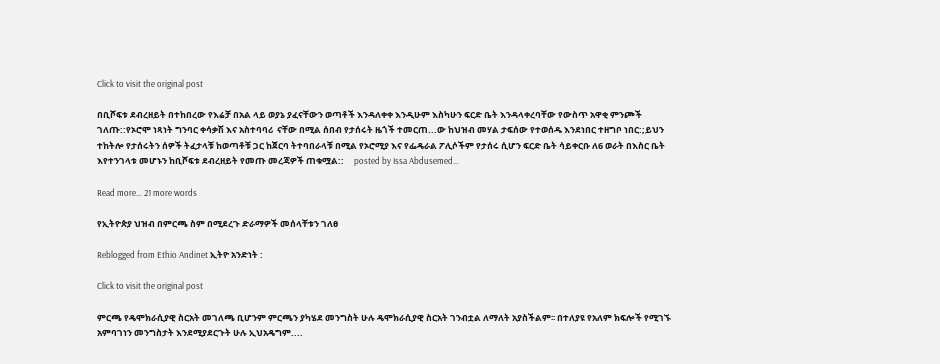Click to visit the original post

በቢሾፍቱ ደብረዘይት በተከበረው የእሬቻ በአል ላይ ወያኔ ያፈናቸውን ወጣቶች እንዳለቀቀ እንዲሁም እስካሁን ፍርድ ቤት እንዳላቀረባቸው የውስጥ አዋቂ ምንጮች ገለጡ::የኦሮሞ ነጻነት ግንባር ቀሳቃሽ እና አስተባባሪ  ናቸው በሚል ሰበብ የታሰሩት ዜጎች ተመርጠ...ው ከህዝብ መሃል ታፍሰው የተወሰዱ እንደነበር ተዘግቦ ነበር:;ይህን ተከትሎ የታሰሩትን ሰዎች ትፈታላቹ ከወጣቶቹ ጋር ከጀርባ ትተባበራላቹ በሚል የኦሮሚያ እና የፌዴራል ፖሊሶችም የታሰሩ ሲሆን ፍርድ ቤት ሳይቀርቡ ለ6 ወራት በእስር ቤት እየተንገላቱ መሆኑን ከቢሾፍቱ ደብረዘይት የመጡ መረጃዎች ጠቁሟል::     posted by Issa Abdusemed…

Read more… 21 more words

የኢትዮጵያ ህዝብ በምርጫ ስም በሚደረጉ ድራማዎች መሰላቸቱን ገለፀ

Reblogged from Ethio Andinet ኢትዮ አንድነት :

Click to visit the original post

ምርጫ የዴሞክራሲያዊ ስርአት መገለጫ ቢሆንም ምርጫን ያካሄደ መንግስት ሁሉ ዴሞክራሲያዊ ስርአት ገንብቷል ለማለት አያስችልም፡፡ በተለያዩ የአለም ክፍሎች የሚገኙ አምባገነን መንግስታት እንደሚያደርጉት ሁሉ ኢህአዴግም....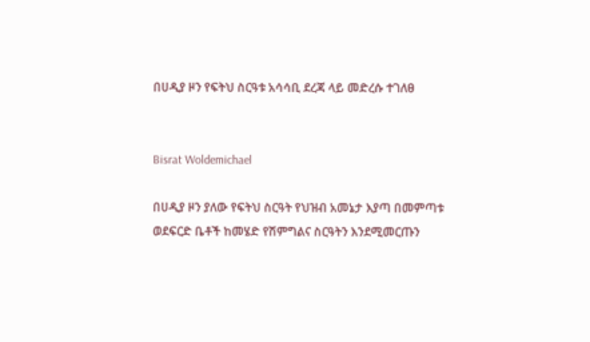በሀዲያ ዞን የፍትህ ስርዓቱ አሳሳቢ ደረጃ ላይ መድረሱ ተገለፀ


Bisrat Woldemichael

በሀዲያ ዞን ያለው የፍትህ ስርዓት የህዝብ አመኔታ እያጣ በመምጣቱ  ወደፍርድ ቤቶች ከመሄድ የሽምግልና ስርዓትን እንደሚመርጡን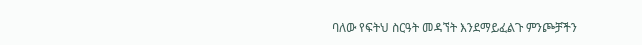ባለው የፍትህ ስርዓት መዳኘት እንደማይፈልጉ ምንጮቻችን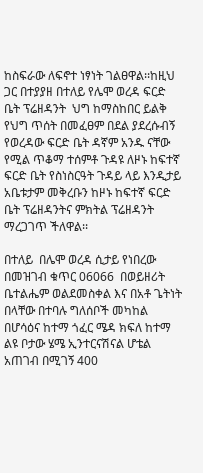ከስፍራው ለፍኖተ ነፃነት ገልፀዋል፡፡ከዚህ ጋር በተያያዘ በተለይ የሌሞ ወረዳ ፍርድ ቤት ፕሬዘዳንት  ህግ ከማስከበር ይልቅ የህግ ጥሰት በመፈፀም በደል ያደረሱብኝ የወረዳው ፍርድ ቤት ዳኛም አንዱ ናቸው የሚል ጥቆማ ተሰምቶ ጉዳዩ ለዞኑ ከፍተኛ ፍርድ ቤት የስነስርዓት ጉዳይ ላይ እንዲታይ አቤቱታም መቅረቡን ከዞኑ ከፍተኛ ፍርድ ቤት ፕሬዘዳንትና ምክትል ፕሬዘዳንት ማረጋገጥ ችለዋል፡፡

በተለይ  በሌሞ ወረዳ ሲታይ የነበረው በመዝገብ ቁጥር 06066  በወይዘሪት ቤተልሔም ወልደመስቀል እና በአቶ ጌትነት በላቸው በተባሉ ግለሰቦች መካከል በሆሳዕና ከተማ ጎፈር ሜዳ ክፍለ ከተማ ልዩ ቦታው ሄሜ ኢንተርናሽናል ሆቴል አጠገብ በሚገኝ 400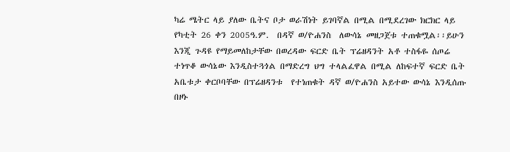ካሬ ሜትር ላይ ያለው ቤትና ቦታ ወራሽነት ይገባኛል በሚል በሚደረገው ክርክር ላይ የካቲት 26 ቀን 2005ዓ.ም.  በዳኛ ወ/ዮሐንስ  ለውሳኔ መዘጋጀቱ ተጠቁሟል፡፡ይሁን እንጂ ጉዳዩ የማይመለከታቸው በወረዳው ፍርድ ቤት ፕሬዘዳንት አቶ ተስፋዬ ሰጦሬ ተነጥቆ ውሳኔው እንዲስተጓጎል በማድረግ ህግ ተላልፈዋል በሚል ለከፍተኛ ፍርድ ቤት አቤቱታ ቀርቦባቸው በፕሬዘዳንቱ  የተነጠቁት ዳኛ ወ/ዮሐንስ አይተው ውሳኔ እንዲሰጡ በዞኑ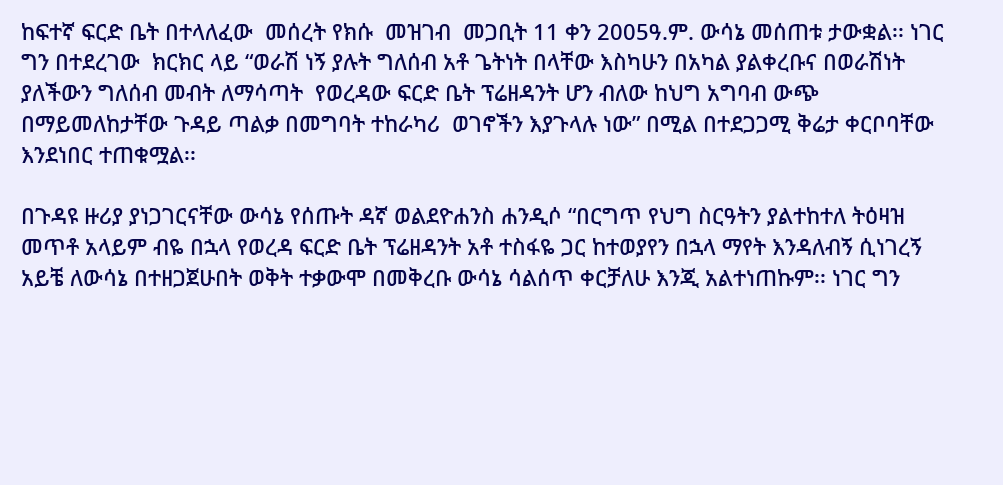ከፍተኛ ፍርድ ቤት በተላለፈው  መሰረት የክሱ  መዝገብ  መጋቢት 11 ቀን 2005ዓ.ም. ውሳኔ መሰጠቱ ታውቋል፡፡ ነገር ግን በተደረገው  ክርክር ላይ “ወራሽ ነኝ ያሉት ግለሰብ አቶ ጌትነት በላቸው እስካሁን በአካል ያልቀረቡና በወራሽነት ያለችውን ግለሰብ መብት ለማሳጣት  የወረዳው ፍርድ ቤት ፕሬዘዳንት ሆን ብለው ከህግ አግባብ ውጭ በማይመለከታቸው ጉዳይ ጣልቃ በመግባት ተከራካሪ  ወገኖችን እያጉላሉ ነው” በሚል በተደጋጋሚ ቅሬታ ቀርቦባቸው እንደነበር ተጠቁሟል፡፡

በጉዳዩ ዙሪያ ያነጋገርናቸው ውሳኔ የሰጡት ዳኛ ወልደዮሐንስ ሐንዲሶ “በርግጥ የህግ ስርዓትን ያልተከተለ ትዕዛዝ መጥቶ አላይም ብዬ በኋላ የወረዳ ፍርድ ቤት ፕሬዘዳንት አቶ ተስፋዬ ጋር ከተወያየን በኋላ ማየት እንዳለብኝ ሲነገረኝ አይቼ ለውሳኔ በተዘጋጀሁበት ወቅት ተቃውሞ በመቅረቡ ውሳኔ ሳልሰጥ ቀርቻለሁ እንጂ አልተነጠኩም፡፡ ነገር ግን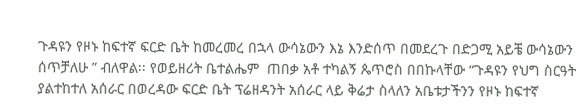ጉዳዩን የዞኑ ከፍተኛ ፍርድ ቤት ከመረመረ በኋላ ውሳኔውን እኔ እንድሰጥ በመደረጉ በድጋሚ አይቼ ውሳኔውን ሰጥቻለሁ ” ብለዋል፡፡ የወይዘሪት ቤተልሔም  ጠበቃ አቶ ተካልኝ ጴጥሮስ በበኩላቸው “ጉዳዩን የህግ ስርዓት ያልተከተለ አሰራር በወረዳው ፍርድ ቤት ፕሬዘዳንት አሰራር ላይ ቅሬታ ስላለን አቤቱታችንን የዞኑ ከፍተኛ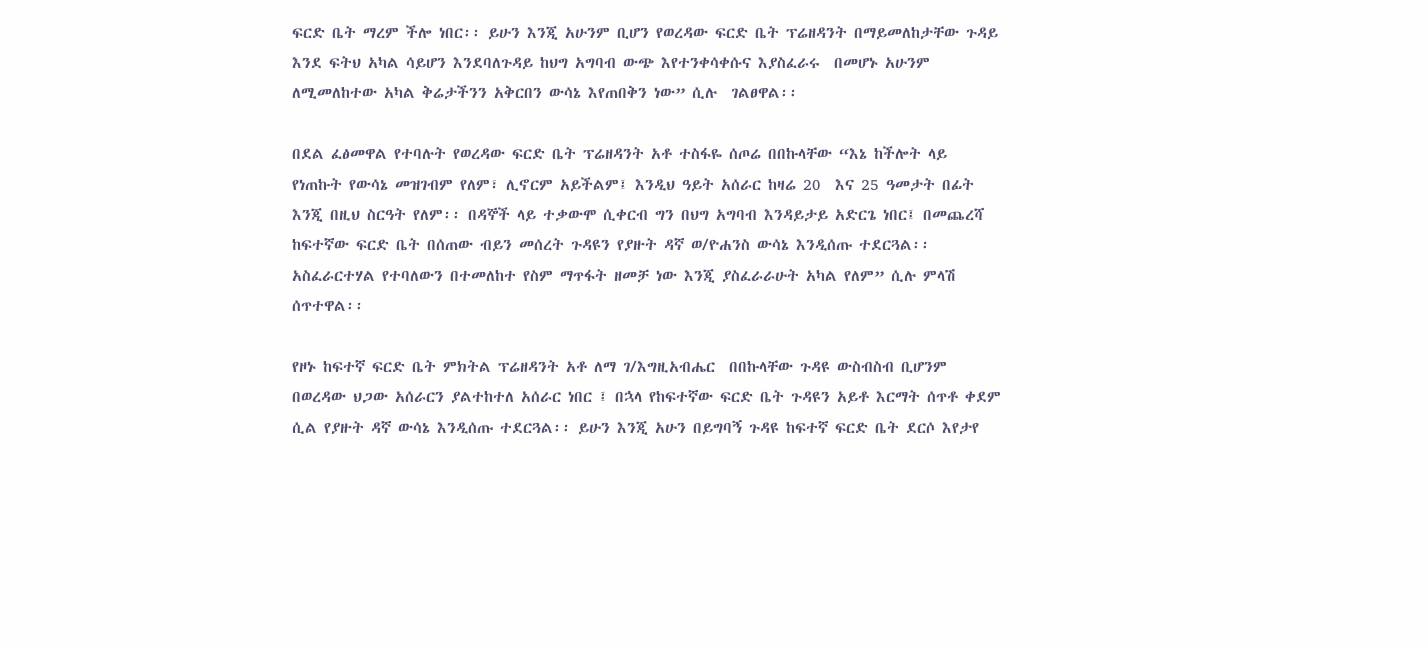ፍርድ ቤት ማረም ችሎ ነበር፡፡ ይሁን እንጂ አሁንም ቢሆን የወረዳው ፍርድ ቤት ፕሬዘዳንት በማይመለከታቸው ጉዳይ እንደ ፍትህ አካል ሳይሆን እንደባለጉዳይ ከህግ አግባብ ውጭ እየተንቀሳቀሱና እያስፈራሩ  በመሆኑ አሁንም ለሚመለከተው አካል ቅሬታችንን አቅርበን ውሳኔ እየጠበቅን ነው” ሲሉ  ገልፀዋል፡፡

በደል ፈፅመዋል የተባሉት የወረዳው ፍርድ ቤት ፕሬዘዳንት አቶ ተስፋዬ ሰጦሬ በበኩላቸው “እኔ ከችሎት ላይ የነጠኩት የውሳኔ መዝገብም የለም፣ ሊኖርም አይችልም፤ እንዲህ ዓይት አሰራር ከዛሬ 20  እና 25 ዓመታት በፊት እንጂ በዚህ ስርዓት የለም፡፡ በዳኞች ላይ ተቃውሞ ሲቀርብ ግን በህግ አግባብ እንዳይታይ አድርጌ ነበር፤ በመጨረሻ ከፍተኛው ፍርድ ቤት በሰጠው ብይን መሰረት ጉዳዩን የያዙት ዳኛ ወ/ዮሐንስ ውሳኔ እንዲሰጡ ተደርጓል፡፡ አስፈራርተሃል የተባለውን በተመለከተ የስም ማጥፋት ዘመቻ ነው እንጂ ያስፈራራሁት አካል የለም” ሲሉ ምላሽ ሰጥተዋል፡፡

የዞኑ ከፍተኛ ፍርድ ቤት ምክትል ፕሬዘዳንት አቶ ለማ ገ/እግዚአብሔር  በበኩላቸው ጉዳዩ ውስብስብ ቢሆንም በወረዳው ህጋው አሰራርን ያልተከተለ አሰራር ነበር ፤ በኋላ የከፍተኛው ፍርድ ቤት ጉዳዩን አይቶ እርማት ሰጥቶ ቀደም ሲል የያዙት ዳኛ ውሳኔ እንዲሰጡ ተደርጓል፡፡ ይሁን እንጂ አሁን በይግባኝ ጉዳዩ ከፍተኛ ፍርድ ቤት ደርሶ እየታየ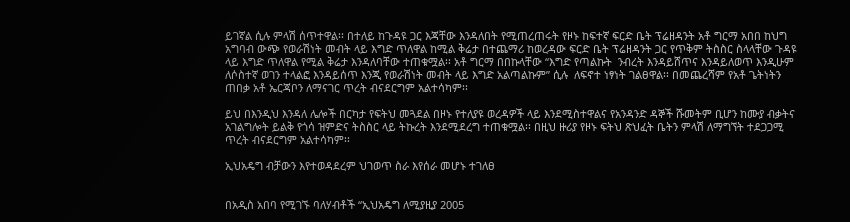ይገኛል ሲሉ ምላሽ ሰጥተዋል፡፡ በተለይ ከጉዳዩ ጋር እጃቸው እንዳለበት የሚጠረጠሩት የዞኑ ከፍተኛ ፍርድ ቤት ፕሬዘዳንት አቶ ግርማ አበበ ከህግ አግባብ ውጭ የወራሽነት መብት ላይ እግድ ጥለዋል ከሚል ቅሬታ በተጨማሪ ከወረዳው ፍርድ ቤት ፕሬዘዳንት ጋር የጥቅም ትስስር ስላላቸው ጉዳዩ ላይ እግድ ጥለዋል የሚል ቅሬታ እንዳለባቸው ተጠቁሟል፡፡ አቶ ግርማ በበኩላቸው “እግድ የጣልኩት  ንብረት እንዳይሸጥና እንዳይለወጥ እንዲሁም ለሶስተኛ ወገን ተላልፎ እንዳይሰጥ እንጂ የወራሽነት መብት ላይ እግድ አልጣልኩም” ሲሉ  ለፍኖተ ነፃነት ገልፀዋል፡፡ በመጨረሻም የአቶ ጌትነትን ጠበቃ አቶ ኤርጃቦን ለማናገር ጥረት ብናደርግም አልተሳካም፡፡

ይህ በእንዲህ እንዳለ ሌሎች በርካታ የፍትህ መጓደል በዞኑ የተለያዩ ወረዳዎች ላይ እንደሚስተዋልና የአንዳንድ ዳኞች ሹመትም ቢሆን ከሙያ ብቃትና አገልግሎት ይልቅ የጎሳ ዝምድና ትስስር ላይ ትኩረት እንደሚደረግ ተጠቁሟል፡፡ በዚህ ዙሪያ የዞኑ ፍትህ ጽህፈት ቤትን ምላሽ ለማግኘት ተደጋጋሚ ጥረት ብናደርግም አልተሳካም፡፡

ኢህአዴግ ብቻውን እየተወዳደረም ህገወጥ ስራ እየሰራ መሆኑ ተገለፀ


በአዲስ አበባ የሚገኙ ባለሃብቶች “ኢህአዴግ ለሚያዚያ 2005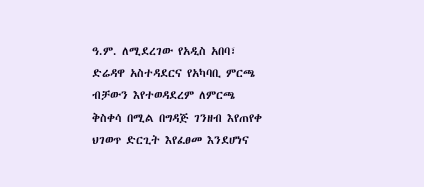ዓ.ም. ለሚደረገው የአዲስ አበባ፣ ድሬዳዋ አስተዳደርና የአካባቢ ምርጫ ብቻውን እየተወዳደረም ለምርጫ ቅስቀሳ በሚል በግዳጅ ገንዘብ እየጠየቀ ህገወጥ ድርጊት እየፈፀመ እንደሆነና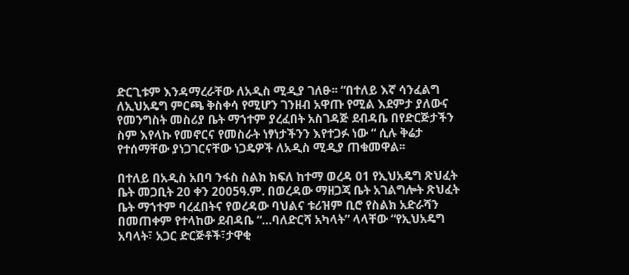ድርጊቱም እንዳማረራቸው ለአዲስ ሚዲያ ገለፁ፡፡ “በተለይ እኛ ሳንፈልግ ለኢህአዴግ ምርጫ ቅስቀሳ የሚሆን ገንዘብ አዋጡ የሚል እደምታ ያለውና የመንግስት መስሪያ ቤት ማኀተም ያረፈበት አስገዳጅ ደብዳቤ በየድርጅታችን ስም እየላኩ የመኖርና የመስራት ነፃነታችንን እየተጋፉ ነው “ ሲሉ ቅሬታ የተሰማቸው ያነጋገርናቸው ነጋዴዎች ለአዲስ ሚዲያ ጠቁመዋል፡፡

በተለይ በአዲስ አበባ ንፋስ ስልክ ክፍለ ከተማ ወረዳ 01 የኢህአዴግ ጽህፈት ቤት መጋቢት 20 ቀን 2005ዓ.ም. በወረዳው ማዘጋጃ ቤት አገልግሎት ጽህፈት ቤት ማኀተም ባረፈበትና የወረዳው ባህልና ቱሪዝም ቢሮ የስልክ አድራሻን በመጠቀም የተላከው ደብዳቤ “…ባለድርሻ አካላት” ላላቸው “የኢህአዴግ አባላት፣ አጋር ድርጅቶች፣ታዋቂ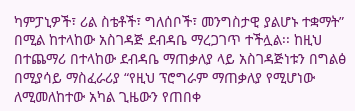ካምፓኒዎች፣ ሪል ስቴቶች፣ ግለሰቦች፣ መንግስታዊ ያልሆኑ ተቋማት” በሚል ከተላከው አስገዳጅ ደብዳቤ ማረጋገጥ ተችሏል፡፡ ከዚህ በተጨማሪ በተላከው ደብዳቤ ማጠቃለያ ላይ አስገዳጅነቱን በግልፅ በሚያሳይ ማስፈራሪያ “የዚህ ፕሮግራም ማጠቃለያ የሚሆነው ለሚመለከተው አካል ጊዜውን የጠበቀ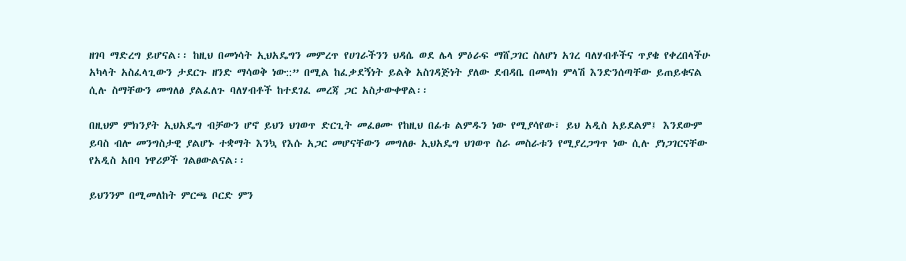ዘገባ ማድረግ ይሆናል፡፡ ከዚህ በመነሳት ኢህአዴግን መምረጥ የሀገራችንን ህዳሴ ወደ ሌላ ምዕራፍ ማሸጋገር ስለሆነ አገረ ባለሃብቶችና ጥያቄ የቀረበላችሁ አካላት አስፈላጊውን ታደርጉ ዘንድ ማሳወቅ ነው::” በሚል ከፈቃደኝነት ይልቅ አስገዳጅነት ያለው ደብዳቤ በመላክ ምላሽ እንድንሰጣቸው ይጠይቁናል ሲሉ ስማቸውን መግለፅ ያልፈለጉ ባለሃብቶች ከተደገፈ መረጃ ጋር አስታውቀዋል፡፡

በዚህም ምክንያት ኢህአዴግ ብቻውን ሆኖ ይህን ህገወጥ ድርጊት መፈፀሙ የከዚህ በፊቱ ልምዱን ነው የሚያሳየው፣ ይህ አዲስ አይደልም፤ እንደውም ይባስ ብሎ መንግስታዊ ያልሆኑ ተቋማት እንኳ የእሱ አጋር መሆናቸውን መግለፁ ኢህአዴግ ህገወጥ ስራ መስራቱን የሚያረጋግጥ ነው ሲሉ ያነጋገርናቸው የአዲስ አበባ ነዋሪዎች ገልፀውልናል፡፡

ይህንንም በሚመለከት ምርጫ ቦርድ ምን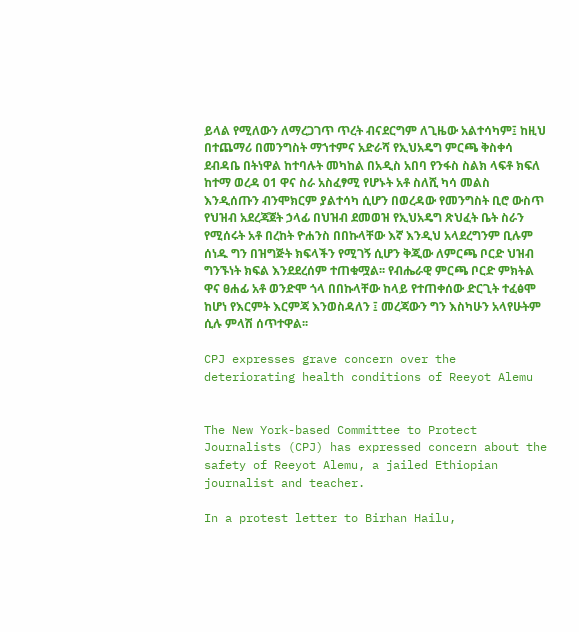ይላል የሚለውን ለማረጋገጥ ጥረት ብናደርግም ለጊዜው አልተሳካም፤ ከዚህ በተጨማሪ በመንግስት ማኀተምና አድራሻ የኢህአዴግ ምርጫ ቅስቀሳ ደብዳቤ በትነዋል ከተባሉት መካከል በአዲስ አበባ የንፋስ ስልክ ላፍቶ ክፍለ ከተማ ወረዳ 01 ዋና ስራ አስፈፃሚ የሆኑት አቶ ስለሺ ካሳ መልስ እንዲሰጡን ብንሞክርም ያልተሳካ ሲሆን በወረዳው የመንግስት ቢሮ ውስጥ የህዝብ አደረጃጀት ኃላፊ በህዝብ ደመወዝ የኢህአዴግ ጽህፈት ቤት ስራን የሚሰሩት አቶ በረከት ዮሐንስ በበኩላቸው እኛ እንዲህ አላደረግንም ቢሉም ሰነዱ ግን በዝግጅት ክፍላችን የሚገኝ ሲሆን ቅጂው ለምርጫ ቦርድ ህዝብ ግንኙነት ክፍል እንደደረሰም ተጠቁሟል፡፡ የብሔራዊ ምርጫ ቦርድ ምክትል ዋና ፀሐፊ አቶ ወንድሞ ጎላ በበኩላቸው ከላይ የተጠቀሰው ድርጊት ተፈፅሞ ከሆነ የእርምት እርምጃ እንወስዳለን ፤ መረጃውን ግን እስካሁን አላየሁትም ሲሉ ምላሽ ሰጥተዋል፡፡

CPJ expresses grave concern over the deteriorating health conditions of Reeyot Alemu


The New York-based Committee to Protect Journalists (CPJ) has expressed concern about the safety of Reeyot Alemu, a jailed Ethiopian journalist and teacher.

In a protest letter to Birhan Hailu,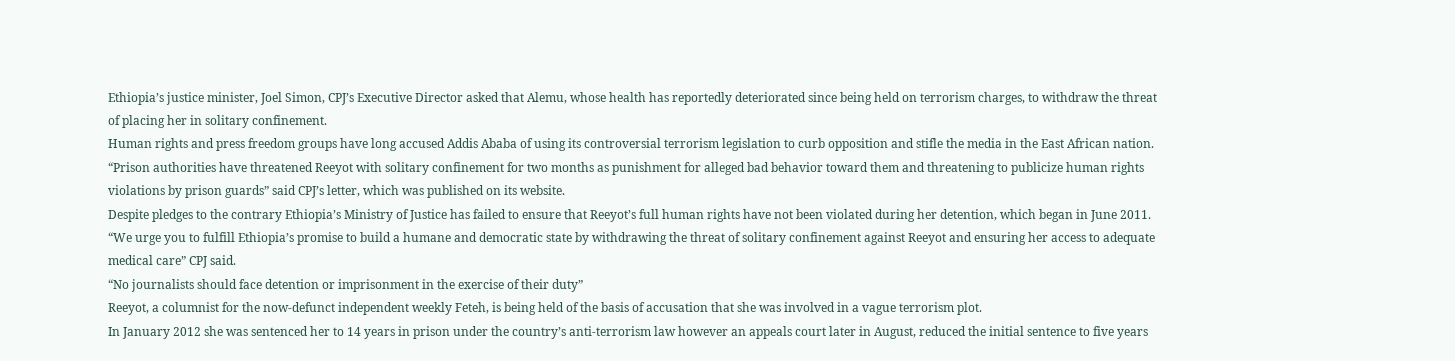Ethiopia’s justice minister, Joel Simon, CPJ’s Executive Director asked that Alemu, whose health has reportedly deteriorated since being held on terrorism charges, to withdraw the threat of placing her in solitary confinement.
Human rights and press freedom groups have long accused Addis Ababa of using its controversial terrorism legislation to curb opposition and stifle the media in the East African nation.
“Prison authorities have threatened Reeyot with solitary confinement for two months as punishment for alleged bad behavior toward them and threatening to publicize human rights violations by prison guards” said CPJ’s letter, which was published on its website.
Despite pledges to the contrary Ethiopia’s Ministry of Justice has failed to ensure that Reeyot’s full human rights have not been violated during her detention, which began in June 2011.
“We urge you to fulfill Ethiopia’s promise to build a humane and democratic state by withdrawing the threat of solitary confinement against Reeyot and ensuring her access to adequate medical care” CPJ said.
“No journalists should face detention or imprisonment in the exercise of their duty”
Reeyot, a columnist for the now-defunct independent weekly Feteh, is being held of the basis of accusation that she was involved in a vague terrorism plot.
In January 2012 she was sentenced her to 14 years in prison under the country’s anti-terrorism law however an appeals court later in August, reduced the initial sentence to five years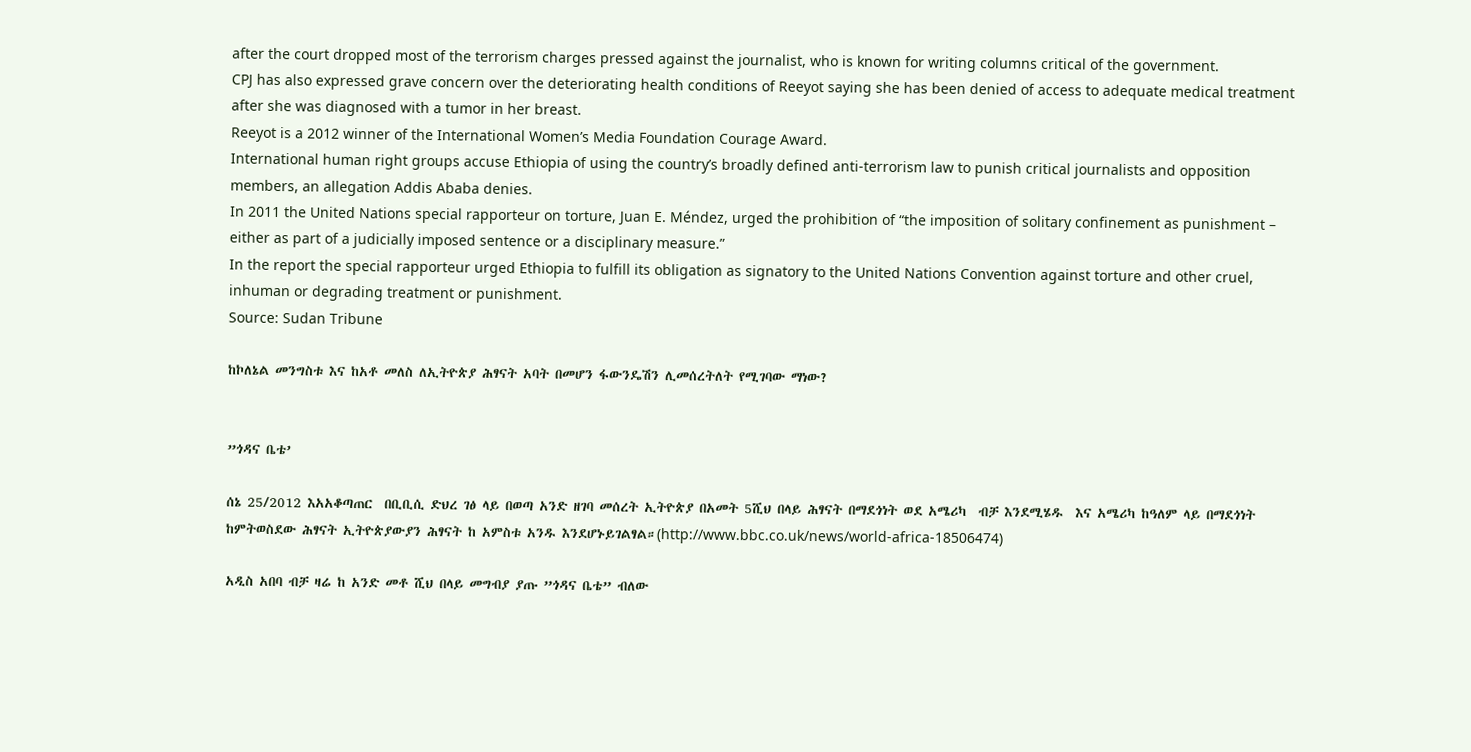after the court dropped most of the terrorism charges pressed against the journalist, who is known for writing columns critical of the government.
CPJ has also expressed grave concern over the deteriorating health conditions of Reeyot saying she has been denied of access to adequate medical treatment after she was diagnosed with a tumor in her breast.
Reeyot is a 2012 winner of the International Women’s Media Foundation Courage Award.
International human right groups accuse Ethiopia of using the country’s broadly defined anti-terrorism law to punish critical journalists and opposition members, an allegation Addis Ababa denies.
In 2011 the United Nations special rapporteur on torture, Juan E. Méndez, urged the prohibition of “the imposition of solitary confinement as punishment – either as part of a judicially imposed sentence or a disciplinary measure.”
In the report the special rapporteur urged Ethiopia to fulfill its obligation as signatory to the United Nations Convention against torture and other cruel, inhuman or degrading treatment or punishment.
Source: Sudan Tribune

ከኮለኔል መንግስቱ እና ከአቶ መለስ ለኢትዮጵያ ሕፃናት አባት በመሆን ፋውንዴሽን ሊመሰረትለት የሚገባው ማነው?


”ጎዳና ቤቴ’

ሰኔ 25/2012 እአአቆጣጠር  በቢቢሲ ድህረ ገፅ ላይ በወጣ አንድ ዘገባ መሰረት ኢትዮጵያ በአመት 5ሺህ በላይ ሕፃናት በማደጎነት ወደ አሜሪካ  ብቻ እንደሚሄዱ  እና አሜሪካ ከዓለም ላይ በማደጎነት ከምትወስደው ሕፃናት ኢትዮጵያውያን ሕፃናት ከ አምስቱ አንዱ እንደሆኑይገልፃል።(http://www.bbc.co.uk/news/world-africa-18506474)

አዲስ አበባ ብቻ ዛሬ ከ አንድ መቶ ሺህ በላይ መግብያ ያጡ ”ጎዳና ቤቴ” ብለው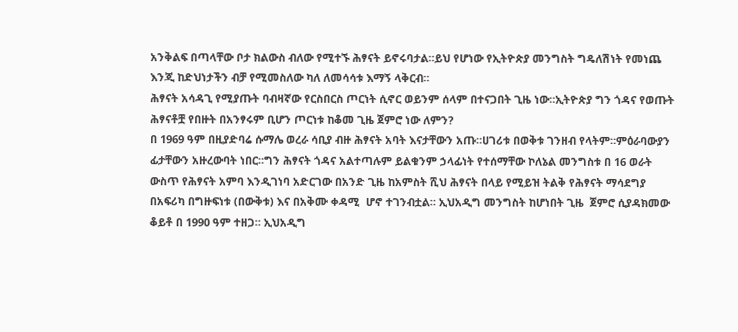አንቅልፍ በጣላቸው ቦታ ክልውስ ብለው የሚተኙ ሕፃናት ይኖሩባታል።ይህ የሆነው የኢትዮጵያ መንግስት ግዴለሽነት የመነጨ እንጂ ከድህነታችን ብቻ የሚመስለው ካለ ለመሳሳቱ እማኝ ላቅርብ።
ሕፃናት አሳዳጊ የሚያጡት ባብዛኛው የርስበርስ ጦርነት ሲኖር ወይንም ሰላም በተናጋበት ጊዜ ነው።ኢትዮጵያ ግን ጎዳና የወጡት ሕፃናቶቿ የበዙት በአንፃሩም ቢሆን ጦርነቱ ከቆመ ጊዜ ጀምሮ ነው ለምን?
በ 1969 ዓም በዚያድባሬ ሱማሌ ወረራ ሳቢያ ብዙ ሕፃናት አባት እናታቸውን አጡ።ሀገሪቱ በወቅቱ ገንዘብ የላትም።ምዕራባውያን ፊታቸውን አዙረውባት ነበር።ግን ሕፃናት ጎዳና አልተጣሉም ይልቁንም ኃላፊነት የተሰማቸው ኮለኔል መንግስቱ በ 16 ወራት ውስጥ የሕፃናት አምባ እንዲገነባ አድርገው በአንድ ጊዜ ከአምስት ሺህ ሕፃናት በላይ የሚይዝ ትልቅ የሕፃናት ማሳደግያ በአፍሪካ በግዙፍነቱ (በውቅቱ) እና በአቅሙ ቀዳሚ  ሆኖ ተገንብቷል። ኢህአዲግ መንግስት ከሆነበት ጊዜ  ጀምሮ ሲያዳክመው ቆይቶ በ 1990 ዓም ተዘጋ። ኢህአዲግ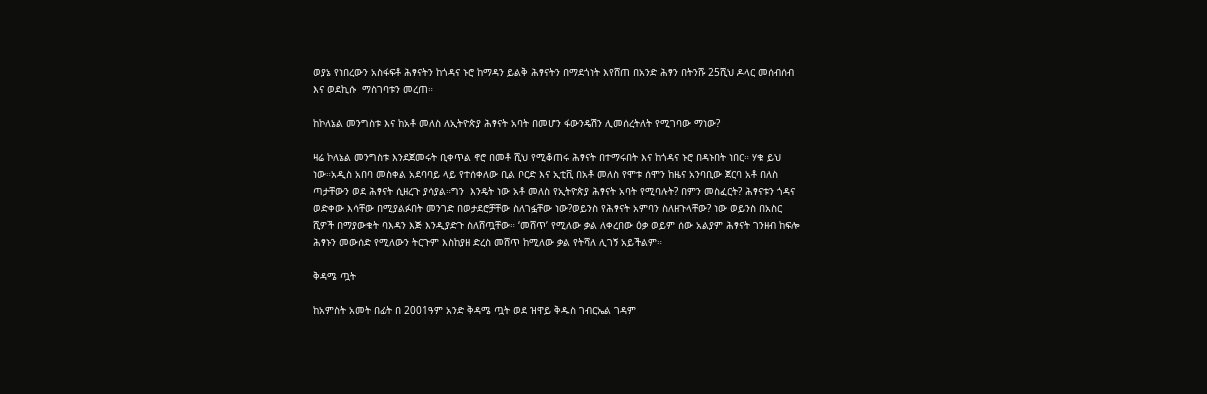ወያኔ የነበረውን አስፋፍቶ ሕፃናትን ከጎዳና ኑሮ ከማዳን ይልቅ ሕፃናትን በማደጎነት እየሸጠ በአንድ ሕፃን በትንሹ 25ሺህ ዶላር መሰብሰብ እና ወደኪሱ  ማስገባቱን መረጠ።

ከኮለኔል መንግስቱ እና ከአቶ መለስ ለኢትዮጵያ ሕፃናት አባት በመሆን ፋውንዴሽን ሊመሰረትለት የሚገባው ማነው?

ዛሬ ኮለኔል መንግስቱ እንደጀመሩት ቢቀጥል ኖሮ በመቶ ሺህ የሚቆጠሩ ሕፃናት በተማሩበት እና ከጎዳና ኑሮ በዳኑበት ነበር። ሃቁ ይህ ነው።አዲስ አበባ መስቀል አደባባይ ላይ የተሰቀለው ቢል ቦርድ እና ኢቲቪ በአቶ መለስ የሞቱ ሰሞን ከዜና አንባቢው ጀርባ አቶ በለስ ጣታቸውን ወደ ሕፃናት ሲዘረጉ ያሳያል።ግን  እንዴት ነው አቶ መለስ የኢትዮጵያ ሕፃናት አባት የሚባሉት? በምን መስፈርት? ሕፃናቱን ጎዳና ወድቀው እሳቸው በሚያልፉበት መንገድ በወታደሮቻቸው ስለገፏቸው ነው?ወይንስ የሕፃናት አምባን ስለዘጉላቸው? ነው ወይንስ በአስር ሺዎች በማያውቁት ባእዳን እጅ እንዲያድጉ ስለሸጧቸው። ‘መሸጥ’ የሚለው ቃል ለቀረበው ዕቃ ወይም ሰው አልያም ሕፃናት ገንዘብ ከፍሎ ሕፃኑን መውሰድ የሚለውን ትርጉም እስከያዘ ድረስ መሸጥ ከሚለው ቃል የትሻለ ሊገኝ አይችልም።

ቅዳሜ ጧት

ከአምስት አመት በፊት በ 2001ዓም አንድ ቅዳሜ ጧት ወደ ዝዋይ ቅዱስ ገብርኤል ገዳም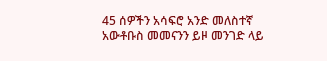45 ሰዎችን አሳፍሮ አንድ መለስተኛ አውቶቡስ መመናንን ይዞ መንገድ ላይ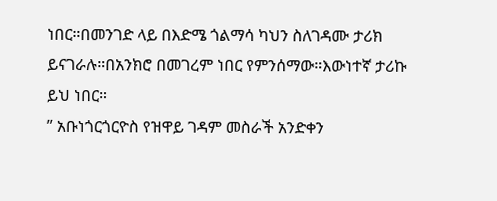ነበር።በመንገድ ላይ በእድሜ ጎልማሳ ካህን ስለገዳሙ ታሪክ ይናገራሉ።በአንክሮ በመገረም ነበር የምንሰማው።እውነተኛ ታሪኩ ይህ ነበር።
” አቡነጎርጎርዮስ የዝዋይ ገዳም መስራች አንድቀን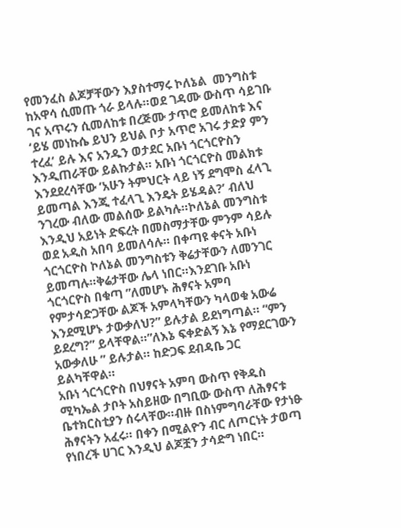የመንፈስ ልጆቻቸውን እያስተማሩ ኮለኔል  መንግስቱ ከአዋሳ ሲመጡ ጎራ ይላሉ።ወደ ገዳሙ ውስጥ ሳይገቡ ገና አጥሩን ሲመለከቱ በረጅሙ ታጥሮ ይመለከቱ እና ‘ይሄ መነኩሴ ይህን ይህል ቦታ አጥሮ አገሩ ታድያ ምን ተረፈ’ ይሉ እና አንዱን ወታደር አቡነ ጎርጎርዮስን እንዲጠራቸው ይልኩታል። አቡነ ጎርጎርዮስ መልክቱ እንደደረሳቸው ‘አሁን ትምህርት ላይ ነኝ ደግሞስ ፈላጊ ይመጣል እንጂ ተፈላጊ እንዴት ይሄዳል?’ ብለህ ንገረው ብለው መልሰው ይልካሉ።ኮለኔል መንግስቱ እንዲህ አይነት ድፍረት በመስማታቸው ምንም ሳይሉ ወደ አዲስ አበባ ይመለሳሉ። በቀጣዩ ቀናት አቡነ ጎርጎርዮስ ኮለኔል መንግስቱን ቅሬታቸውን ለመንገር ይመጣሉ።ቅሬታቸው ሌላ ነበር።እንደገቡ አቡነ ጎርጎርዮስ በቁጣ ”ለመሆኑ ሕፃናት አምባ የምታሳድጋቸው ልጆች አምላካቸውን ካላወቁ አውሬ እንደሚሆኑ ታውቃለህ?” ይሉታል ይደነግጣል። ”ምን ይደረግ?” ይላቸዋል።”ለእኔ ፍቀድልኝ እኔ የማደርገውን አውቃለሁ ” ይሉታል። ከድጋፍ ደብዳቤ ጋር ይልካቸዋል።
አቡነ ጎርጎርዮስ በህፃናት አምባ ውስጥ የቅዱስ ሚካኤል ታቦት አስይዘው በግቢው ውስጥ ለሕፃናቱ ቤተክርስቲያን ሰሩላቸው።ብዙ በስነምግባራቸው የታነፁ ሕፃናትን አፈሩ። በቀን በሚልዮን ብር ለጦርነት ታወጣ የነበረች ሀገር እንዲህ ልጆቿን ታሳድግ ነበር።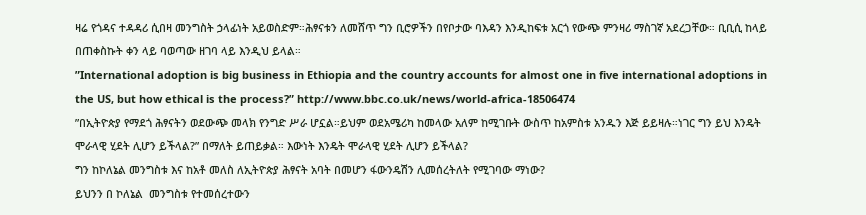ዛሬ የጎዳና ተዳዳሪ ሲበዛ መንግስት ኃላፊነት አይወስድም።ሕፃናቱን ለመሸጥ ግን ቢሮዎችን በየቦታው ባእዳን እንዲከፍቱ አርጎ የውጭ ምንዛሪ ማስገኛ አደረጋቸው። ቢቢሲ ከላይ በጠቀስኩት ቀን ላይ ባወጣው ዘገባ ላይ እንዲህ ይላል።
”International adoption is big business in Ethiopia and the country accounts for almost one in five international adoptions in the US, but how ethical is the process?” http://www.bbc.co.uk/news/world-africa-18506474
”በኢትዮጵያ የማደጎ ሕፃናትን ወደውጭ መላክ የንግድ ሥራ ሆኗል።ይህም ወደአሜሪካ ከመላው አለም ከሚገቡት ውስጥ ከአምስቱ አንዱን እጅ ይይዛሉ።ነገር ግን ይህ እንዴት ሞራላዊ ሂደት ሊሆን ይችላል?” በማለት ይጠይቃል። እውነት እንዴት ሞራላዊ ሂደት ሊሆን ይችላል?
ግን ከኮለኔል መንግስቱ እና ከአቶ መለስ ለኢትዮጵያ ሕፃናት አባት በመሆን ፋውንዴሽን ሊመሰረትለት የሚገባው ማነው?
ይህንን በ ኮለኔል  መንግስቱ የተመሰረተውን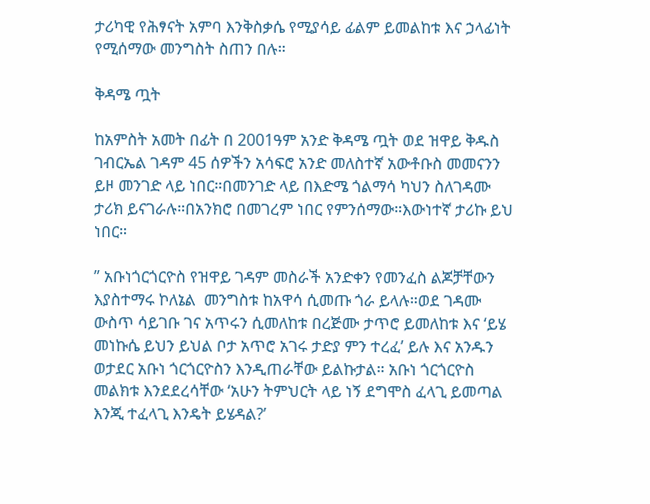ታሪካዊ የሕፃናት አምባ እንቅስቃሴ የሚያሳይ ፊልም ይመልከቱ እና ኃላፊነት የሚሰማው መንግስት ስጠን በሉ።

ቅዳሜ ጧት

ከአምስት አመት በፊት በ 2001ዓም አንድ ቅዳሜ ጧት ወደ ዝዋይ ቅዱስ ገብርኤል ገዳም 45 ሰዎችን አሳፍሮ አንድ መለስተኛ አውቶቡስ መመናንን ይዞ መንገድ ላይ ነበር።በመንገድ ላይ በእድሜ ጎልማሳ ካህን ስለገዳሙ ታሪክ ይናገራሉ።በአንክሮ በመገረም ነበር የምንሰማው።እውነተኛ ታሪኩ ይህ ነበር።

” አቡነጎርጎርዮስ የዝዋይ ገዳም መስራች አንድቀን የመንፈስ ልጆቻቸውን እያስተማሩ ኮለኔል  መንግስቱ ከአዋሳ ሲመጡ ጎራ ይላሉ።ወደ ገዳሙ ውስጥ ሳይገቡ ገና አጥሩን ሲመለከቱ በረጅሙ ታጥሮ ይመለከቱ እና ‘ይሄ መነኩሴ ይህን ይህል ቦታ አጥሮ አገሩ ታድያ ምን ተረፈ’ ይሉ እና አንዱን ወታደር አቡነ ጎርጎርዮስን እንዲጠራቸው ይልኩታል። አቡነ ጎርጎርዮስ መልክቱ እንደደረሳቸው ‘አሁን ትምህርት ላይ ነኝ ደግሞስ ፈላጊ ይመጣል እንጂ ተፈላጊ እንዴት ይሄዳል?’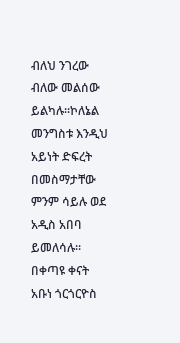ብለህ ንገረው ብለው መልሰው ይልካሉ።ኮለኔል መንግስቱ እንዲህ አይነት ድፍረት በመስማታቸው ምንም ሳይሉ ወደ አዲስ አበባ ይመለሳሉ። በቀጣዩ ቀናት አቡነ ጎርጎርዮስ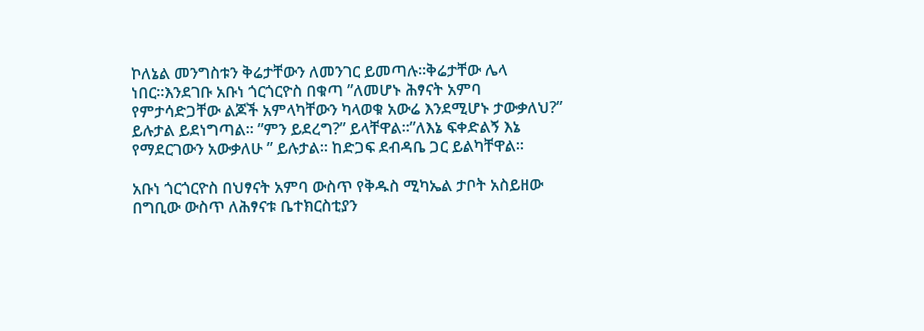ኮለኔል መንግስቱን ቅሬታቸውን ለመንገር ይመጣሉ።ቅሬታቸው ሌላ ነበር።እንደገቡ አቡነ ጎርጎርዮስ በቁጣ ”ለመሆኑ ሕፃናት አምባ የምታሳድጋቸው ልጆች አምላካቸውን ካላወቁ አውሬ እንደሚሆኑ ታውቃለህ?” ይሉታል ይደነግጣል። ”ምን ይደረግ?” ይላቸዋል።”ለእኔ ፍቀድልኝ እኔ የማደርገውን አውቃለሁ ” ይሉታል። ከድጋፍ ደብዳቤ ጋር ይልካቸዋል።

አቡነ ጎርጎርዮስ በህፃናት አምባ ውስጥ የቅዱስ ሚካኤል ታቦት አስይዘው በግቢው ውስጥ ለሕፃናቱ ቤተክርስቲያን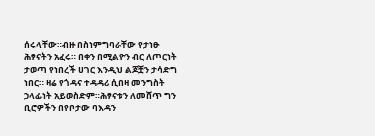ሰሩላቸው።ብዙ በስነምግባራቸው የታነፁ ሕፃናትን አፈሩ። በቀን በሚልዮን ብር ለጦርነት ታወጣ የነበረች ሀገር እንዲህ ልጆቿን ታሳድግ ነበር። ዛሬ የጎዳና ተዳዳሪ ሲበዛ መንግስት ኃላፊነት አይወስድም።ሕፃናቱን ለመሸጥ ግን ቢሮዎችን በየቦታው ባእዳን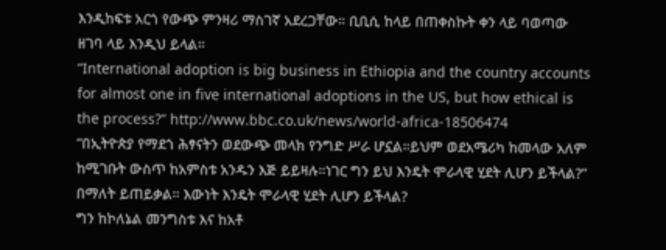እንዲከፍቱ አርጎ የውጭ ምንዛሪ ማስገኛ አደረጋቸው። ቢቢሲ ከላይ በጠቀስኩት ቀን ላይ ባወጣው ዘገባ ላይ እንዲህ ይላል።
”International adoption is big business in Ethiopia and the country accounts for almost one in five international adoptions in the US, but how ethical is the process?” http://www.bbc.co.uk/news/world-africa-18506474
”በኢትዮጵያ የማደጎ ሕፃናትን ወደውጭ መላክ የንግድ ሥራ ሆኗል።ይህም ወደአሜሪካ ከመላው አለም ከሚገቡት ውስጥ ከአምስቱ አንዱን እጅ ይይዛሉ።ነገር ግን ይህ እንዴት ሞራላዊ ሂደት ሊሆን ይችላል?” በማለት ይጠይቃል። እውነት እንዴት ሞራላዊ ሂደት ሊሆን ይችላል?
ግን ከኮለኔል መንግስቱ እና ከአቶ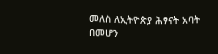መለስ ለኢትዮጵያ ሕፃናት አባት በመሆን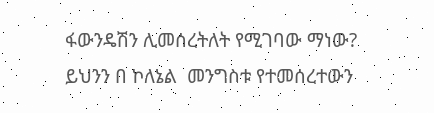ፋውንዴሽን ሊመሰረትለት የሚገባው ማነው?
ይህንን በ ኮለኔል  መንግስቱ የተመሰረተውን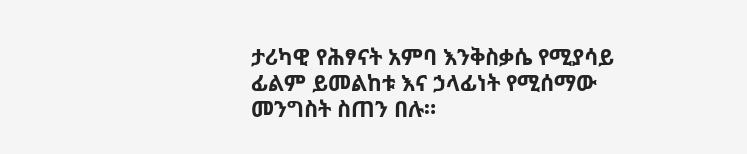ታሪካዊ የሕፃናት አምባ እንቅስቃሴ የሚያሳይ ፊልም ይመልከቱ እና ኃላፊነት የሚሰማው መንግስት ስጠን በሉ።